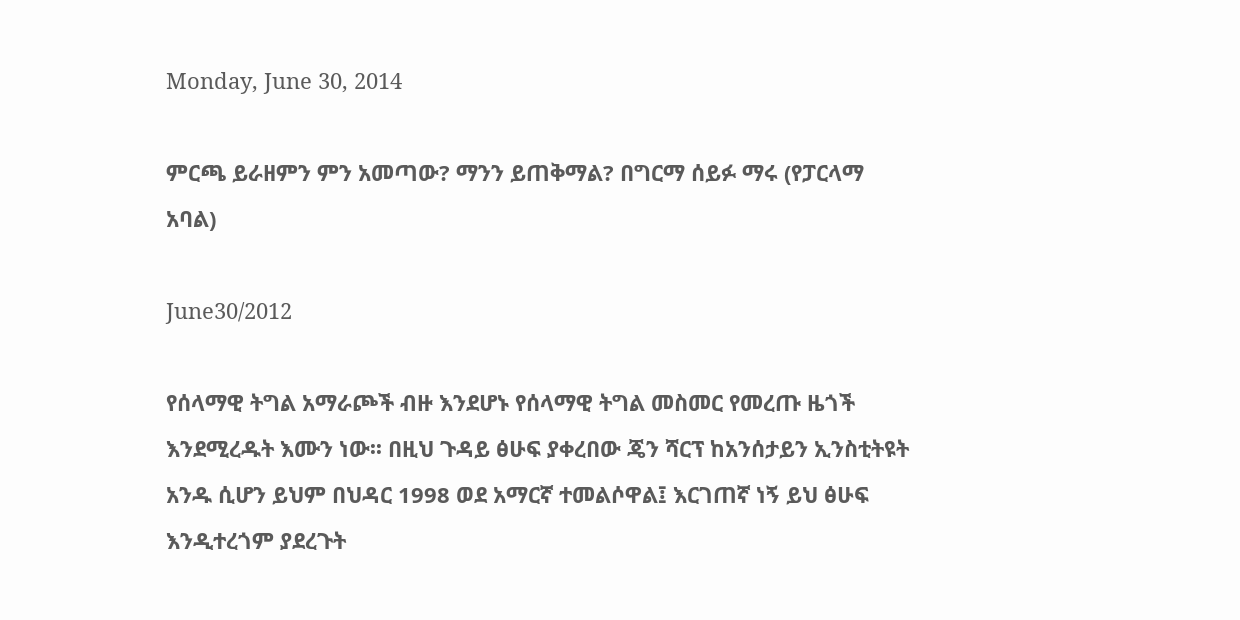Monday, June 30, 2014

ምርጫ ይራዘምን ምን አመጣው? ማንን ይጠቅማል? በግርማ ሰይፉ ማሩ (የፓርላማ አባል)

June30/2012

የሰላማዊ ትግል አማራጮች ብዙ እንደሆኑ የሰላማዊ ትግል መስመር የመረጡ ዜጎች እንደሚረዱት እሙን ነው፡፡ በዚህ ጉዳይ ፅሁፍ ያቀረበው ጄን ሻርፕ ከአንሰታይን ኢንስቲትዩት አንዱ ሲሆን ይህም በህዳር 1998 ወደ አማርኛ ተመልሶዋል፤ እርገጠኛ ነኝ ይህ ፅሁፍ እንዲተረጎም ያደረጉት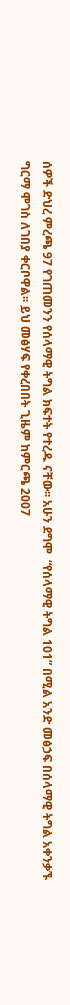ሰዎች ድህረ ምረጫ 97 የገጠመንን የሰላማዊ ትግል ክፍተት የተረዱ ናቸው፡፡ አሁን ደግሞ  “የሰላማዊ ትግል 101” በሚል አንድ መፅኃፍ በሰላማዊ ትግል አቀንቃኙ ግርማ ሞገስ ለገበያ ቀርቦዋል፡፡ ይህ መፅሃፍ የቀረበበት ጊዜም ከምርጫ 2007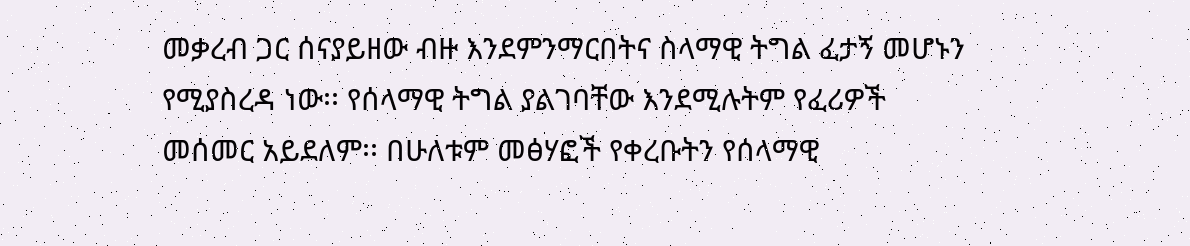መቃረብ ጋር ሰናያይዘው ብዙ እንደምንማርበትና ስላማዊ ትግል ፈታኝ መሆኑን የሚያስረዳ ነው፡፡ የሰላማዊ ትግል ያልገባቸው እንደሚሉትም የፈሪዎች መሰመር አይደለም፡፡ በሁለቱም መፅሃፎች የቀረቡትን የሰላማዊ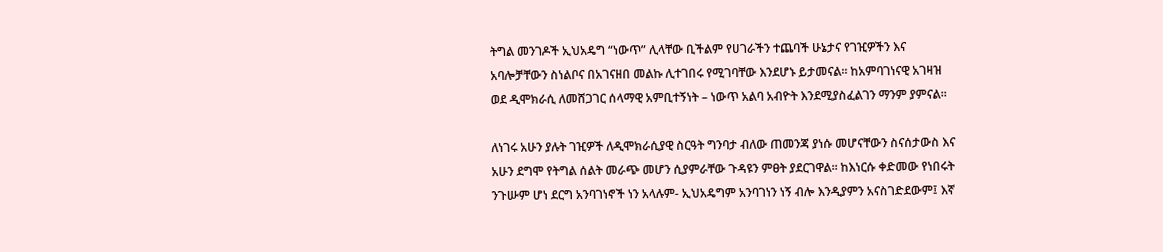ትግል መንገዶች ኢህአዴግ “ነውጥ” ሊላቸው ቢችልም የሀገራችን ተጨባች ሁኔታና የገዢዎችን እና አባሎቻቸውን ስነልቦና በአገናዘበ መልኩ ሊተገበሩ የሚገባቸው እንደሆኑ ይታመናል፡፡ ከአምባገነናዊ አገዛዝ ወደ ዲሞክራሲ ለመሸጋገር ሰላማዊ አምቢተኝነት – ነውጥ አልባ አብዮት እንደሚያስፈልገን ማንም ያምናል፡፡

ለነገሩ አሁን ያሉት ገዢዎች ለዲሞክራሲያዊ ስርዓት ግንባታ ብለው ጠመንጃ ያነሱ መሆናቸውን ስናሰታውስ እና አሁን ደግሞ የትግል ሰልት መራጭ መሆን ሲያምራቸው ጉዳዩን ምፀት ያደርገዋል፡፡ ከእነርሱ ቀድመው የነበሩት ንጉሡም ሆነ ደርግ አንባገነኖች ነን አላሉም- ኢህአዴግም አንባገነን ነኝ ብሎ እንዲያምን አናስገድደውም፤ እኛ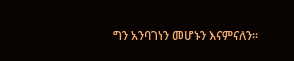ግን አንባገነን መሆኑን እናምናለን፡፡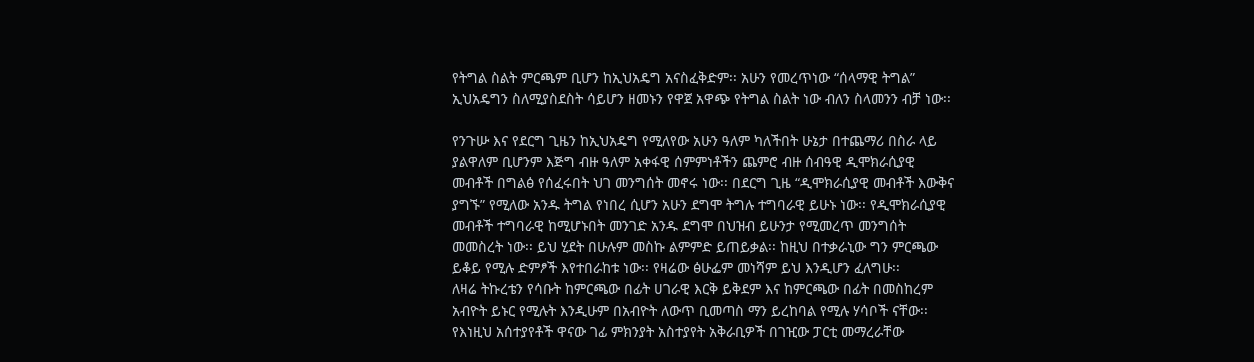የትግል ስልት ምርጫም ቢሆን ከኢህአዴግ አናስፈቅድም፡፡ አሁን የመረጥነው “ሰላማዊ ትግል” ኢህአዴግን ስለሚያስደስት ሳይሆን ዘመኑን የዋጀ አዋጭ የትግል ስልት ነው ብለን ስላመንን ብቻ ነው፡፡

የንጉሡ እና የደርግ ጊዜን ከኢህአዴግ የሚለየው አሁን ዓለም ካለችበት ሁኔታ በተጨማሪ በስራ ላይ ያልዋለም ቢሆንም እጅግ ብዙ ዓለም አቀፋዊ ሰምምነቶችን ጨምሮ ብዙ ሰብዓዊ ዲሞክራሲያዊ መብቶች በግልፅ የሰፈሩበት ህገ መንግሰት መኖሩ ነው፡፡ በደርግ ጊዜ “ዲሞክራሲያዊ መብቶች እውቅና ያግኙ” የሚለው አንዱ ትግል የነበረ ሲሆን አሁን ደግሞ ትግሉ ተግባራዊ ይሁኑ ነው፡፡ የዲሞክራሲያዊ መብቶች ተግባራዊ ከሚሆኑበት መንገድ አንዱ ደግሞ በህዝብ ይሁንታ የሚመረጥ መንግሰት መመስረት ነው፡፡ ይህ ሂደት በሁሉም መስኩ ልምምድ ይጠይቃል፡፡ ከዚህ በተቃራኒው ግን ምርጫው ይቆይ የሚሉ ድምፆች እየተበራከቱ ነው፡፡ የዛሬው ፅሁፌም መነሻም ይህ እንዲሆን ፈለግሁ፡፡
ለዛሬ ትኩረቴን የሳቡት ከምርጫው በፊት ሀገራዊ እርቅ ይቅደም እና ከምርጫው በፊት በመስከረም አብዮት ይኑር የሚሉት እንዲሁም በአብዮት ለውጥ ቢመጣስ ማን ይረከባል የሚሉ ሃሳቦች ናቸው፡፡ የእነዚህ አሰተያየቶች ዋናው ገፊ ምክንያት አስተያየት አቅራቢዎች በገዢው ፓርቲ መማረራቸው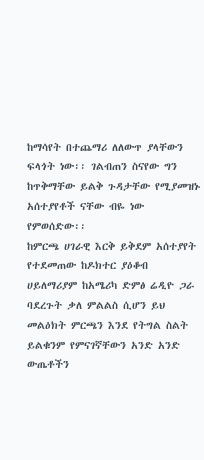ከማሳየት በተጨማሪ ለለውጥ ያላቸውን ፍላጎት ነው፡፡ ገልብጠን ስናየው ግን ከጥቅማቸው ይልቅ ጉዳታቸው የሚያመዝኑ አሰተያየቶች ናቸው ብዬ ነው የምወሰድው፡፡
ከምርጫ ሀገራዊ እርቅ ይቅደም አሰተያየት የተደመጠው ከዶክተር ያዕቆብ ሀይለማሪያም ከአሜሪካ ድምፅ ሬዲዮ ጋራ ባደረጉት ቃለ ምልልስ ሲሆን ይህ መልዕክት ምርጫን እንደ የትግል ስልት ይልቁንም የምናገኛቸውን አንድ አንድ ውጤቶችን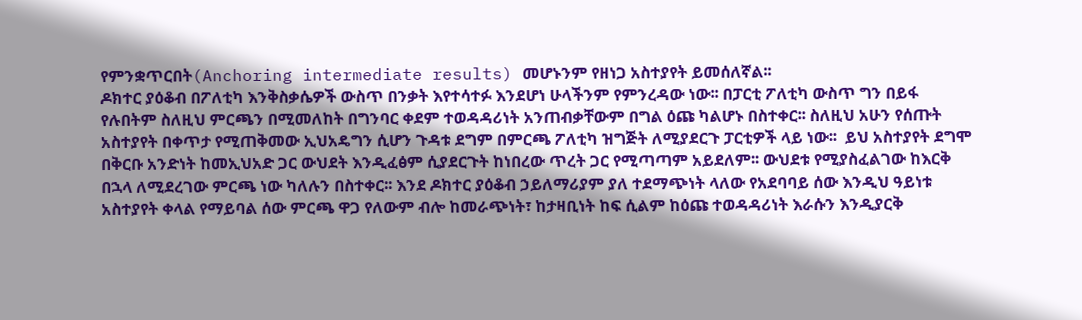የምንቋጥርበት(Anchoring intermediate results) መሆኑንም የዘነጋ አስተያየት ይመሰለኛል፡፡
ዶክተር ያዕቆብ በፖለቲካ እንቅስቃሴዎች ውስጥ በንቃት እየተሳተፉ እንደሆነ ሁላችንም የምንረዳው ነው፡፡ በፓርቲ ፖለቲካ ውስጥ ግን በይፋ የሉበትም ስለዚህ ምርጫን በሚመለከት በግንባር ቀደም ተወዳዳሪነት አንጠብቃቸውም በግል ዕጩ ካልሆኑ በስተቀር፡፡ ስለዚህ አሁን የሰጡት አስተያየት በቀጥታ የሚጠቅመው ኢህአዴግን ሲሆን ጉዳቱ ደግም በምርጫ ፖለቲካ ዝግጅት ለሚያደርጉ ፓርቲዎች ላይ ነው፡፡  ይህ አስተያየት ደግሞ በቅርቡ አንድነት ከመኢህአድ ጋር ውህደት እንዲፈፅም ሲያደርጉት ከነበረው ጥረት ጋር የሚጣጣም አይደለም፡፡ ውህደቱ የሚያስፈልገው ከእርቅ በኋላ ለሚደረገው ምርጫ ነው ካለሉን በስተቀር፡፡ እንደ ዶክተር ያዕቆብ ኃይለማሪያም ያለ ተደማጭነት ላለው የአደባባይ ሰው እንዲህ ዓይነቱ አስተያየት ቀላል የማይባል ሰው ምርጫ ዋጋ የለውም ብሎ ከመራጭነት፣ ከታዛቢነት ከፍ ሲልም ከዕጩ ተወዳዳሪነት እራሱን እንዲያርቅ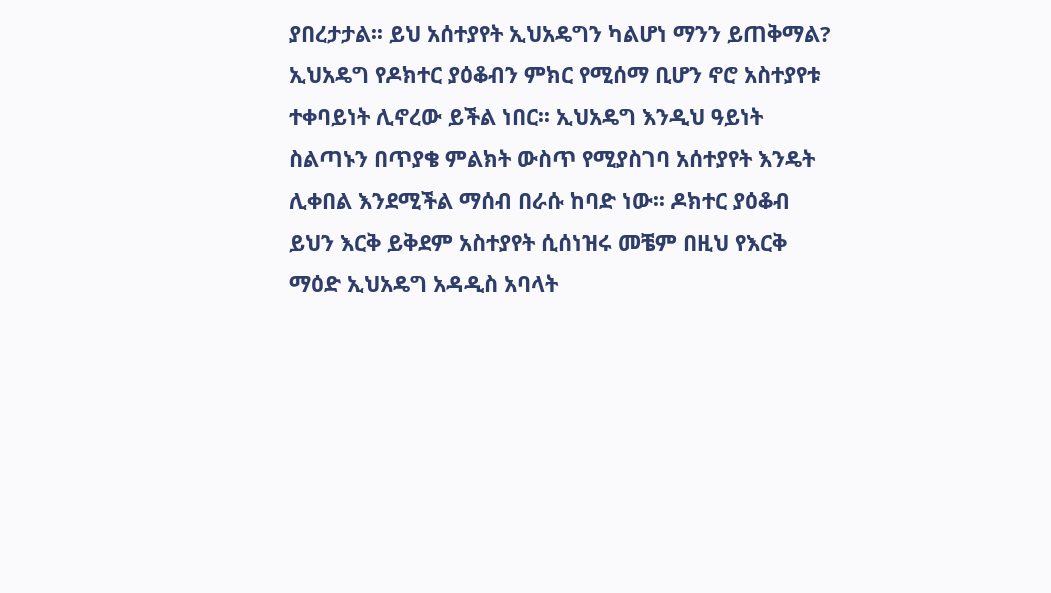ያበረታታል፡፡ ይህ አሰተያየት ኢህአዴግን ካልሆነ ማንን ይጠቅማል?
ኢህአዴግ የዶክተር ያዕቆብን ምክር የሚሰማ ቢሆን ኖሮ አስተያየቱ ተቀባይነት ሊኖረው ይችል ነበር፡፡ ኢህአዴግ እንዲህ ዓይነት ስልጣኑን በጥያቄ ምልክት ውስጥ የሚያስገባ አሰተያየት እንዴት ሊቀበል እንደሚችል ማሰብ በራሱ ከባድ ነው፡፡ ዶክተር ያዕቆብ ይህን እርቅ ይቅደም አስተያየት ሲሰነዝሩ መቼም በዚህ የእርቅ ማዕድ ኢህአዴግ አዳዲስ አባላት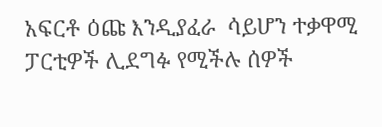አፍርቶ ዕጩ እንዲያፈራ  ሳይሆን ተቃዋሚ ፓርቲዎች ሊደግፉ የሚችሉ ሰዎች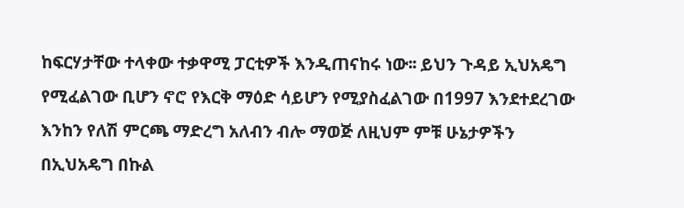ከፍርሃታቸው ተላቀው ተቃዋሚ ፓርቲዎች እንዲጠናከሩ ነው፡፡ ይህን ጉዳይ ኢህአዴግ የሚፈልገው ቢሆን ኖሮ የእርቅ ማዕድ ሳይሆን የሚያስፈልገው በ1997 እንደተደረገው እንከን የለሽ ምርጫ ማድረግ አለብን ብሎ ማወጅ ለዚህም ምቹ ሁኔታዎችን በኢህአዴግ በኩል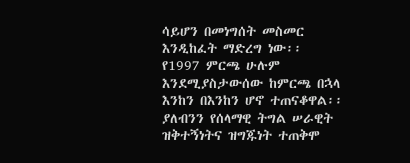ሳይሆን በመነግሰት መስመር እንዲከፈት ማድረግ ነው፡፡ የ1997 ምርጫ ሁሉም እንደሚያስታውሰው ከምርጫ በኋላ እንከን በእንከን ሆኖ ተጠናቆዋል፡፡ ያለብንን የሰላማዊ ትግል ሠራዊት ዝቅተኝነትና ዝግጁነት ተጠቅሞ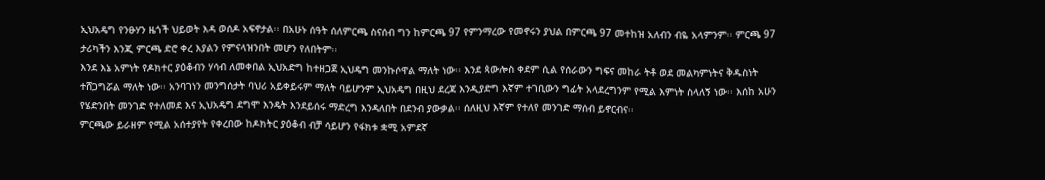ኢህአዴግ የንፁሃን ዜጎች ህይወት እዳ ወሰዶ አፍኖታል፡፡ በአሁኑ ሰዓት ሰለምርጫ ስናሰብ ግን ከምርጫ 97 የምንማረው የመኖሩን ያህል በምርጫ 97 መተከዝ አለብን ብዬ አላምንም፡፡ ምርጫ 97 ታሪካችን እንጂ ምርጫ ድሮ ቀረ እያልን የምናላዝንበት መሆን የለበትም፡፡
እንደ እኔ አምነት የዶክተር ያዕቆብን ሃሳብ ለመቀበል ኢህአድግ ከተዘጋጀ ኢህዴግ መንኩሶዋል ማለት ነው፡፡ እንደ ጳውሎስ ቀደም ሲል የሰራውን ግፍና መከራ ትቶ ወደ መልካምነትና ቅዱስነት ተሸጋግሯል ማለት ነው፡፡ አንባገነን መንግሰታት ባህሪ አይቀይሩም ማለት ባይሆንም ኢህአዴግ በዚህ ደረጃ እንዲያድግ እኛም ተገቢውን ግፊት አላደረግንም የሚል እምነት ስላለኝ ነው፡፡ እሰከ አሁን የሄድንበት መንገድ የተለመደ እና ኢህአዴግ ደግሞ እንዴት እንደይሰሩ ማድረግ እንዳለበት በደንብ ያውቃል፡፡ ሰለዚህ እኛም የተለየ መንገድ ማሰብ ይኖርብና፡፡
ምርጫው ይራዘም የሚል አሰተያየት የቀረበው ከዶክትር ያዕቆብ ብቻ ሳይሆን የፋክቱ ቋሚ አምደኛ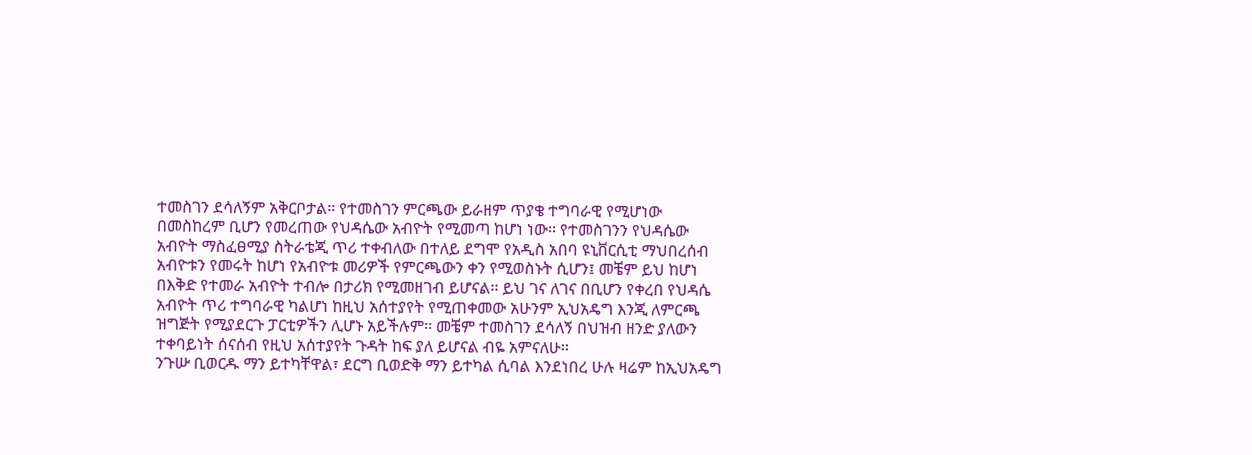ተመስገን ደሳለኝም አቅርቦታል፡፡ የተመስገን ምርጫው ይራዘም ጥያቄ ተግባራዊ የሚሆነው በመስከረም ቢሆን የመረጠው የህዳሴው አብዮት የሚመጣ ከሆነ ነው፡፡ የተመስገንን የህዳሴው አብዮት ማስፈፀሚያ ስትራቴጂ ጥሪ ተቀብለው በተለይ ደግሞ የአዲስ አበባ ዩኒቨርሲቲ ማህበረሰብ አብዮቱን የመሩት ከሆነ የአብዮቱ መሪዎች የምርጫውን ቀን የሚወስኑት ሲሆን፤ መቼም ይህ ከሆነ በእቅድ የተመራ አብዮት ተብሎ በታሪክ የሚመዘገብ ይሆናል፡፡ ይህ ገና ለገና በቢሆን የቀረበ የህዳሴ አብዮት ጥሪ ተግባራዊ ካልሆነ ከዚህ አሰተያየት የሚጠቀመው አሁንም ኢህአዴግ እንጂ ለምርጫ ዝግጅት የሚያደርጉ ፓርቲዎችን ሊሆኑ አይችሉም፡፡ መቼም ተመስገን ደሳለኝ በህዝብ ዘንድ ያለውን ተቀባይነት ሰናሰብ የዚህ አሰተያየት ጉዳት ከፍ ያለ ይሆናል ብዬ አምናለሁ፡፡
ንጉሡ ቢወርዱ ማን ይተካቸዋል፣ ደርግ ቢወድቅ ማን ይተካል ሲባል እንደነበረ ሁሉ ዛሬም ከኢህአዴግ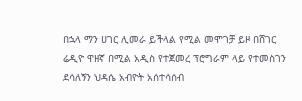በኋላ ማን ሀገር ሊመራ ይችላል የሚል መሞገቻ ይዞ በሸገር ሬዲዮ ዋዘኛ በሚል አዲስ የተጀመረ ፕሮግራም ላይ የተመስገን ደሳለኝን ህዳሴ አብዮት አሰተሳሰብ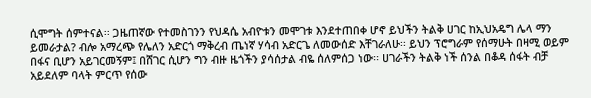ሲሞግት ሰምተናል፡፡ ጋዜጠኛው የተመስገንን የህዳሴ አብዮቱን መሞገቱ እንደተጠበቀ ሆኖ ይህችን ትልቅ ሀገር ከኢህአዴግ ሌላ ማን ይመራታል? ብሎ አማረጭ የሌለን አድርጎ ማቅረብ ጤነኛ ሃሳብ አድርጌ ለመውሰድ እቸገራለሁ፡፡ ይህን ፕሮግራም የሰማሁት በዛሚ ወይም በፋና ቢሆን አይገርመኝም፤ በሸገር ሲሆን ግን ብዙ ዜጎችን ያሳሰታል ብዬ ሰለምሰጋ ነው፡፡ ሀገራችን ትልቅ ነች ሰንል በቆዳ ሰፋት ብቻ አይደለም ባላት ምርጥ የሰው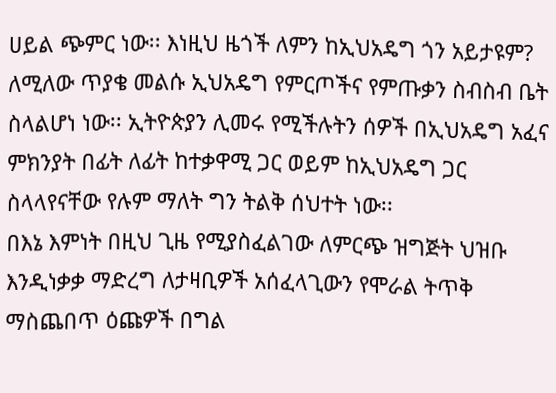ሀይል ጭምር ነው፡፡ እነዚህ ዜጎች ለምን ከኢህአዴግ ጎን አይታዩም? ለሚለው ጥያቄ መልሱ ኢህአዴግ የምርጦችና የምጡቃን ስብስብ ቤት ስላልሆነ ነው፡፡ ኢትዮጵያን ሊመሩ የሚችሉትን ሰዎች በኢህአዴግ አፈና ምክንያት በፊት ለፊት ከተቃዋሚ ጋር ወይም ከኢህአዴግ ጋር ስላላየናቸው የሉም ማለት ግን ትልቅ ሰህተት ነው፡፡
በእኔ እምነት በዚህ ጊዜ የሚያስፈልገው ለምርጭ ዝግጅት ህዝቡ እንዲነቃቃ ማድረግ ለታዛቢዎች አሰፈላጊውን የሞራል ትጥቅ ማስጨበጥ ዕጩዎች በግል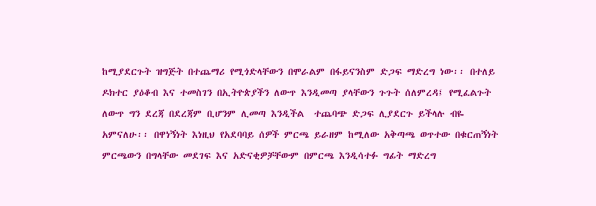ከሚያደርጉት ዝግጅት በተጨማሪ የሚጎድላቸውን በሞራልም በፋይናንስም ድጋፍ ማድረግ ነው፡፡ በተለይ ዶክተር ያዕቆብ እና ተመስገን በኢትዮጵያችን ለውጥ እንዲመጣ ያላቸውን ጉጉት ሰለምረዳ፤ የሚፈልጉት ለውጥ ግን ደረጃ በደረጃም ቢሆንም ሊመጣ እንዲችል  ተጨባጭ ድጋፍ ሊያደርጉ ይችላሉ ብዬ አምናለሁ፡፡ በዋነኝነት እነዚህ የአደባባይ ሰዎች ምርጫ ይራዘም ከሚለው አቅጣጫ ወጥተው በቁርጠኝነት ምርጫውን በግላቸው መደገፍ እና አድናቂዎቻቸውም በምርጫ እንዲሳተፉ ግፊት ማድረግ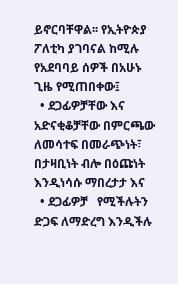ይኖርባቸዋል፡፡ የኢትዮጵያ ፖለቲካ ያገባናል ከሚሉ የአደባባይ ሰዎች በአሁኑ ጊዜ የሚጠበቀው፤
  • ደጋፊዎቻቸው እና አድናቂቆቻቸው በምርጫው ለመሳተፍ በመራጭነት፣ በታዛቢነት ብሎ በዕጩነት እንዲነሳሱ ማበረታታ እና
  • ደጋፊዎቻ   የሚችሉትን ድጋፍ ለማድረግ እንዲችሉ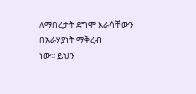ለማበረታት ደግሞ እራሳቸውን በአራሃያነት ማቅረብ
ነው፡፡ ይህን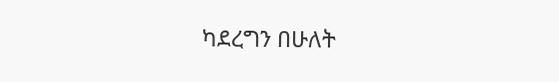ካደረግን በሁለት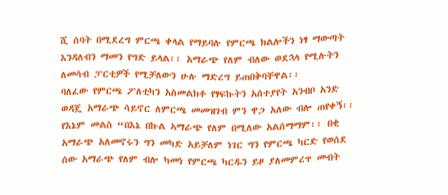ሺ ሰባት በሚደረግ ምርጫ ቀላል የማይባሉ የምርጫ ክልሎችን ነፃ ማውጣት እንዳለብን ማመን የግድ ይላል፡፡ አማራጭ የለም ብለው ወደኋላ የሚሉትን ለመሳብ ፓርቲዎች የሚቻለውን ሁሉ ማድረግ ይጠበቅባቸዋል፡፡
ባለፈው የምርጫ ፖለቲካን አስመልክቶ የፃፍኩትን አሰተያየት አንብቦ አንድ ወዳጄ አማራጭ ሳይኖር ለምርጫ መመዝገብ ምን ዋጋ አለው ብሎ ጠየቀኝ፡፡ የእኔም መልስ “በእኔ በኩል ኣማራጭ የለም በሚለው አልሰማማም፡፡ በቂ አማራጭ አለመኖሩን ግን መካድ አይቻለም ነገር ግን የምርጫ ካርድ የወሰደ ሰው አማራጭ የለም ብሎ ካመነ የምርጫ ካርዱን ይዞ ያለመምረጥ መብት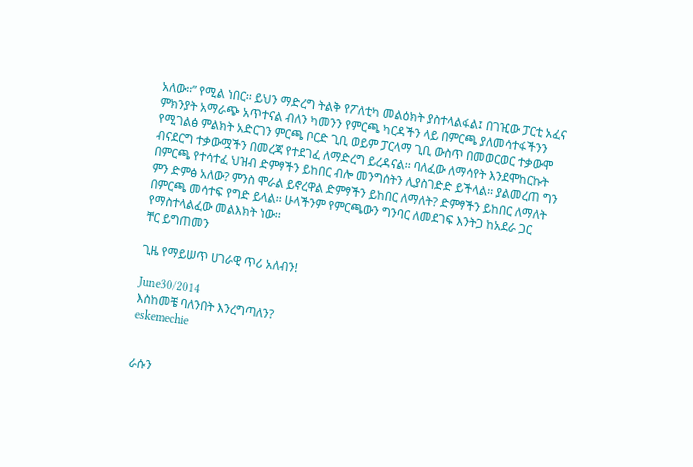አለው፡፡” የሚል ነበር፡፡ ይህን ማድረግ ትልቅ የፖለቲካ መልዕክት ያስተላልፋል፤ በገዢው ፓርቲ አፈና ምክንያት አማራጭ አጥተናል ብለን ካመንን የምርጫ ካርዳችን ላይ በምርጫ ያለመሳተፋችንን የሚገልፅ ምልክት አድርገን ምርጫ ቦርድ ጊቢ ወይም ፓርላማ ጊቢ ውስጥ በመወርወር ተቃውሞ ብናደርግ ተቃውሟችን በመረጃ የተደገፈ ለማድረግ ይረዳናል፡፡ ባለፈው ለማሳየት እንደሞከርኩት በምርጫ የተሳተፈ ህዝብ ድምፃችን ይከበር ብሎ መንግሰትን ሊያስገድድ ይችላል፡፡ ያልመረጠ ግን ምን ድምፅ አለው? ምንስ ሞራል ይኖረዋል ድምፃችን ይከበር ለማለት? ድምፃችን ይከበር ለማለት በምርጫ መሳተፍ የግድ ይላል፡፡ ሁላችንም የምርጫውን ግንባር ለመደገፍ እንትጋ ከአደራ ጋር የማስተላልፈው መልእክት ነው፡፡
ቸር ይግጠመን

ጊዜ የማይሠጥ ሀገራዊ ጥሪ አለብን!

June30/2014
እስከመቼ ባለንበት እንረግጣለን?
eskemechie


ራሱን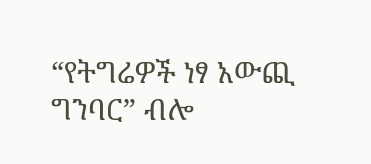“የትግሬዎች ነፃ አውጪ ግንባር” ብሎ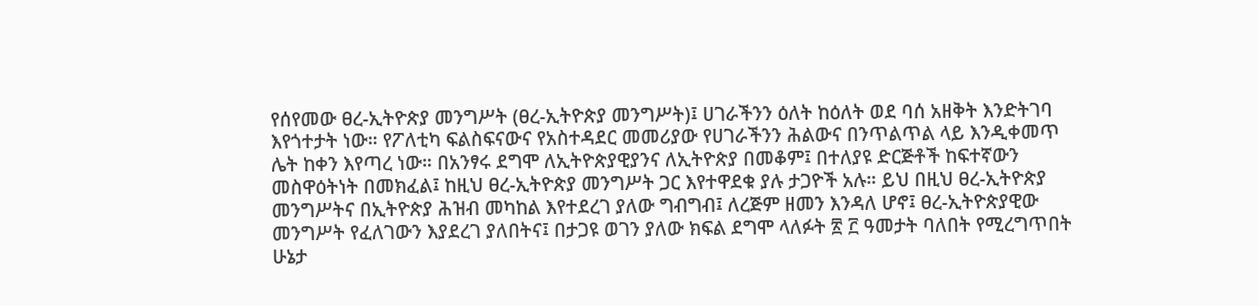የሰየመው ፀረ-ኢትዮጵያ መንግሥት (ፀረ-ኢትዮጵያ መንግሥት)፤ ሀገራችንን ዕለት ከዕለት ወደ ባሰ አዘቅት እንድትገባ እየጎተታት ነው። የፖለቲካ ፍልስፍናውና የአስተዳደር መመሪያው የሀገራችንን ሕልውና በንጥልጥል ላይ እንዲቀመጥ ሌት ከቀን እየጣረ ነው። በአንፃሩ ደግሞ ለኢትዮጵያዊያንና ለኢትዮጵያ በመቆም፤ በተለያዩ ድርጅቶች ከፍተኛውን መስዋዕትነት በመክፈል፤ ከዚህ ፀረ-ኢትዮጵያ መንግሥት ጋር እየተዋደቁ ያሉ ታጋዮች አሉ። ይህ በዚህ ፀረ-ኢትዮጵያ መንግሥትና በኢትዮጵያ ሕዝብ መካከል እየተደረገ ያለው ግብግብ፤ ለረጅም ዘመን እንዳለ ሆኖ፤ ፀረ-ኢትዮጵያዊው መንግሥት የፈለገውን እያደረገ ያለበትና፤ በታጋዩ ወገን ያለው ክፍል ደግሞ ላለፉት ፳ ፫ ዓመታት ባለበት የሚረግጥበት ሁኔታ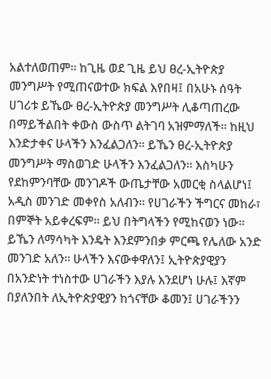አልተለወጠም። ከጊዜ ወደ ጊዜ ይህ ፀረ-ኢትዮጵያ መንግሥት የሚጠናወተው ክፍል እየበዛ፤ በአሁኑ ሰዓት ሀገሪቱ ይኼው ፀረ-ኢትዮጵያ መንግሥት ሊቆጣጠረው በማይችልበት ቀውስ ውስጥ ልትገባ አዝምማለች። ከዚህ እንድታቀና ሁላችን እንፈልጋለን። ይኼን ፀረ-ኢትዮጵያ መንግሥት ማስወገድ ሁላችን እንፈልጋለን። እስካሁን የደከምንባቸው መንገዶች ውጤታቸው አመርቂ ስላልሆነ፤ አዲስ መንገድ መቀየስ አለብን። የሀገራችን ችግርና መከራ፣ በምኞት አይቀረፍም። ይህ በትግላችን የሚከናወን ነው። ይኼን ለማሳካት እንዴት እንደምንበቃ ምርጫ የሌለው አንድ መንገድ አለን። ሁላችን እናውቀዋለን፤ ኢትዮጵያዊያን በአንድነት ተነስተው ሀገራችን እያሉ እንደሆነ ሁሉ፤ እኛም በያለንበት ለኢትዮጵያዊያን ከጎናቸው ቆመን፤ ሀገራችንን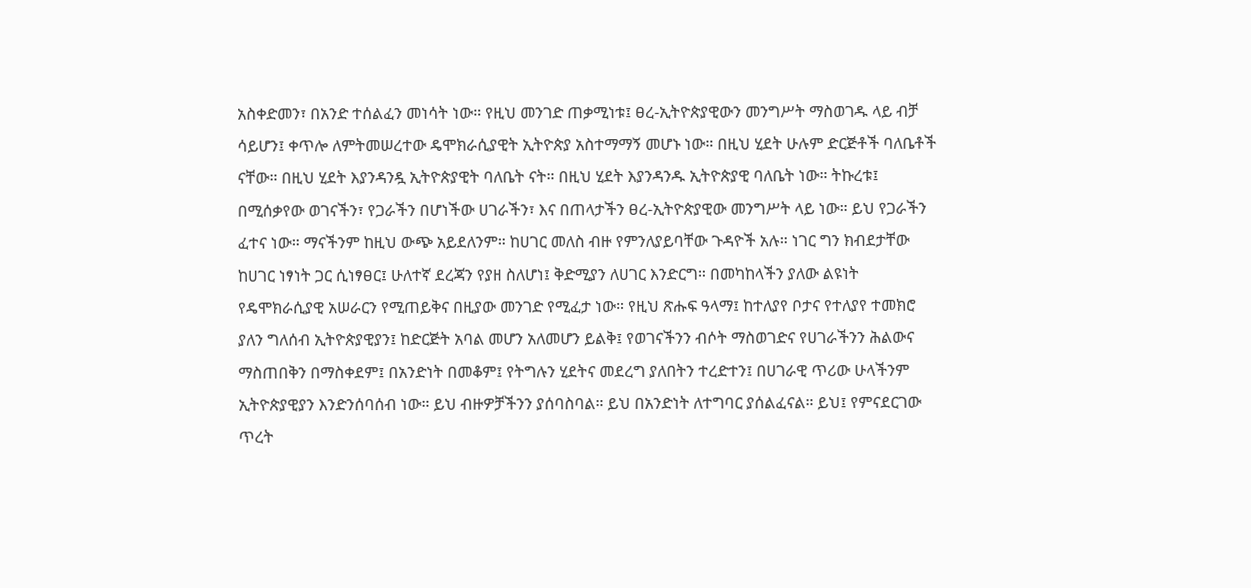አስቀድመን፣ በአንድ ተሰልፈን መነሳት ነው። የዚህ መንገድ ጠቃሚነቱ፤ ፀረ-ኢትዮጵያዊውን መንግሥት ማስወገዱ ላይ ብቻ ሳይሆን፤ ቀጥሎ ለምትመሠረተው ዴሞክራሲያዊት ኢትዮጵያ አስተማማኝ መሆኑ ነው። በዚህ ሂደት ሁሉም ድርጅቶች ባለቤቶች ናቸው። በዚህ ሂደት እያንዳንዷ ኢትዮጵያዊት ባለቤት ናት። በዚህ ሂደት እያንዳንዱ ኢትዮጵያዊ ባለቤት ነው። ትኩረቱ፤ በሚሰቃየው ወገናችን፣ የጋራችን በሆነችው ሀገራችን፣ እና በጠላታችን ፀረ-ኢትዮጵያዊው መንግሥት ላይ ነው። ይህ የጋራችን ፈተና ነው። ማናችንም ከዚህ ውጭ አይደለንም። ከሀገር መለስ ብዙ የምንለያይባቸው ጉዳዮች አሉ። ነገር ግን ክብደታቸው ከሀገር ነፃነት ጋር ሲነፃፀር፤ ሁለተኛ ደረጃን የያዘ ስለሆነ፤ ቅድሚያን ለሀገር እንድርግ። በመካከላችን ያለው ልዩነት የዴሞክራሲያዊ አሠራርን የሚጠይቅና በዚያው መንገድ የሚፈታ ነው። የዚህ ጽሑፍ ዓላማ፤ ከተለያየ ቦታና የተለያየ ተመክሮ ያለን ግለሰብ ኢትዮጵያዊያን፤ ከድርጅት አባል መሆን አለመሆን ይልቅ፤ የወገናችንን ብሶት ማስወገድና የሀገራችንን ሕልውና ማስጠበቅን በማስቀደም፤ በአንድነት በመቆም፤ የትግሉን ሂደትና መደረግ ያለበትን ተረድተን፤ በሀገራዊ ጥሪው ሁላችንም ኢትዮጵያዊያን እንድንሰባሰብ ነው። ይህ ብዙዎቻችንን ያሰባስባል። ይህ በአንድነት ለተግባር ያሰልፈናል። ይህ፤ የምናደርገው ጥረት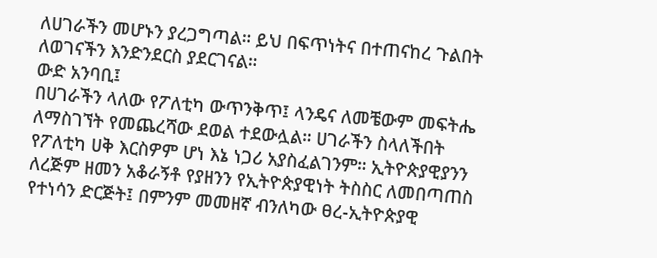ለሀገራችን መሆኑን ያረጋግጣል። ይህ በፍጥነትና በተጠናከረ ጉልበት ለወገናችን እንድንደርስ ያደርገናል።
ውድ አንባቢ፤
በሀገራችን ላለው የፖለቲካ ውጥንቅጥ፤ ላንዴና ለመቼውም መፍትሔ ለማስገኘት የመጨረሻው ደወል ተደውሏል። ሀገራችን ስላለችበት የፖለቲካ ሀቅ እርስዎም ሆነ እኔ ነጋሪ አያስፈልገንም። ኢትዮጵያዊያንን ለረጅም ዘመን አቆራኝቶ የያዘንን የኢትዮጵያዊነት ትስስር ለመበጣጠስ የተነሳን ድርጅት፤ በምንም መመዘኛ ብንለካው ፀረ-ኢትዮጵያዊ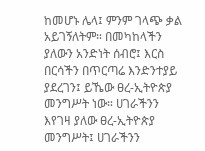ከመሆኑ ሌላ፤ ምንም ገላጭ ቃል አይገኝለትም። በመካከላችን ያለውን አንድነት ሰብሮ፤ እርስ በርሳችን በጥርጣሬ እንድንተያይ ያደረገን፤ ይኼው ፀረ-ኢትዮጵያ መንግሥት ነው። ሀገራችንን እየገዛ ያለው ፀረ-ኢትዮጵያ መንግሥት፤ ሀገራችንን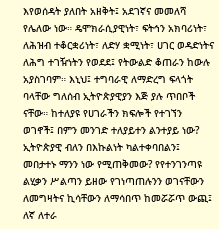እየወሰዳት ያለበት አዘቅት፤ አደገኛና መመለሻ የሌለው ነው። ዴሞክራሲያዊነት፣ ፍትኅን አክባሪነት፣ ለሕዝብ ተቆርቋሪነት፣ ለድሃ ቋሚነት፣ ሀገር ወዳድነትና ለሕግ ተገዥነትን የወደደ፤ የትውልድ ቆጠራን ከውሉ አያስገባም። እኒህ፤ ተግባራዊ ለማድረግ ፍላጎት ባላቸው ግለሰብ ኢትዮጵያዊያን እጅ ያሉ ጥበቦች ናቸው። ከተለያዩ የሀገራችን ክፍሎች የተገኘን ወገኖች፤ በምን መንገድ ተለያይተን ልንተያይ ነው? ኢትዮጵያዊ ብለን በእኩልነት ካልተቀባበልን፤ መበታተኑ ማንን ነው የሚጠቅመው? የየተንገንጣዩ ልሂቃን ሥልጣን ይዘው የገነጣጠሉንን ወገናቸውን ለመግዛትና ኪሳቸውን ለማሳበጥ ከመሯሯጥ ውጪ፤ ለኛ ለተራ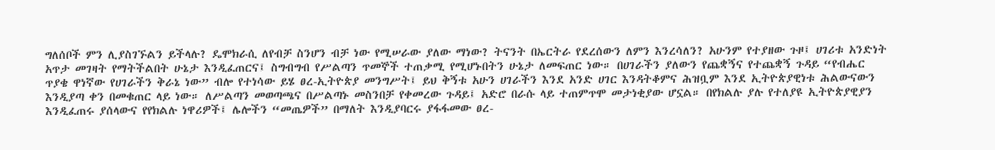ግለሰቦች ምን ሊያስገኙልን ይችላሉ? ዴሞክራሲ ለየብቻ ስንሆን ብቻ ነው የሚሠራው ያለው ማነው? ትናንት በኤርትራ የደረሰውን ለምን እንረሳለን? አሁንም የተያዘው ጉዞ፤ ሀገሪቱ አንድነት አጥታ መገዛት የማትችልበት ሁኔታ እንዲፈጠርና፤ ስግብግብ የሥልጣን ጥመኞች ተጠቃሚ የሚሆኑበትን ሁኔታ ለመፍጠር ነው። በሀገራችን ያለውን የጨቋኝና የተጨቋኝ ጉዳይ “የብሔር ጥያቄ ዋነኛው የሀገራችን ቅራኔ ነው” ብሎ የተነሳው ይሄ ፀረ-ኢትዮጵያ መንግሥት፤ ይህ ቅኝቱ አሁን ሀገራችን እንደ አንድ ሀገር እንዳትቆምና ሕዝቧም እንደ ኢትዮጵያዊነቱ ሕልውናውን እንዲያጣ ቀን በመቁጠር ላይ ነው። ለሥልጣን መወጣጫና በሥልጣኑ መስንበቻ የቀመረው ጉዳይ፤ አድሮ በራሱ ላይ ተጠምጥሞ መታነቂያው ሆኗል። በየክልሉ ያሉ የተለያዩ ኢትዮጵያዊያን እንዲፈጠሩ ያሰላውና የየክልሉ ነዋሪዎች፤ ሌሎችን “መጤዎች” በማለት እንዲያባርሩ ያፋፋመው ፀረ-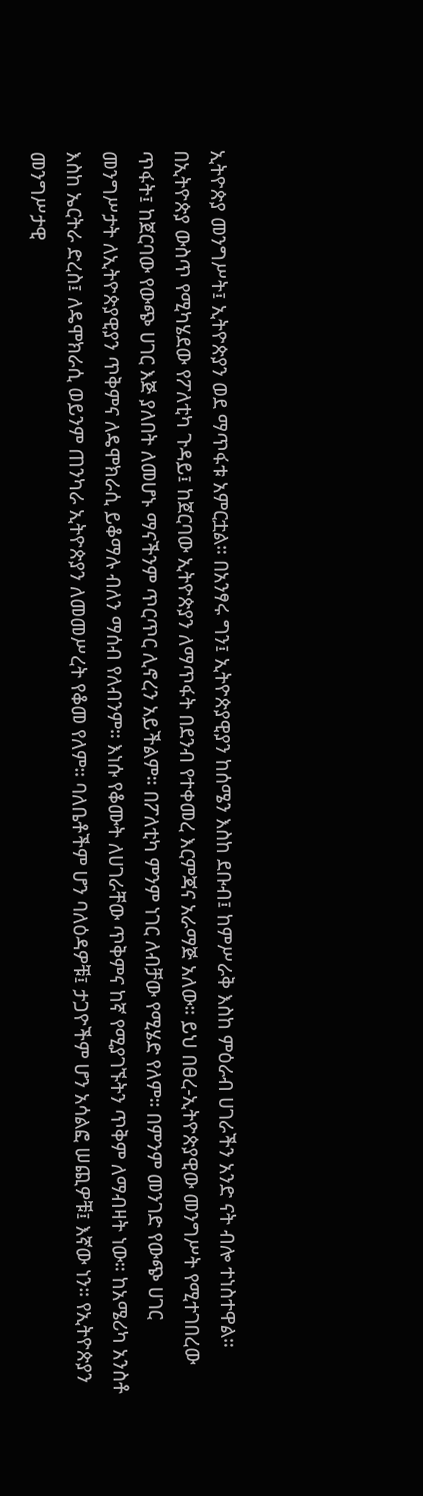ኢትዮጵያ መንግሥት፤ ኢትዮጵያን ወደ ማጥፋቱ አምርቷል። በአንፃሩ ግን፤ ኢትዮጵያዊያን ከሰሜን እስከ ደቡብ፤ ከምሥራቅ እስከ ምዕራብ ሀገራችን አንድ ናት ብሎ ተነስተዋል።
በኢትዮጵያ ውስጥ የሚካሄደው የፖለቲካ ጉዳይ፤ ከጀርባው ኢትዮጵያን ለማጥፋት በደንብ የተቀመረ እርምጃና አራማጅ አለው። ይህ በፀረ-ኢትዮጵያዊው መንግሥት የሚተገበረው ጥፋት፤ ከጀርባው የውጭ ሀገር እጅ ያለበት ለመሆኑ ማናችንም ጥርጥር ሊኖረን አይችልም። በፖለቲካ ምንም ነገር ለብቻው የሚሄድ የለም። በምንም መንገድ የውጭ ሀገር መንግሥታት ለኢትዮጵያዊያን ጥቅምና ለዴሞክራሲ ይቆማሉ ብለን ማሰብ የለብንም። እነሱ የቆሙት ለሀገራቸው ጥቅምና ከኛ የሚያገኙትን ጥቅም ለማብዛት ነው። ከአሜሪካ አንስቶ እስከ ኤርትራ ድረስ፤ ለዴሞክራሲ ወይንም ጠንካራ ኢትዮጵያን ለመመሥረት የቆመ የለም። ባለቤቶችም ሆን ባለዕዳዎቹ፤ ታጋዮችም ሆን አሳልፎ ሠጪዎቹ፤ እኛው ነን። የኢትዮጵያን መንግሥታዊ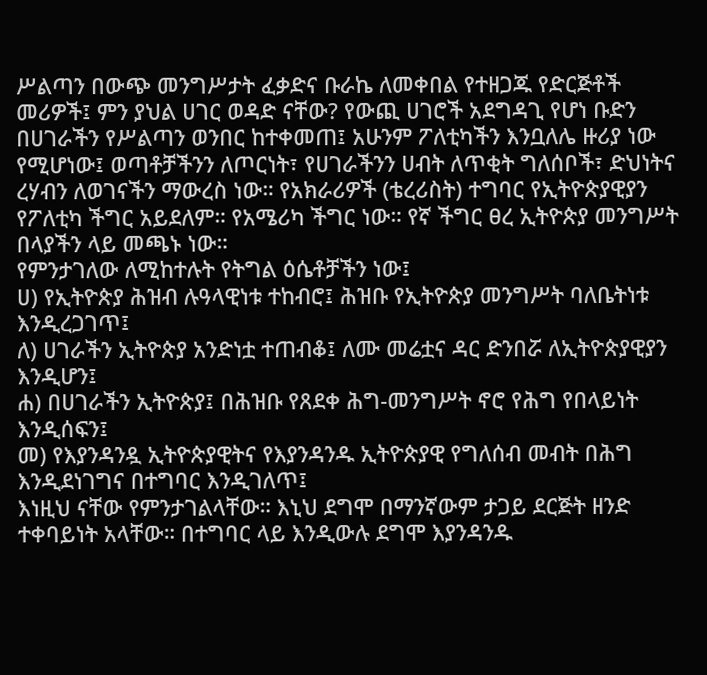ሥልጣን በውጭ መንግሥታት ፈቃድና ቡራኬ ለመቀበል የተዘጋጁ የድርጅቶች መሪዎች፤ ምን ያህል ሀገር ወዳድ ናቸው? የውጪ ሀገሮች አደግዳጊ የሆነ ቡድን በሀገራችን የሥልጣን ወንበር ከተቀመጠ፤ አሁንም ፖለቲካችን እንቧለሌ ዙሪያ ነው የሚሆነው፤ ወጣቶቻችንን ለጦርነት፣ የሀገራችንን ሀብት ለጥቂት ግለሰቦች፣ ድህነትና ረሃብን ለወገናችን ማውረስ ነው። የአክራሪዎች (ቴረሪስት) ተግባር የኢትዮጵያዊያን የፖለቲካ ችግር አይደለም። የአሜሪካ ችግር ነው። የኛ ችግር ፀረ ኢትዮጵያ መንግሥት በላያችን ላይ መጫኑ ነው።
የምንታገለው ለሚከተሉት የትግል ዕሴቶቻችን ነው፤
ሀ) የኢትዮጵያ ሕዝብ ሉዓላዊነቱ ተከብሮ፤ ሕዝቡ የኢትዮጵያ መንግሥት ባለቤትነቱ እንዲረጋገጥ፤
ለ) ሀገራችን ኢትዮጵያ አንድነቷ ተጠብቆ፤ ለሙ መሬቷና ዳር ድንበሯ ለኢትዮጵያዊያን እንዲሆን፤
ሐ) በሀገራችን ኢትዮጵያ፤ በሕዝቡ የጸደቀ ሕግ-መንግሥት ኖሮ የሕግ የበላይነት እንዲሰፍን፤
መ) የእያንዳንዷ ኢትዮጵያዊትና የእያንዳንዱ ኢትዮጵያዊ የግለሰብ መብት በሕግ እንዲደነገግና በተግባር እንዲገለጥ፤
እነዚህ ናቸው የምንታገልላቸው። እኒህ ደግሞ በማንኛውም ታጋይ ደርጅት ዘንድ ተቀባይነት አላቸው። በተግባር ላይ እንዲውሉ ደግሞ እያንዳንዱ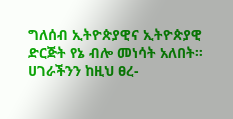ግለሰብ ኢትዮጵያዊና ኢትዮጵያዊ ድርጅት የኔ ብሎ መነሳት አለበት። ሀገራችንን ከዚህ ፀረ-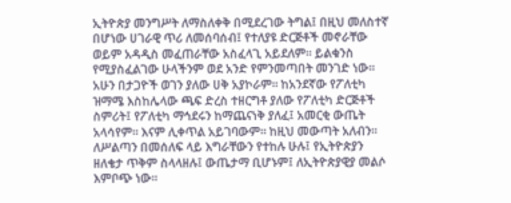ኢትዮጵያ መንግሥት ለማስለቀቅ በሚደረገው ትግል፤ በዚህ መለስተኛ በሆነው ሀገራዊ ጥሪ ለመሰባሰብ፤ የተለያዩ ድርጅቶች መኖራቸው ወይም አዳዲስ መፈጠራቸው አስፈላጊ አይደለም። ይልቁንስ የሚያስፈልገው ሁላችንም ወደ አንድ የምንመጣበት መንገድ ነው። አሁን በታጋዮች ወገን ያለው ሀቅ አያኮራም። ከአንደኛው የፖለቲካ ዝማሜ እስከሌላው ጫፍ ድረስ ተዘርግቶ ያለው የፖለቲካ ድርጅቶች ስምሪት፤ የፖለቲካ ማኅደሩን ከማጨናነቅ ያለፈ፤ አመርቂ ውጤት አላሳየም። እናም ሊቀጥል አይገባውም። ከዚህ መውጣት አለብን። ለሥልጣን በመሰለፍ ላይ እግራቸውን የተከሉ ሁሉ፤ የኢትዮጵያን ዘለቄታ ጥቅም ስላላዘሉ፤ ውጤታማ ቢሆኑም፤ ለኢትዮጵያዊያ መልሶ እምቦጭ ነው።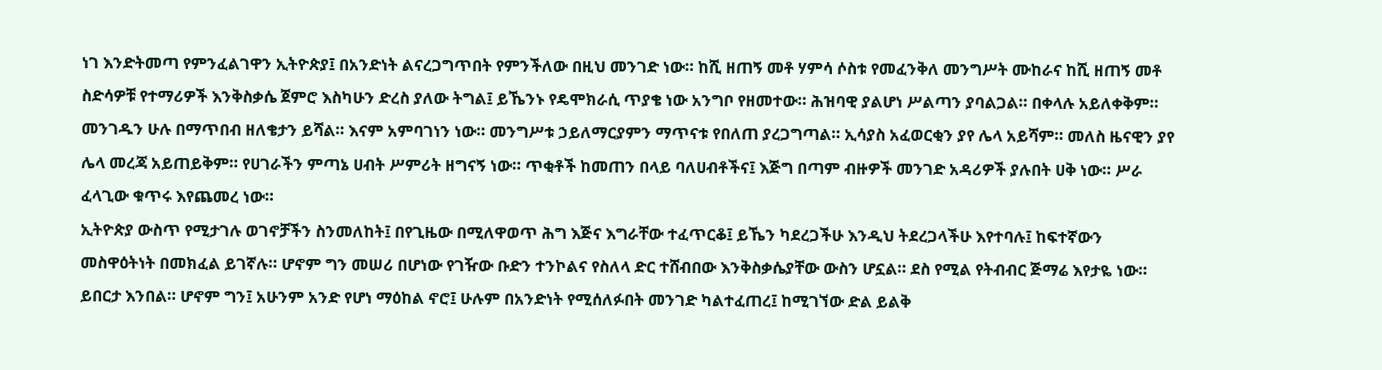ነገ እንድትመጣ የምንፈልገዋን ኢትዮጵያ፤ በአንድነት ልናረጋግጥበት የምንችለው በዚህ መንገድ ነው። ከሺ ዘጠኝ መቶ ሃምሳ ሶስቱ የመፈንቅለ መንግሥት ሙከራና ከሺ ዘጠኝ መቶ ስድሳዎቹ የተማሪዎች እንቅስቃሴ ጀምሮ እስካሁን ድረስ ያለው ትግል፤ ይኼንኑ የዴሞክራሲ ጥያቄ ነው አንግቦ የዘመተው። ሕዝባዊ ያልሆነ ሥልጣን ያባልጋል። በቀላሉ አይለቀቅም። መንገዱን ሁሉ በማጥበብ ዘለቄታን ይሻል። እናም አምባገነን ነው። መንግሥቱ ኃይለማርያምን ማጥናቱ የበለጠ ያረጋግጣል። ኢሳያስ አፈወርቂን ያየ ሌላ አይሻም። መለስ ዜናዊን ያየ ሌላ መረጃ አይጠይቅም። የሀገራችን ምጣኔ ሀብት ሥምሪት ዘግናኝ ነው። ጥቂቶች ከመጠን በላይ ባለሀብቶችና፤ እጅግ በጣም ብዙዎች መንገድ አዳሪዎች ያሉበት ሀቅ ነው። ሥራ ፈላጊው ቁጥሩ እየጨመረ ነው።
ኢትዮጵያ ውስጥ የሚታገሉ ወገኖቻችን ስንመለከት፤ በየጊዜው በሚለዋወጥ ሕግ እጅና እግራቸው ተፈጥርቆ፤ ይኼን ካደረጋችሁ እንዲህ ትደረጋላችሁ እየተባሉ፤ ከፍተኛውን መስዋዕትነት በመክፈል ይገኛሉ። ሆኖም ግን መሠሪ በሆነው የገዥው ቡድን ተንኮልና የስለላ ድር ተሸብበው እንቅስቃሴያቸው ውስን ሆኗል። ደስ የሚል የትብብር ጅማሬ እየታዬ ነው። ይበርታ እንበል። ሆኖም ግን፤ አሁንም አንድ የሆነ ማዕከል ኖሮ፤ ሁሉም በአንድነት የሚሰለፉበት መንገድ ካልተፈጠረ፤ ከሚገኘው ድል ይልቅ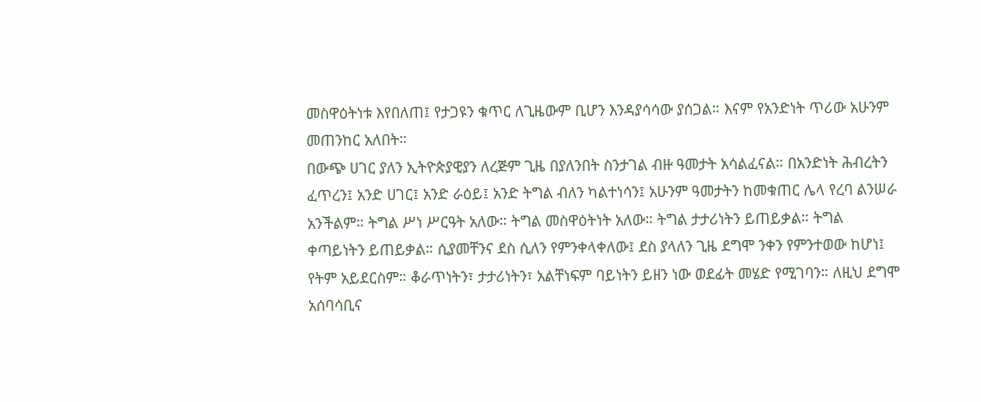መስዋዕትነቱ እየበለጠ፤ የታጋዩን ቁጥር ለጊዜውም ቢሆን እንዳያሳሳው ያሰጋል። እናም የአንድነት ጥሪው አሁንም መጠንከር አለበት።
በውጭ ሀገር ያለን ኢትዮጵያዊያን ለረጅም ጊዜ በያለንበት ስንታገል ብዙ ዓመታት አሳልፈናል። በአንድነት ሕብረትን ፈጥረን፤ አንድ ሀገር፤ አንድ ራዕይ፤ አንድ ትግል ብለን ካልተነሳን፤ አሁንም ዓመታትን ከመቁጠር ሌላ የረባ ልንሠራ አንችልም። ትግል ሥነ ሥርዓት አለው። ትግል መስዋዕትነት አለው። ትግል ታታሪነትን ይጠይቃል። ትግል ቀጣይነትን ይጠይቃል። ሲያመቸንና ደስ ሲለን የምንቀላቀለው፤ ደስ ያላለን ጊዜ ደግሞ ንቀን የምንተወው ከሆነ፤ የትም አይደርስም። ቆራጥነትን፣ ታታሪነትን፣ አልቸነፍም ባይነትን ይዘን ነው ወደፊት መሄድ የሚገባን። ለዚህ ደግሞ አሰባሳቢና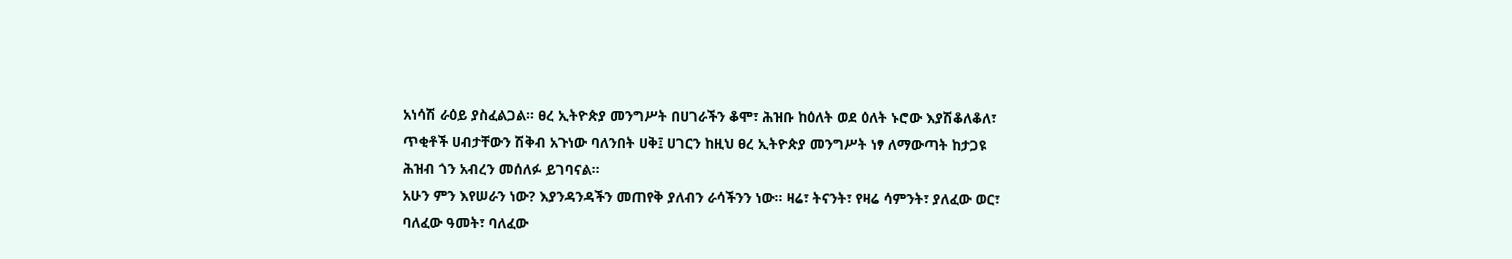አነሳሽ ራዕይ ያስፈልጋል። ፀረ ኢትዮጵያ መንግሥት በሀገራችን ቆሞ፣ ሕዝቡ ከዕለት ወደ ዕለት ኑሮው እያሽቆለቆለ፣ ጥቂቶች ሀብታቸውን ሽቅብ አጉነው ባለንበት ሀቅ፤ ሀገርን ከዚህ ፀረ ኢትዮጵያ መንግሥት ነፃ ለማውጣት ከታጋዩ ሕዝብ ጎን አብረን መሰለፉ ይገባናል።
አሁን ምን እየሠራን ነው? እያንዳንዳችን መጠየቅ ያለብን ራሳችንን ነው። ዛሬ፣ ትናንት፣ የዛሬ ሳምንት፣ ያለፈው ወር፣ ባለፈው ዓመት፣ ባለፈው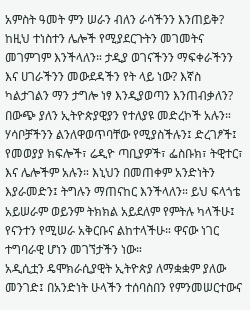አምስት ዓመት ምን ሠራን ብለን ራሳችንን እንጠይቅ? ከዚህ ተነስተን ሌሎች የሚያደርጉትን መገመትና መገምገም እንችላለን። ታዲያ ወገናችንን ማፍቀራችንን እና ሀገራችንን መውደዳችን የት ላይ ነው? እኛስ ካልታገልን ማን ታግሎ ነፃ እንዲያወጣን እንጠብቃለን? በውጭ ያለን ኢትዮጵያዊያን የተለያዩ መድረኮች አሉን። ሃሳቦቻችንን ልንለዋወጥባቸው የሚያስችሉን፤ ድረገፆች፤ የመወያያ ክፍሎች፣ ሬዲዮ ጣቢያዎች፣ ፌስቡክ፣ ትዊተር፣ እና ሌሎችም አሉን። እኒህን በመጠቀም አንድነትን እያራመድን፤ ትግሉን ማጠናከር እንችላለን። ይህ ፍላጎቴ አይሠራም ወይንም ትክክል አይደለም የምትሉ ካላችሁ፤ የናንተን የሚሠራ አቅርቡና ልከተላችሁ። ዋናው ነገር ተግባራዊ ሆነን መገኘታችን ነው።
አዲሲቷን ዴሞክራሲያዊት ኢትዮጵያ ለማቋቋም ያለው መንገድ፤ በአንድነት ሁላችን ተሰባስበን የምንመሠርተውና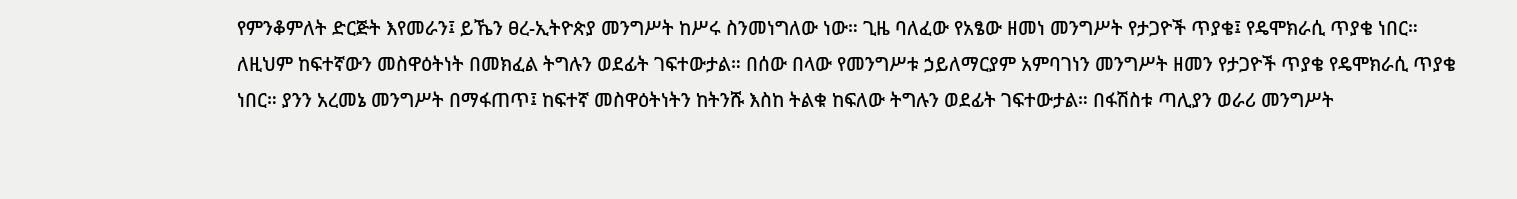የምንቆምለት ድርጅት እየመራን፤ ይኼን ፀረ-ኢትዮጵያ መንግሥት ከሥሩ ስንመነግለው ነው። ጊዜ ባለፈው የአፄው ዘመነ መንግሥት የታጋዮች ጥያቄ፤ የዴሞክራሲ ጥያቄ ነበር። ለዚህም ከፍተኛውን መስዋዕትነት በመክፈል ትግሉን ወደፊት ገፍተውታል። በሰው በላው የመንግሥቱ ኃይለማርያም አምባገነን መንግሥት ዘመን የታጋዮች ጥያቄ የዴሞክራሲ ጥያቄ ነበር። ያንን አረመኔ መንግሥት በማፋጠጥ፤ ከፍተኛ መስዋዕትነትን ከትንሹ እስከ ትልቁ ከፍለው ትግሉን ወደፊት ገፍተውታል። በፋሽስቱ ጣሊያን ወራሪ መንግሥት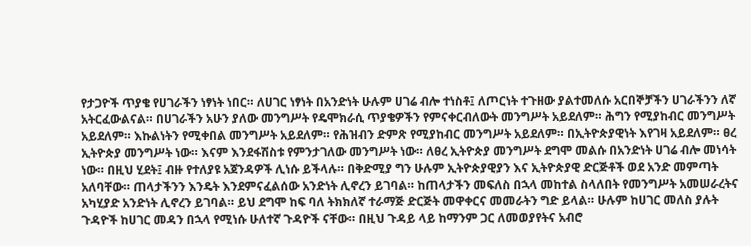የታጋዮች ጥያቄ የሀገራችን ነፃነት ነበር። ለሀገር ነፃነት በአንድነት ሁሉም ሀገሬ ብሎ ተነስቶ፤ ለጦርነት ተጉዘው ያልተመለሱ አርበኞቻችን ሀገራችንን ለኛ አትርፈውልናል። በሀገራችን አሁን ያለው መንግሥት የዴሞክራሲ ጥያቄዎችን የምናቀርብለውት መንግሥት አይደለም። ሕግን የሚያከብር መንግሥት አይደለም። እኩልነትን የሚቀበል መንግሥት አይደለም። የሕዝብን ድምጽ የሚያከብር መንግሥት አይደለም። በኢትዮጵያዊነት እየገዛ አይደለም። ፀረ ኢትዮጵያ መንግሥት ነው። እናም እንደፋሽስቱ የምንታገለው መንግሥት ነው። ለፀረ ኢትዮጵያ መንግሥት ደግሞ መልሱ በአንድነት ሀገሬ ብሎ መነሳት ነው። በዚህ ሂደት፤ ብዙ የተለያዩ አጀንዳዎች ሊነሱ ይችላሉ። በቅድሚያ ግን ሁሉም ኢትዮጵያዊያን እና ኢትዮጵያዊ ድርጅቶች ወደ አንድ መምጣት አለባቸው። ጠላታችንን እንዴት እንደምናፈልሰው አንድነት ሊኖረን ይገባል። ከጠላታችን መፍለስ በኋላ መከተል ስላለበት የመንግሥት አመሠራረትና አካሂያድ አንድነት ሊኖረን ይገባል። ይህ ደግሞ ከፍ ባለ ትክክለኛ ተራማጅ ድርጅት መዋቀርና መመራትን ግድ ይላል። ሁሉም ከሀገር መለስ ያሉት ጉዳዮች ከሀገር መዳን በኋላ የሚነሱ ሁለተኛ ጉዳዮች ናቸው። በዚህ ጉዳይ ላይ ከማንም ጋር ለመወያየትና አብሮ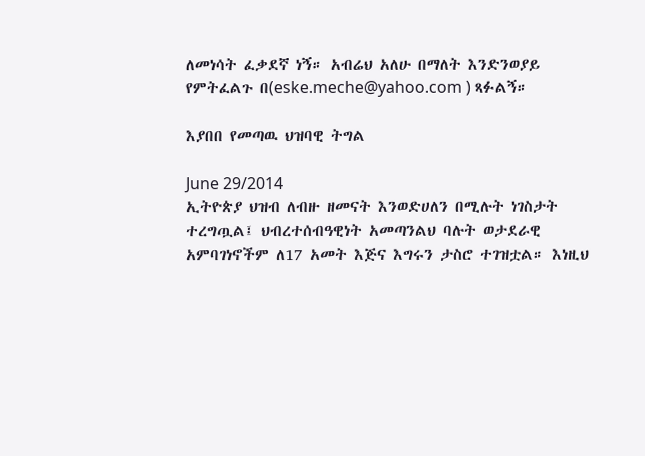ለመነሳት ፈቃደኛ ነኝ። አብሬህ አለሁ በማለት እንድንወያይ የምትፈልጉ በ(eske.meche@yahoo.com ) ጻፉልኝ።

እያበበ የመጣዉ ህዝባዊ ትግል

June 29/2014
ኢትዮጵያ ህዝብ ለብዙ ዘመናት እንወድሀለን በሚሉት ነገስታት ተረግጧል፤ ህብረተሰብዓዊነት አመጣንልህ ባሉት ወታደራዊ አምባገነኖችም ለ17 አመት እጅና እግሩን ታስሮ ተገዝቷል። እነዚህ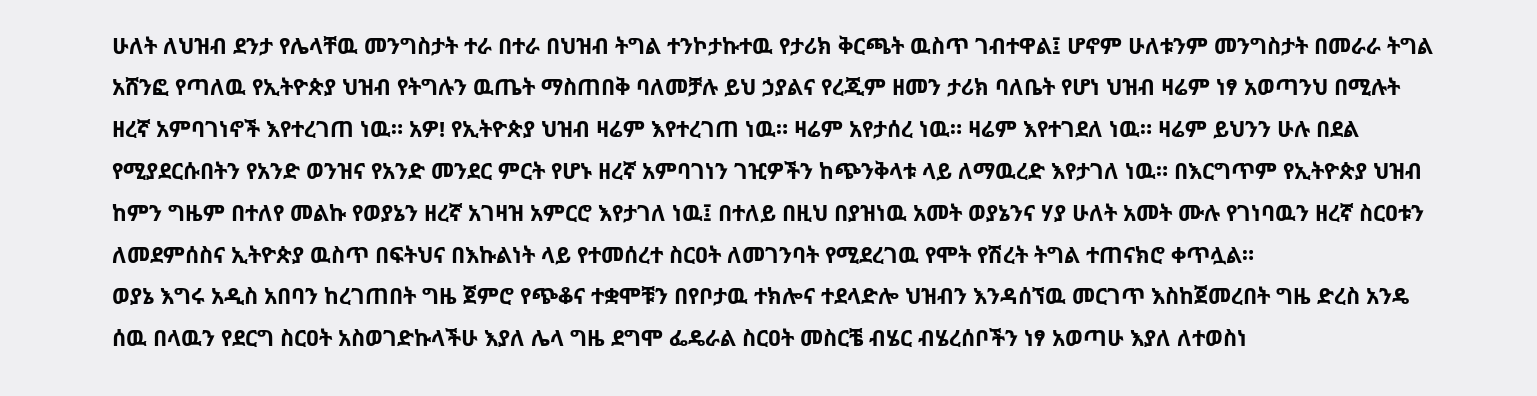ሁለት ለህዝብ ደንታ የሌላቸዉ መንግስታት ተራ በተራ በህዝብ ትግል ተንኮታኩተዉ የታሪክ ቅርጫት ዉስጥ ገብተዋል፤ ሆኖም ሁለቱንም መንግስታት በመራራ ትግል አሸንፎ የጣለዉ የኢትዮጵያ ህዝብ የትግሉን ዉጤት ማስጠበቅ ባለመቻሉ ይህ ኃያልና የረጂም ዘመን ታሪክ ባለቤት የሆነ ህዝብ ዛሬም ነፃ አወጣንህ በሚሉት ዘረኛ አምባገነኖች እየተረገጠ ነዉ። አዎ! የኢትዮጵያ ህዝብ ዛሬም እየተረገጠ ነዉ። ዛሬም አየታሰረ ነዉ። ዛሬም እየተገደለ ነዉ። ዛሬም ይህንን ሁሉ በደል የሚያደርሱበትን የአንድ ወንዝና የአንድ መንደር ምርት የሆኑ ዘረኛ አምባገነን ገዢዎችን ከጭንቅላቱ ላይ ለማዉረድ እየታገለ ነዉ። በእርግጥም የኢትዮጵያ ህዝብ ከምን ግዜም በተለየ መልኩ የወያኔን ዘረኛ አገዛዝ አምርሮ እየታገለ ነዉ፤ በተለይ በዚህ በያዝነዉ አመት ወያኔንና ሃያ ሁለት አመት ሙሉ የገነባዉን ዘረኛ ስርዐቱን ለመደምሰስና ኢትዮጵያ ዉስጥ በፍትህና በእኩልነት ላይ የተመሰረተ ስርዐት ለመገንባት የሚደረገዉ የሞት የሽረት ትግል ተጠናክሮ ቀጥሏል።
ወያኔ እግሩ አዲስ አበባን ከረገጠበት ግዜ ጀምሮ የጭቆና ተቋሞቹን በየቦታዉ ተክሎና ተደላድሎ ህዝብን እንዳሰኘዉ መርገጥ እስከጀመረበት ግዜ ድረስ አንዴ ሰዉ በላዉን የደርግ ስርዐት አስወገድኩላችሁ እያለ ሌላ ግዜ ደግሞ ፌዴራል ስርዐት መስርቼ ብሄር ብሄረሰቦችን ነፃ አወጣሁ እያለ ለተወስነ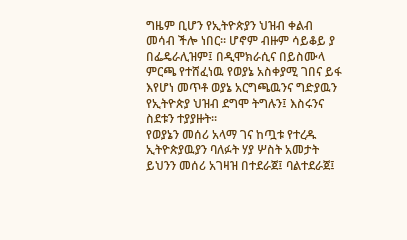ግዜም ቢሆን የኢትዮጵያን ህዝብ ቀልብ መሳብ ችሎ ነበር። ሆኖም ብዙም ሳይቆይ ያ በፌዴራሊዝም፤ በዲሞክራሲና በይስሙላ ምርጫ የተሸፈነዉ የወያኔ አስቀያሚ ገበና ይፋ እየሆነ መጥቶ ወያኔ አርግጫዉንና ግድያዉን የኢትዮጵያ ህዝብ ደግሞ ትግሉን፤ እስሩንና ስደቱን ተያያዙት።
የወያኔን መሰሪ አላማ ገና ከጧቱ የተረዱ ኢትዮጵያዉያን ባለፉት ሃያ ሦስት አመታት ይህንን መሰሪ አገዛዝ በተደራጀ፤ ባልተደራጀ፤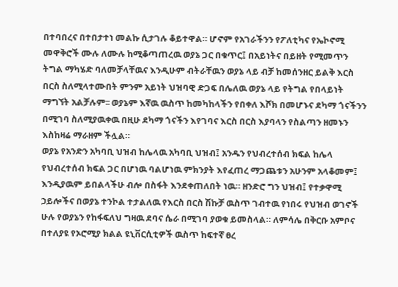በተባበረና በተበታተነ መልኩ ሲታገሉ ቆይተዋል። ሆኖም የአገራችንን የፖለቲካና የኤኮኖሚ መዋቅሮች ሙሉ ለሙሉ ከሚቆጣጠረዉ ወያኔ ጋር በቁጥር፤ በአይነትና በይዘት የሚመጥን ትግል ማካሄድ ባለመቻላቸዉና እንዲሁም ብትራቸዉን ወያኔ ላይ ብቻ ከመሰንዘር ይልቅ እርስ በርስ ስለሚላተሙበት ምንም አይነት ህዝባዊ ድጋፍ በሌለዉ ወያኔ ላይ የትግል የበላይነት ማግኘት አልቻሉም፡፡ ወያኔም እኛዉ ዉስጥ ከመካከላችን የበቀለ እሾክ በመሆኑና ደካማ ጎናችንን በሚገባ ስለሚያዉቀዉ በዚሁ ደካማ ጎናችን እየገባና እርስ በርስ እያባላን የስልጣን ዘመኑን እስከዛሬ ማራዘም ችሏል።
ወያኔ የአንድን አካባቢ ህዝብ ከሌላዉ አካባቢ ህዝብ፤ አንዱን የህብረተሰብ ክፍል ከሌላ የህብረተሰብ ክፍል ጋር በሆነዉ ባልሆነዉ ምክንያት እየፈጠረ ማጋጨቱን አሁንም አላቆመም፤ እንዲያዉም ይበልላችሁ ብሎ በስፋት እንደቀጠለበት ነዉ። ዘንድሮ ግን ህዝብ፤ የተቃዋሚ ኃይሎችና በወያኔ ተንኮል ተታልለዉ የእርስ በርስ ሽኩቻ ዉስጥ ገብተዉ የነበሩ የህዝብ ወገኖች ሁሉ የወያኔን የከፋፍለህ ግዛዉ ደባና ሴራ በሚገባ ያወቁ ይመስላል። ለምሳሌ በቅርቡ አምቦና በተለያዩ የኦሮሚያ ክልል ዩኒቨርሲቲዎች ዉስጥ ከፍተኛ ፀረ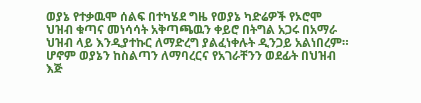ወያኔ የተቃዉሞ ሰልፍ በተካሄደ ግዜ የወያኔ ካድሬዎች የኦሮሞ ህዝብ ቁጣና መነሳሳት አቅጣጫዉን ቀይሮ በትግል አጋሩ በአማራ ህዝብ ላይ እንዲያተኩር ለማድረግ ያልፈነቀሉት ዲንጋይ አልነበረም። ሆኖም ወያኔን ከስልጣን ለማባረርና የአገራቸንን ወደፊት በህዝብ እጅ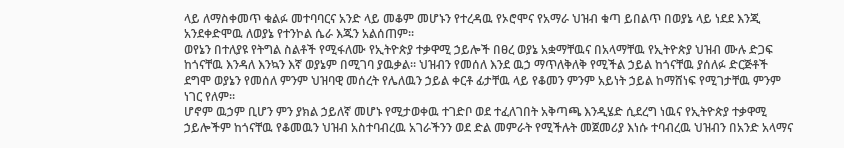ላይ ለማስቀመጥ ቁልፉ መተባባርና አንድ ላይ መቆም መሆኑን የተረዳዉ የኦሮሞና የአማራ ህዝብ ቁጣ ይበልጥ በወያኔ ላይ ነደደ እንጂ አንደቀድሞዉ ለወያኔ የተንኮል ሴራ እጁን አልሰጠም።
ወየኔን በተለያዩ የትግል ስልቶች የሚፋለሙ የኢትዮጵያ ተቃዋሚ ኃይሎች በፀረ ወያኔ አቋማቸዉና በአላማቸዉ የኢትዮጵያ ህዝብ ሙሉ ድጋፍ ከጎናቸዉ እንዳለ እንኳን እኛ ወያኔም በሚገባ ያዉቃል። ህዝብን የመሰለ እንደ ዉኃ ማጥለቅለቅ የሚችል ኃይል ከጎናቸዉ ያሰለፉ ድርጅቶች ደግሞ ወያኔን የመሰለ ምንም ህዝባዊ መሰረት የሌለዉን ኃይል ቀርቶ ፊታቸዉ ላይ የቆመን ምንም አይነት ኃይል ከማሸነፍ የሚገታቸዉ ምንም ነገር የለም።
ሆኖም ዉኃም ቢሆን ምን ያክል ኃይለኛ መሆኑ የሚታወቀዉ ተገድቦ ወደ ተፈለገበት አቅጣጫ እንዲሄድ ሲደረግ ነዉና የኢትዮጵያ ተቃዋሚ ኃይሎችም ከጎናቸዉ የቆመዉን ህዝብ አስተባብረዉ አገራችንን ወደ ድል መምራት የሚችሉት መጀመሪያ እነሱ ተባብረዉ ህዝብን በአንድ አላማና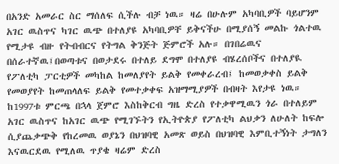በአንድ አመራር ስር ማሰለፍ ሲችሉ ብቻ ነዉ። ዛሬ በሁሉም አካባቢዎች ባይሆንም አገር ዉስጥና ካገር ዉጭ በተለያዩ አካባቢዎቸ ይቅናችሁ በሚያሰኝ መልኩ ጎልተዉ የሚታዩ ብዙ የትብብርና የትግል ቅንጅት ጅምሮች አሉ። በገበሬዉና በሰራተኛዉ፤በወጣቱና በወታደሩ በተለይ ደግሞ በተለያዩ ብሄረሰቦችና በተለያዪ የፖለቲካ ፓርቲዎች መካከል ከመለያየት ይልቅ የመቀራረብ፤ ከመወቃቀስ ይልቅ የመወያየት ከመጠላለፍ ይልቅ የመተቃቀፍ አዝማሚያዎች በብዛት እየታዩ ነዉ።
ከ1997ቱ ምርጫ በኋላ ጀምሮ እስከቅርብ ግዜ ድረስ የተቃዋሚዉን ጎራ በተለይም አገር ዉስጥና ከአገር ዉጭ የሚገኙትን የኢትዮጵያ የፖለቲካ ልህቃን ለሁለት ከፍሎ ሲያጨቃጭቅ የከረመዉ ወያኔን በህዝባዊ አመጽ ወይስ በህዝባዊ እምቢተኝነት ታግለን እናዉርደዉ የሚለዉ ጥያቄ ዛሬም ድረስ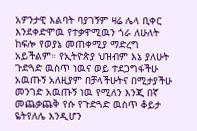አዎንታዊ እልባት ባያገኝም ዛሬ ሌላ ቢቀር እንደቀድሞዉ የተቃዋሚዉን ጎራ ለሁለት ከፍሎ የወያኔ መጠቀሚያ ማድረግ አይችልም። የኢትዮጵያ ህዝብም እኔ ያለሁት ጉድጓድ ዉስጥ ነዉና ወይ ተደጋግፋችሁ አዉጡኝ አለዚያም በቻላችሁትና በሚታያችሁ መንገድ አዉጡኝ ነዉ የሚለን እንጂ በኛ መጨቃጨቅ የሱ የጉድጓድ ዉስጥ ቆይታ ዬትየለሌ እንዲሆን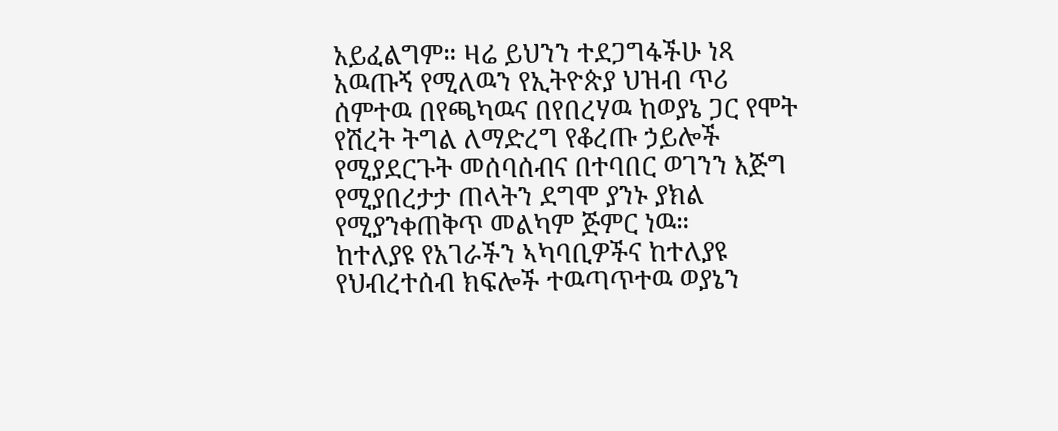አይፈልግም። ዛሬ ይህንን ተደጋግፋችሁ ነጻ አዉጡኝ የሚለዉን የኢትዮጵያ ህዝብ ጥሪ ሰምተዉ በየጫካዉና በየበረሃዉ ከወያኔ ጋር የሞት የሽረት ትግል ለማድረግ የቆረጡ ኃይሎች የሚያደርጉት መሰባሰብና በተባበር ወገንን እጅግ የሚያበረታታ ጠላትን ደግሞ ያንኑ ያክል የሚያንቀጠቅጥ መልካም ጅምር ነዉ።
ከተለያዩ የአገራችን ኣካባቢዎችና ከተለያዩ የህብረተሰብ ክፍሎች ተዉጣጥተዉ ወያኔን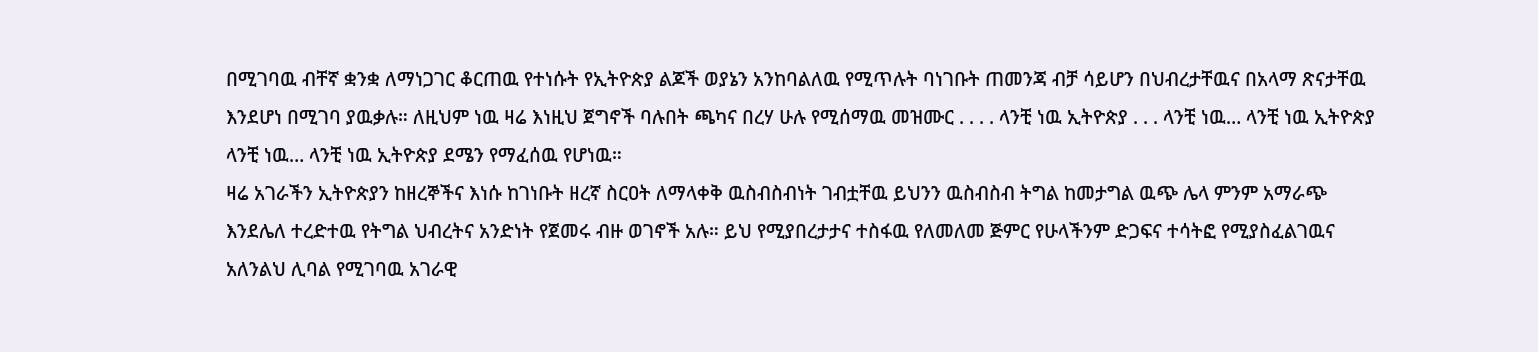በሚገባዉ ብቸኛ ቋንቋ ለማነጋገር ቆርጠዉ የተነሱት የኢትዮጵያ ልጆች ወያኔን አንከባልለዉ የሚጥሉት ባነገቡት ጠመንጃ ብቻ ሳይሆን በህብረታቸዉና በአላማ ጽናታቸዉ እንደሆነ በሚገባ ያዉቃሉ። ለዚህም ነዉ ዛሬ እነዚህ ጀግኖች ባሉበት ጫካና በረሃ ሁሉ የሚሰማዉ መዝሙር . . . . ላንቺ ነዉ ኢትዮጵያ . . . ላንቺ ነዉ… ላንቺ ነዉ ኢትዮጵያ ላንቺ ነዉ… ላንቺ ነዉ ኢትዮጵያ ደሜን የማፈሰዉ የሆነዉ።
ዛሬ አገራችን ኢትዮጵያን ከዘረኞችና እነሱ ከገነቡት ዘረኛ ስርዐት ለማላቀቅ ዉስብስብነት ገብቷቸዉ ይህንን ዉስብስብ ትግል ከመታግል ዉጭ ሌላ ምንም አማራጭ እንደሌለ ተረድተዉ የትግል ህብረትና አንድነት የጀመሩ ብዙ ወገኖች አሉ። ይህ የሚያበረታታና ተስፋዉ የለመለመ ጅምር የሁላችንም ድጋፍና ተሳትፎ የሚያስፈልገዉና አለንልህ ሊባል የሚገባዉ አገራዊ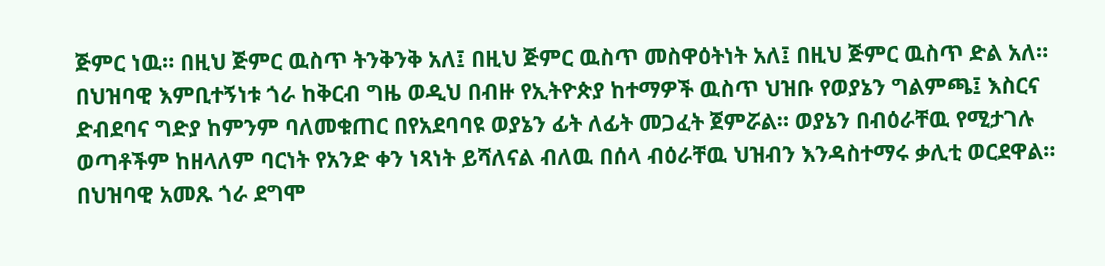ጅምር ነዉ። በዚህ ጅምር ዉስጥ ትንቅንቅ አለ፤ በዚህ ጅምር ዉስጥ መስዋዕትነት አለ፤ በዚህ ጅምር ዉስጥ ድል አለ። በህዝባዊ እምቢተኝነቱ ጎራ ከቅርብ ግዜ ወዲህ በብዙ የኢትዮጵያ ከተማዎች ዉስጥ ህዝቡ የወያኔን ግልምጫ፤ እስርና ድብደባና ግድያ ከምንም ባለመቁጠር በየአደባባዩ ወያኔን ፊት ለፊት መጋፈት ጀምሯል። ወያኔን በብዕራቸዉ የሚታገሉ ወጣቶችም ከዘላለም ባርነት የአንድ ቀን ነጻነት ይሻለናል ብለዉ በሰላ ብዕራቸዉ ህዝብን እንዳስተማሩ ቃሊቲ ወርደዋል። በህዝባዊ አመጹ ጎራ ደግሞ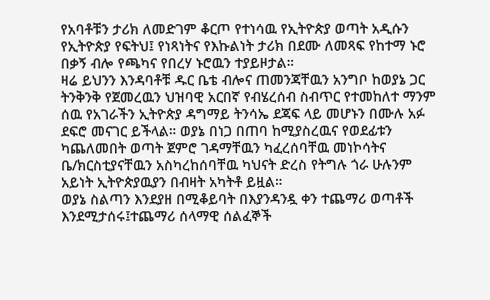የአባቶቹን ታሪክ ለመድገም ቆርጦ የተነሳዉ የኢትዮጵያ ወጣት አዲሱን የኢትዮጵያ የፍትህ፤ የነጻነትና የእኩልነት ታሪክ በደሙ ለመጻፍ የከተማ ኑሮ በቃኝ ብሎ የጫካና የበረሃ ኑሮዉን ተያይዞታል።
ዛሬ ይህንን እንዳባቶቹ ዱር ቤቴ ብሎና ጠመንጃቸዉን አንግቦ ከወያኔ ጋር ትንቅንቅ የጀመረዉን ህዝባዊ አርበኛ የብሄረሰብ ስብጥር የተመከለተ ማንም ሰዉ የአገራችን ኢትዮጵያ ዳግማይ ትንሳኤ ደጃፍ ላይ መሆኑን በሙሉ አፉ ደፍሮ መናገር ይችላል። ወያኔ በነጋ በጠባ ከሚያስረዉና የወደፊቱን ካጨለመበት ወጣት ጀምሮ ገዳማቸዉን ካፈረሰባቸዉ መነኮሳትና ቤ/ክርስቲያናቸዉን አስካረከሰባቸዉ ካህናት ድረስ የትግሉ ጎራ ሁሉንም አይነት ኢትዮጵያዉያን በብዛት አካትቶ ይዟል።
ወያኔ ስልጣን እንደያዘ በሚቆይባት በእያንዳንዷ ቀን ተጨማሪ ወጣቶች እንደሚታሰሩ፤ተጨማሪ ሰላማዊ ሰልፈኞች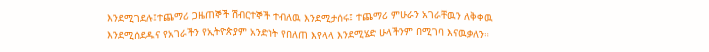እንደሚገደሉ፤ተጨማሪ ጋዜጠኞች ሽብርተኞች ተብለዉ እንደሚታሰሩ፤ ተጨማሪ ምሁራን አገራቸዉን ለቅቀዉ እንደሚሰደዱና የአገራችን የኢትዮጵያም አንድነት የበለጠ እየላላ እንደሚሄድ ሁላችንም በሚገባ እናዉቃለን።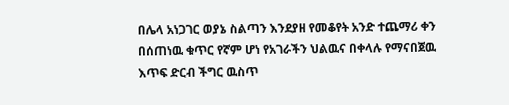በሌላ አነጋገር ወያኔ ስልጣን እንደያዘ የመቆየት አንድ ተጨማሪ ቀን በሰጠነዉ ቁጥር የኛም ሆነ የአገራችን ህልዉና በቀላሉ የማናበጀዉ እጥፍ ድርብ ችግር ዉስጥ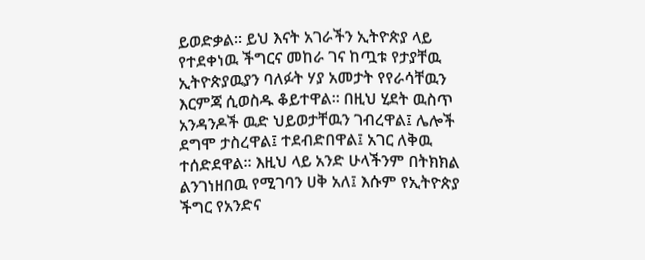ይወድቃል። ይህ እናት አገራችን ኢትዮጵያ ላይ የተደቀነዉ ችግርና መከራ ገና ከጧቱ የታያቸዉ ኢትዮጵያዉያን ባለፉት ሃያ አመታት የየራሳቸዉን እርምጃ ሲወስዱ ቆይተዋል። በዚህ ሂደት ዉስጥ አንዳንዶች ዉድ ህይወታቸዉን ገብረዋል፤ ሌሎች ደግሞ ታስረዋል፤ ተደብድበዋል፤ አገር ለቅዉ ተሰድደዋል። እዚህ ላይ አንድ ሁላችንም በትክክል ልንገነዘበዉ የሚገባን ሀቅ አለ፤ እሱም የኢትዮጵያ ችግር የአንድና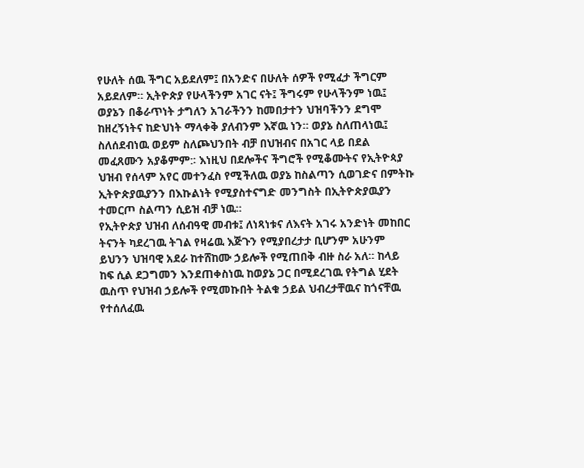የሁለት ሰዉ ችግር አይደለም፤ በአንድና በሁለት ሰዎች የሚፈታ ችግርም አይደለም። ኢትዮጵያ የሁላችንም አገር ናት፤ ችግሩም የሁላችንም ነዉ፤ ወያኔን በቆራጥነት ታግለን አገራችንን ከመበታተን ህዝባችንን ደግሞ ከዘረኝነትና ከድህነት ማላቀቅ ያለብንም እኛዉ ነን። ወያኔ ስለጠላነዉ፤ ስለሰደብነዉ ወይም ስለጮህንበት ብቻ በህዝብና በአገር ላይ በደል መፈጸሙን አያቆምም:፡ እነዚህ በደሎችና ችግሮች የሚቆሙትና የኢትዮጳያ ህዝብ የሰላም አየር መተንፈስ የሚችለዉ ወያኔ ከስልጣን ሲወገድና በምትኩ ኢትዮጵያዉያንን በእኩልነት የሚያስተናግድ መንግስት በኢትዮጵያዉያን ተመርጦ ስልጣን ሲይዝ ብቻ ነዉ።
የኢትዮጵያ ህዝብ ለሰብዓዊ መብቱ፤ ለነጻነቱና ለእናት አገሩ አንድነት መከበር ትናንት ካደረገዉ ትገል የዛሬዉ እጅጉን የሚያበረታታ ቢሆንም አሁንም ይህንን ህዝባዊ አደራ ከተሸከሙ ኃይሎች የሚጠበቅ ብዙ ስራ አለ። ከላይ ከፍ ሲል ደጋግመን እንደጠቀስነዉ ከወያኔ ጋር በሚደረገዉ የትግል ሂደት ዉስጥ የህዝብ ኃይሎች የሚመኩበት ትልቁ ኃይል ህብረታቸዉና ከጎናቸዉ የተሰለፈዉ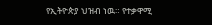የኢትዮጵያ ህዝብ ነዉ። የተቃዋሚ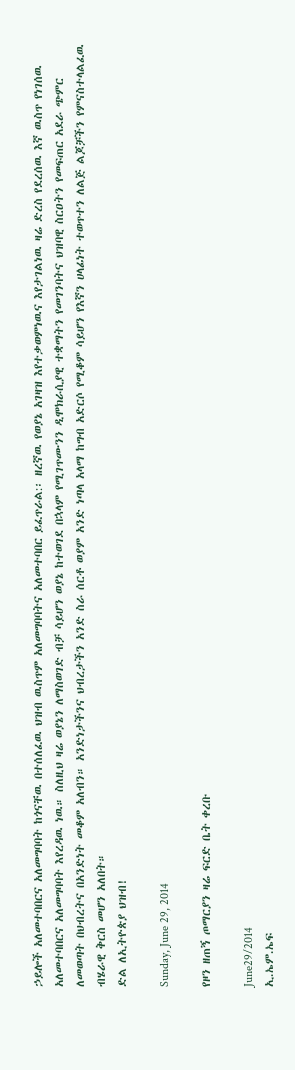ኃይሎች አለመተባበርና አለመግባባት ከጎናቸዉ በተሰለፈዉ ህዝብ ዉስጥም አለመግባባትና አለመተባበር ይፈጥራል:፡ ዘረኛዉ የወያኔ አገዛዝ እየተቃወምነዉና እየታገልነዉ ዛሬ ድረስ የደረሰዉ እኛ ዉስጥ የነገሰዉ አለመተባበርና አለመግባባት እየረዳዉ ነዉ። ስለዚህ ዛሬ ወያኔን ለማስወገድ ብቻ ሳይሆን ወያኔ ከተወገደ በኋላም የሚገጥሙንን ዲሞክራሲያዊ ተቋማትን የመገንባትና ህዝባዊ ስርዐትን የመፍጠር አደራ ጭምር ለመወጣት በህብረትና በአንድነት መቆም አለብን። አንድነታችንና ህብረታችን አንድ ስራ ሰርቶ ወያም አንድ ነጣላ አላማ ከግብ አድርሶ የሚቆም ሳይሆን የእኛን ሀላፊነት ተወጥተን ለልጅ ልጆቻችን የምናስተላልፈዉ ብሄራዊ ቅርስ መሆን አለበት።
ድል ለኢትዮጵያ ህዝብ!

Sunday, June 29, 2014

የዞን ዘጠኝ ጦማርያን ዛሬ ፍርድ ቤት ቀረቡ

June29/2014
ኢ.ኤም.ኤፍ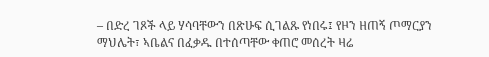– በድረ ገጾች ላይ ሃሳባቸውን በጽሁፍ ሲገልጹ የነበሩ፤ የዞን ዘጠኝ ጦማርያን ማህሌት፣ ኣቤልና በፈቃዱ በተሰጣቸው ቀጠሮ መሰረት ዛሬ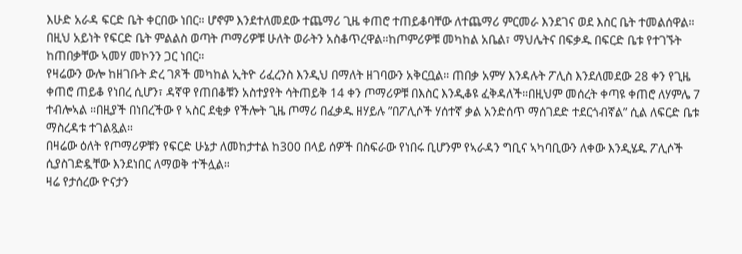እሁድ አራዳ ፍርድ ቤት ቀርበው ነበር። ሆኖም እንደተለመደው ተጨማሪ ጊዜ ቀጠሮ ተጠይቆባቸው ለተጨማሪ ምርመራ እንደገና ወደ እስር ቤት ተመልሰዋል። በዚህ አይነት የፍርድ ቤት ምልልስ ወጣት ጦማሪዎቹ ሁለት ወራትን አስቆጥረዋል።ከጦምሪዎቹ መካከል አቤል፣ ማህሌትና በፍቃዱ በፍርድ ቤቱ የተገኙት ከጠበቃቸው ኣመሃ መኮንን ጋር ነበር።
የዛሬውን ውሎ ከዘገቡት ድረ ገጾች መካከል ኢትዮ ሪፈረንስ እንዲህ በማለት ዘገባውን አቅርቧል። ጠበቃ አምሃ እንዳሉት ፖሊስ እንደለመደው 28 ቀን የጊዜ ቀጠሮ ጠይቆ የነበረ ሲሆን፣ ዳኛዋ የጠበቆቹን አስተያየት ሳትጠይቅ 14 ቀን ጦማሪዎቹ በእስር እንዲቆዩ ፈቅዳለች።በዚህም መሰረት ቀጣዩ ቀጠሮ ለሃምሌ 7 ተብሎኣል ።በዚያች በነበረችው የ ኣስር ደቂቃ የችሎት ጊዜ ጦማሪ በፈቃዱ ዘሃይሉ ”በፖሊሶች ሃሰተኛ ቃል አንድሰጥ ማሰገደድ ተደርጎብኛል” ሲል ለፍርድ ቤቱ ማስረዳቱ ተገልጿል።
በዛሬው ዕለት የጦማሪዎቹን የፍርድ ሁኔታ ለመከታተል ከ300 በላይ ሰዎች በስፍራው የነበሩ ቢሆንም የኣራዳን ግቢና ኣካባቢውን ለቀው እንዲሄዱ ፖሊሶች ሲያስገድዷቸው እንደነበር ለማወቅ ተችሏል።
ዛሬ የታሰረው ዮናታን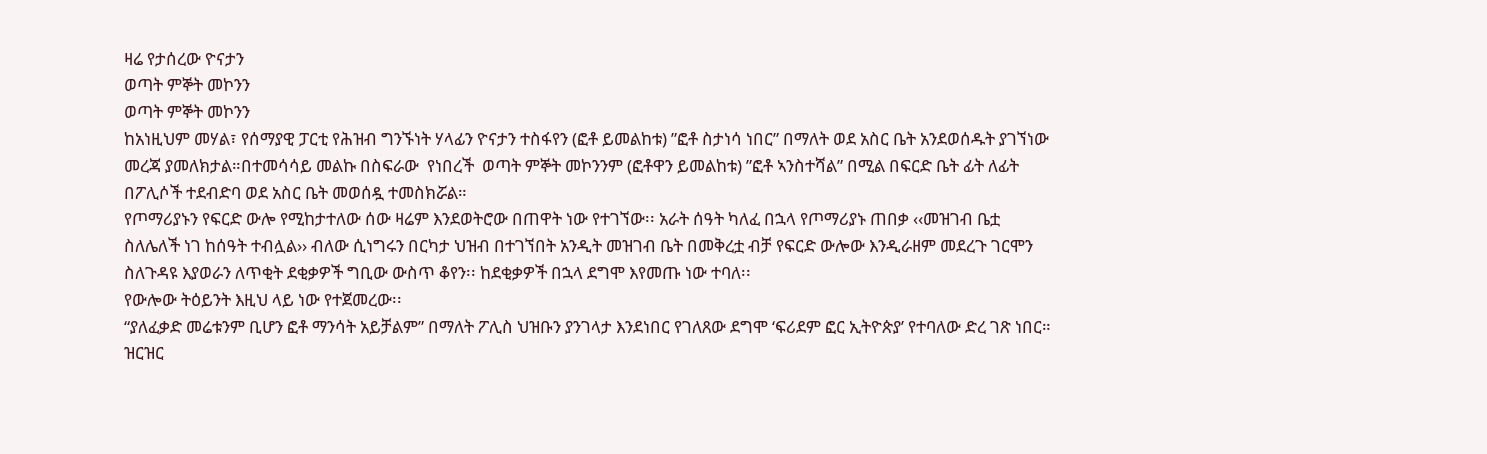ዛሬ የታሰረው ዮናታን
ወጣት ምኞት መኮንን
ወጣት ምኞት መኮንን
ከአነዚህም መሃል፣ የሰማያዊ ፓርቲ የሕዝብ ግንኙነት ሃላፊን ዮናታን ተስፋየን (ፎቶ ይመልከቱ) ”ፎቶ ስታነሳ ነበር” በማለት ወደ አስር ቤት አንደወሰዱት ያገኘነው መረጃ ያመለክታል።በተመሳሳይ መልኩ በስፍራው  የነበረች  ወጣት ምኞት መኮንንም (ፎቶዋን ይመልከቱ) ”ፎቶ ኣንስተሻል” በሚል በፍርድ ቤት ፊት ለፊት በፖሊሶች ተደብድባ ወደ አስር ቤት መወሰዷ ተመስክሯል።
የጦማሪያኑን የፍርድ ውሎ የሚከታተለው ሰው ዛሬም እንደወትሮው በጠዋት ነው የተገኘው፡፡ አራት ሰዓት ካለፈ በኋላ የጦማሪያኑ ጠበቃ ‹‹መዝገብ ቤቷ ስለሌለች ነገ ከሰዓት ተብሏል›› ብለው ሲነግሩን በርካታ ህዝብ በተገኘበት አንዲት መዝገብ ቤት በመቅረቷ ብቻ የፍርድ ውሎው እንዲራዘም መደረጉ ገርሞን ስለጉዳዩ እያወራን ለጥቂት ደቂቃዎች ግቢው ውስጥ ቆየን፡፡ ከደቂቃዎች በኋላ ደግሞ እየመጡ ነው ተባለ፡፡
የውሎው ትዕይንት እዚህ ላይ ነው የተጀመረው፡፡
“ያለፈቃድ መሬቱንም ቢሆን ፎቶ ማንሳት አይቻልም” በማለት ፖሊስ ህዝቡን ያንገላታ እንደነበር የገለጸው ደግሞ ‘ፍሪደም ፎር ኢትዮጵያ’ የተባለው ድረ ገጽ ነበር። ዝርዝር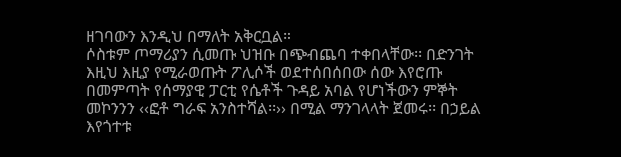ዘገባውን እንዲህ በማለት አቅርቧል።
ሶስቱም ጦማሪያን ሲመጡ ህዝቡ በጭብጨባ ተቀበላቸው፡፡ በድንገት እዚህ እዚያ የሚራወጡት ፖሊሶች ወደተሰበሰበው ሰው እየሮጡ በመምጣት የሰማያዊ ፓርቲ የሴቶች ጉዳይ አባል የሆነችውን ምኞት መኮንንን ‹‹ፎቶ ግራፍ አንስተሻል፡፡›› በሚል ማንገላላት ጀመሩ፡፡ በኃይል እየጎተቱ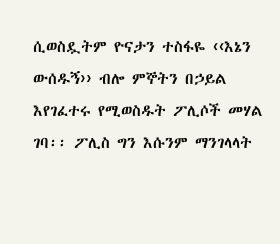ሲወስዷትም ዮናታን ተስፋዬ ‹‹እኔን ውሰዱኝ›› ብሎ ምኞትን በኃይል እየገፈተሩ የሚወስዱት ፖሊሶች መሃል ገባ፡፡ ፖሊስ ግን እሱንም ማንገላላት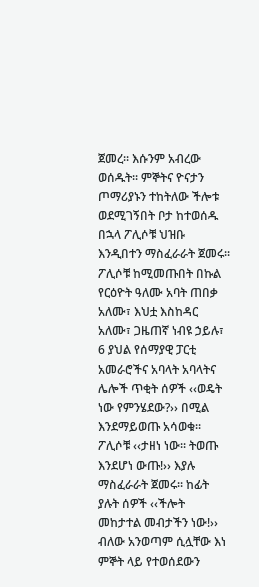ጀመረ፡፡ እሱንም አብረው ወሰዱት፡፡ ምኞትና ዮናታን ጦማሪያኑን ተከትለው ችሎቱ ወደሚገኝበት ቦታ ከተወሰዱ በኋላ ፖሊሶቹ ህዝቡ እንዲበተን ማስፈራራት ጀመሩ፡፡
ፖሊሶቹ ከሚመጡበት በኩል የርዕዮት ዓለሙ አባት ጠበቃ አለሙ፣ እህቷ እስከዳር አለሙ፣ ጋዜጠኛ ነብዩ ኃይሉ፣ 6 ያህል የሰማያዊ ፓርቲ አመራሮችና አባላት አባላትና ሌሎች ጥቂት ሰዎች ‹‹ወዴት ነው የምንሄደው?›› በሚል እንደማይወጡ አሳወቁ፡፡ ፖሊሶቹ ‹‹ታዘነ ነው፡፡ ትወጡ እንደሆነ ውጡ!›› እያሉ ማስፈራራት ጀመሩ፡፡ ከፊት ያሉት ሰዎች ‹‹ችሎት መከታተል መብታችን ነው!›› ብለው አንወጣም ሲሏቸው እነ ምኞት ላይ የተወሰደውን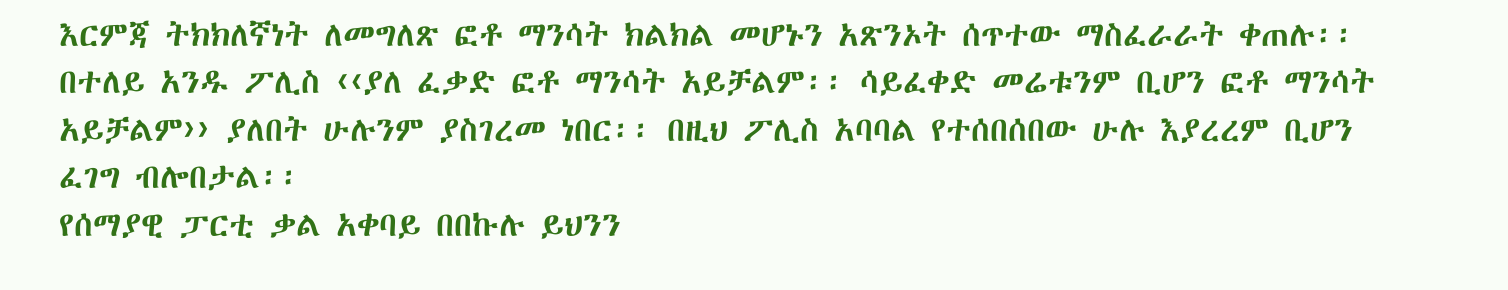እርምጃ ትክክለኛነት ለመግለጽ ፎቶ ማንሳት ክልክል መሆኑን አጽንኦት ሰጥተው ማስፈራራት ቀጠሉ፡፡ በተለይ አንዱ ፖሊስ ‹‹ያለ ፈቃድ ፎቶ ማንሳት አይቻልም፡፡ ሳይፈቀድ መሬቱንም ቢሆን ፎቶ ማንሳት አይቻልም›› ያለበት ሁሉንም ያስገረመ ነበር፡፡ በዚህ ፖሊስ አባባል የተሰበሰበው ሁሉ እያረረም ቢሆን ፈገግ ብሎበታል፡፡
የሰማያዊ ፓርቲ ቃል አቀባይ በበኩሉ ይህንን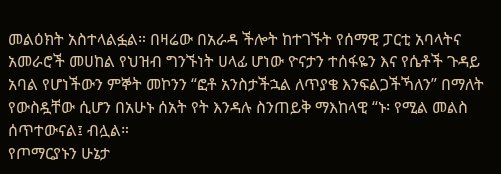መልዕክት አስተላልፏል። በዛሬው በአራዳ ችሎት ከተገኙት የሰማዊ ፓርቲ አባላትና አመራሮች መሀከል የህዝብ ግንኙነት ሀላፊ ሆነው ዮናታን ተሰፋዬን እና የሴቶች ጉዳይ አባል የሆነችውን ምኞት መኮንን “ፎቶ አንስታችኋል ለጥያቄ እንፍልጋችኻለን” በማለት የውስዷቸው ሲሆን በአሁኑ ሰአት የት እንዳሉ ስንጠይቅ ማእከላዊ “ኑ፡ የሚል መልስ ሰጥተውናል፤ ብሏል።
የጦማርያኑን ሁኔታ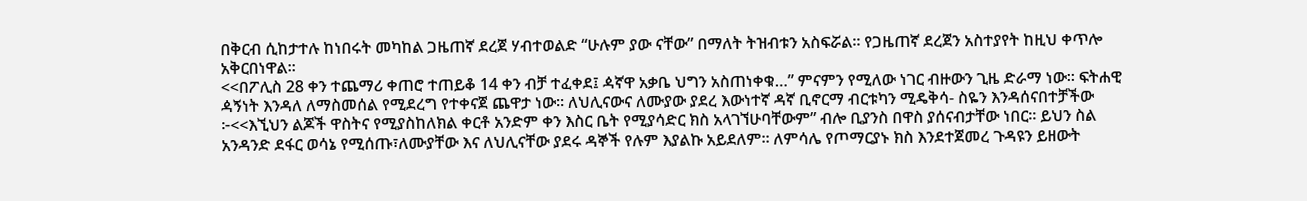በቅርብ ሲከታተሉ ከነበሩት መካከል ጋዜጠኛ ደረጀ ሃብተወልድ “ሁሉም ያው ናቸው” በማለት ትዝብቱን አስፍሯል። የጋዜጠኛ ደረጀን አስተያየት ከዚህ ቀጥሎ አቅርበነዋል።
<<በፖሊስ 28 ቀን ተጨማሪ ቀጠሮ ተጠይቆ 14 ቀን ብቻ ተፈቀደ፤ ዻኛዋ አቃቤ ህግን አስጠነቀቁ…” ምናምን የሚለው ነገር ብዙውን ጊዜ ድራማ ነው። ፍትሐዊ ዻኝነት እንዳለ ለማስመሰል የሚደረግ የተቀናጀ ጨዋታ ነው። ለህሊናውና ለሙያው ያደረ እውነተኛ ዳኛ ቢኖርማ ብርቱካን ሚዴቅሳ- ስዬን እንዳሰናበተቻችው ፦<<እኚህን ልጆች ዋስትና የሚያስከለክል ቀርቶ አንድም ቀን እስር ቤት የሚያሳድር ክስ አላገኘሁባቸውም” ብሎ ቢያንስ በዋስ ያሰናብታቸው ነበር። ይህን ስል አንዳንድ ደፋር ወሳኔ የሚሰጡ፣ለሙያቸው እና ለህሊናቸው ያደሩ ዳኞች የሉም እያልኩ አይደለም። ለምሳሌ የጦማርያኑ ክስ እንደተጀመረ ጉዳዩን ይዘውት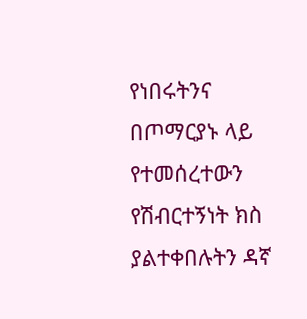የነበሩትንና በጦማርያኑ ላይ የተመሰረተውን የሽብርተኝነት ክስ ያልተቀበሉትን ዳኛ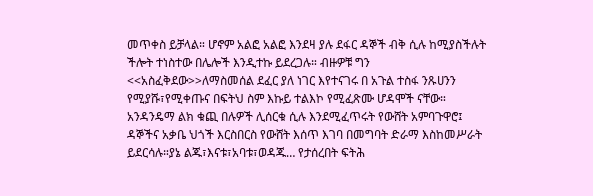መጥቀስ ይቻላል። ሆኖም አልፎ አልፎ እንደዛ ያሉ ደፋር ዳኞች ብቅ ሲሉ ከሚያስችሉት ችሎት ተነስተው በሌሎች እንዲተኩ ይደረጋሉ። ብዙዎቹ ግን <<አስፈቅደው>>ለማስመሰል ደፈር ያለ ነገር እየተናገሩ በ አጉል ተስፋ ንጹሀንን የሚያሹ፣የሚቀጡና በፍትህ ስም እኩይ ተልእኮ የሚፈጽሙ ሆዳሞች ናቸው።
አንዳንዴማ ልክ ቁጪ በሉዎች ሊሰርቁ ሲሉ እንደሚፈጥሩት የውሸት አምባጉዋሮ፤ ዳኞችና አቃቤ ህጎች እርስበርስ የውሸት እሰጥ እገባ በመግባት ድራማ እስከመሥራት ይደርሳሉ።ያኔ ልጁ፣እናቱ፣አባቱ፣ወዳጁ… የታሰረበት ፍትሕ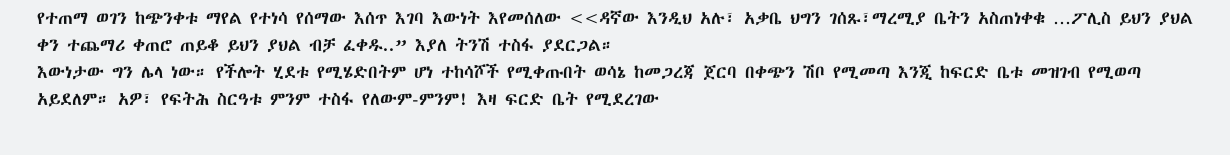የተጠማ ወገን ከጭንቀቱ ማየል የተነሳ የሰማው እሰጥ እገባ እውነት እየመሰለው <<ዳኛው እንዲህ አሉ፣ አቃቤ ህግን ገሰጹ፣ማረሚያ ቤትን አስጠነቀቁ …ፖሊስ ይህን ያህል ቀን ተጨማሪ ቀጠሮ ጠይቆ ይህን ያህል ብቻ ፈቀዱ..” እያለ ትንሽ ተስፋ ያደርጋል።
እውነታው ግን ሌላ ነው። የችሎት ሂደቱ የሚሄድበትም ሆነ ተከሳሾች የሚቀጡበት ወሳኔ ከመጋረጃ ጀርባ በቀጭን ሽቦ የሚመጣ እንጂ ከፍርድ ቤቱ መዝገብ የሚወጣ አይደለም። አዎ፣ የፍትሕ ስርዓቱ ምንም ተስፋ የለውም-ምንም! እዛ ፍርድ ቤት የሚደረገው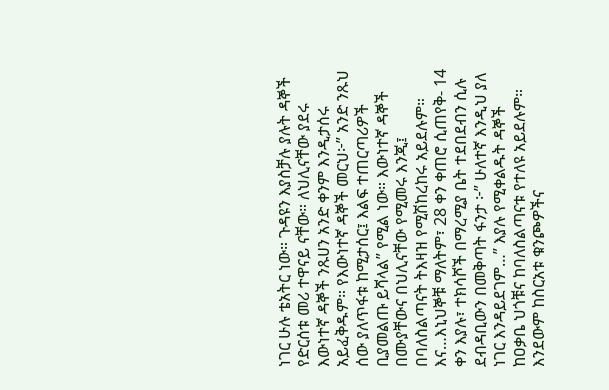ነገር ሁሉ ቴአትር ነው። ጉዳዩን እያስቻሉ ያሉት ዳኞች የድርሰቱ መሪ ተዋናይ ናቸው። ለህሊናቸው ያደሩ እውነተኛ ዳኞች ንጹሀን አንድ ቀንም እንዲታሰሩ አይፈቅዱም። የእውነተኛ ዳኞች መርህ፦” አንድ ንጹህ ሰው ያለጥፋቱ ከሚታሰር፤ እልፍ ተጠርጣሪዎች ቢያመልጡ ይሻላል” የሚል ነው። እውነተኛ ዳኞች በሙያቸውና በህሊናቸው የሚመሩ እንጂ፤ በባለስልጣናት ትእዛዝ የሚሽከረከሩ አይደሉም።
እና…እኒህኞቹ ማለትም፣ 28 ቀን ቀጠሮ ሲጠየቅ- 14 ቀን እያሉ፣ ተክሳሾች በማረሚያ ቤት ተደበደብን ሲሉ ደብዳቢውን በመቅጣት ፋንታ ፦” ሁለተኛ እንዲህ ያለ ነገር እንዳይደገም…” እያሉ የሚቀልዱት ዳኞች ከዐቃቤ ህጎቹና ከባለስልጣናቱ የተለዩ አይደሉም። እንደውም ከስርአቱ ቁንጮዎችና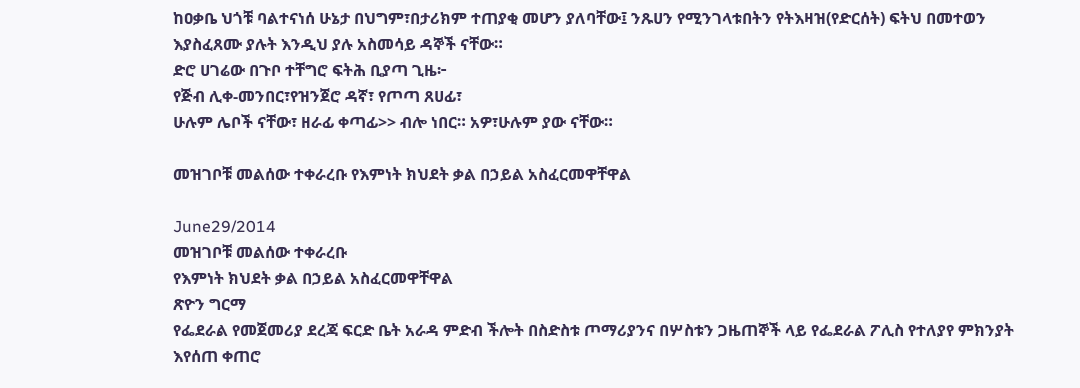ከዐቃቤ ህጎቹ ባልተናነሰ ሁኔታ በህግም፣በታሪክም ተጠያቂ መሆን ያለባቸው፤ ንጹሀን የሚንገላቱበትን የትእዛዝ(የድርሰት) ፍትህ በመተወን እያስፈጸሙ ያሉት እንዲህ ያሉ አስመሳይ ዳኞች ናቸው።
ድሮ ሀገሬው በጉቦ ተቸግሮ ፍትሕ ቢያጣ ጊዜ፦
የጅብ ሊቀ-መንበር፣የዝንጀሮ ዳኛ፣ የጦጣ ጸሀፊ፣
ሁሉም ሌቦች ናቸው፣ ዘራፊ ቀጣፊ>> ብሎ ነበር። አዎ፣ሁሉም ያው ናቸው።

መዝገቦቹ መልሰው ተቀራረቡ የእምነት ክህደት ቃል በኃይል አስፈርመዋቸዋል

June29/2014
መዝገቦቹ መልሰው ተቀራረቡ
የእምነት ክህደት ቃል በኃይል አስፈርመዋቸዋል
ጽዮን ግርማ
የፌደራል የመጀመሪያ ደረጃ ፍርድ ቤት አራዳ ምድብ ችሎት በስድስቱ ጦማሪያንና በሦስቱን ጋዜጠኞች ላይ የፌደራል ፖሊስ የተለያየ ምክንያት እየሰጠ ቀጠሮ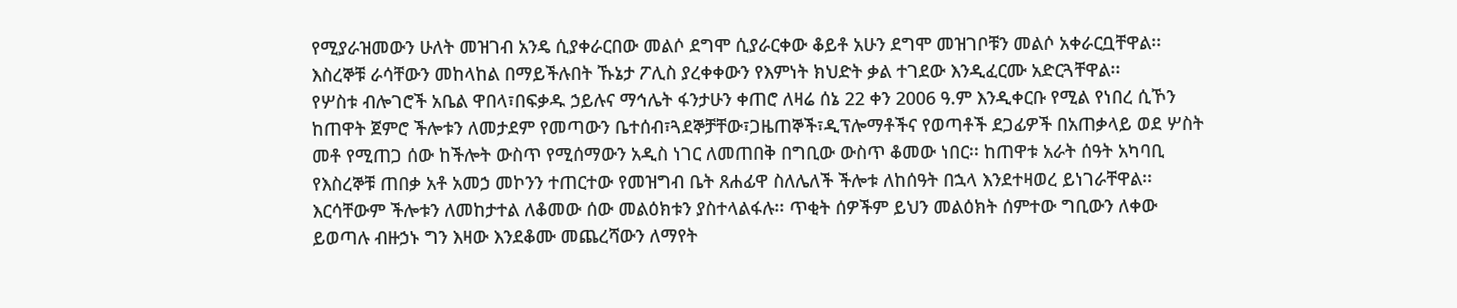የሚያራዝመውን ሁለት መዝገብ አንዴ ሲያቀራርበው መልሶ ደግሞ ሲያራርቀው ቆይቶ አሁን ደግሞ መዝገቦቹን መልሶ አቀራርቧቸዋል፡፡እስረኞቹ ራሳቸውን መከላከል በማይችሉበት ኹኔታ ፖሊስ ያረቀቀውን የእምነት ክህድት ቃል ተገደው እንዲፈርሙ አድርጓቸዋል፡፡
የሦስቱ ብሎገሮች አቤል ዋበላ፣በፍቃዱ ኃይሉና ማኅሌት ፋንታሁን ቀጠሮ ለዛሬ ሰኔ 22 ቀን 2006 ዓ.ም እንዲቀርቡ የሚል የነበረ ሲኾን ከጠዋት ጀምሮ ችሎቱን ለመታደም የመጣውን ቤተሰብ፣ጓደኞቻቸው፣ጋዜጠኞች፣ዲፕሎማቶችና የወጣቶች ደጋፊዎች በአጠቃላይ ወደ ሦስት መቶ የሚጠጋ ሰው ከችሎት ውስጥ የሚሰማውን አዲስ ነገር ለመጠበቅ በግቢው ውስጥ ቆመው ነበር፡፡ ከጠዋቱ አራት ሰዓት አካባቢ የእስረኞቹ ጠበቃ አቶ አመኃ መኮንን ተጠርተው የመዝግብ ቤት ጸሐፊዋ ስለሌለች ችሎቱ ለከሰዓት በኋላ እንደተዛወረ ይነገራቸዋል፡፡ እርሳቸውም ችሎቱን ለመከታተል ለቆመው ሰው መልዕክቱን ያስተላልፋሉ፡፡ ጥቂት ሰዎችም ይህን መልዕክት ሰምተው ግቢውን ለቀው ይወጣሉ ብዙኃኑ ግን እዛው እንደቆሙ መጨረሻውን ለማየት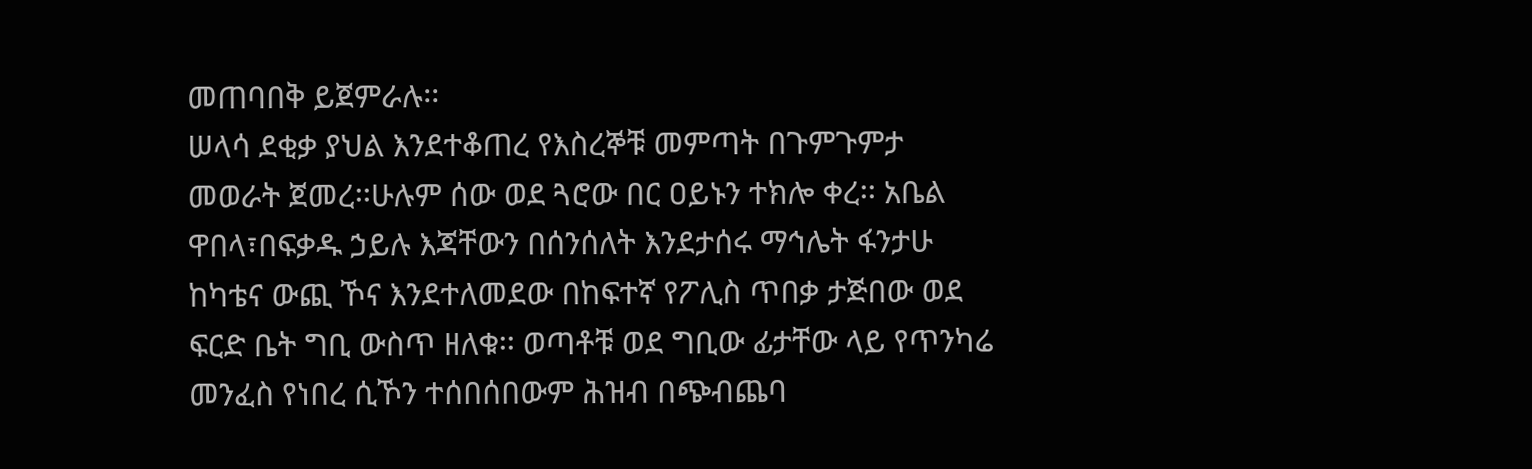መጠባበቅ ይጀምራሉ፡፡
ሠላሳ ደቂቃ ያህል እንደተቆጠረ የእስረኞቹ መምጣት በጉምጉምታ መወራት ጀመረ፡፡ሁሉም ሰው ወደ ጓሮው በር ዐይኑን ተክሎ ቀረ፡፡ አቤል ዋበላ፣በፍቃዱ ኃይሉ እጃቸውን በሰንሰለት እንደታሰሩ ማኅሌት ፋንታሁ ከካቴና ውጪ ኾና እንደተለመደው በከፍተኛ የፖሊስ ጥበቃ ታጅበው ወደ ፍርድ ቤት ግቢ ውስጥ ዘለቁ፡፡ ወጣቶቹ ወደ ግቢው ፊታቸው ላይ የጥንካሬ መንፈስ የነበረ ሲኾን ተሰበሰበውም ሕዝብ በጭብጨባ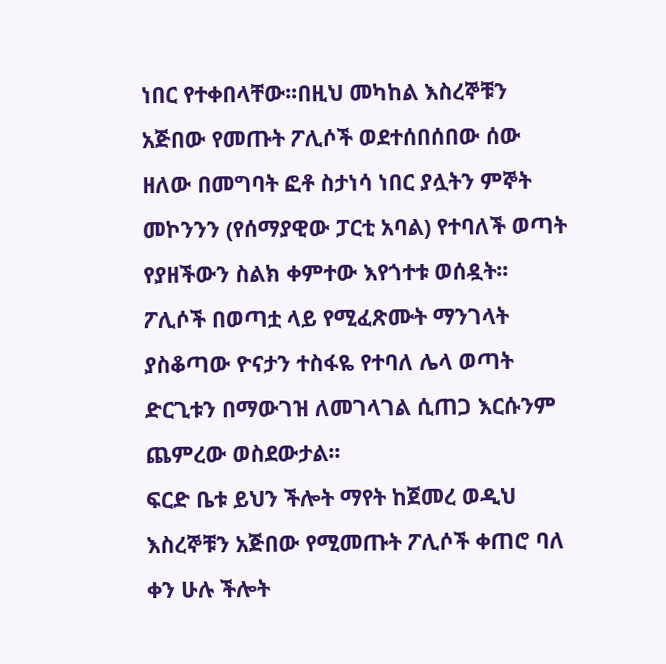ነበር የተቀበላቸው፡፡በዚህ መካከል እስረኞቹን አጅበው የመጡት ፖሊሶች ወደተሰበሰበው ሰው ዘለው በመግባት ፎቶ ስታነሳ ነበር ያሏትን ምኞት መኮንንን (የሰማያዊው ፓርቲ አባል) የተባለች ወጣት የያዘችውን ስልክ ቀምተው እየጎተቱ ወሰዷት፡፡ፖሊሶች በወጣቷ ላይ የሚፈጽሙት ማንገላት ያስቆጣው ዮናታን ተስፋዬ የተባለ ሌላ ወጣት ድርጊቱን በማውገዝ ለመገላገል ሲጠጋ እርሱንም ጨምረው ወስደውታል፡፡
ፍርድ ቤቱ ይህን ችሎት ማየት ከጀመረ ወዲህ እስረኞቹን አጅበው የሚመጡት ፖሊሶች ቀጠሮ ባለ ቀን ሁሉ ችሎት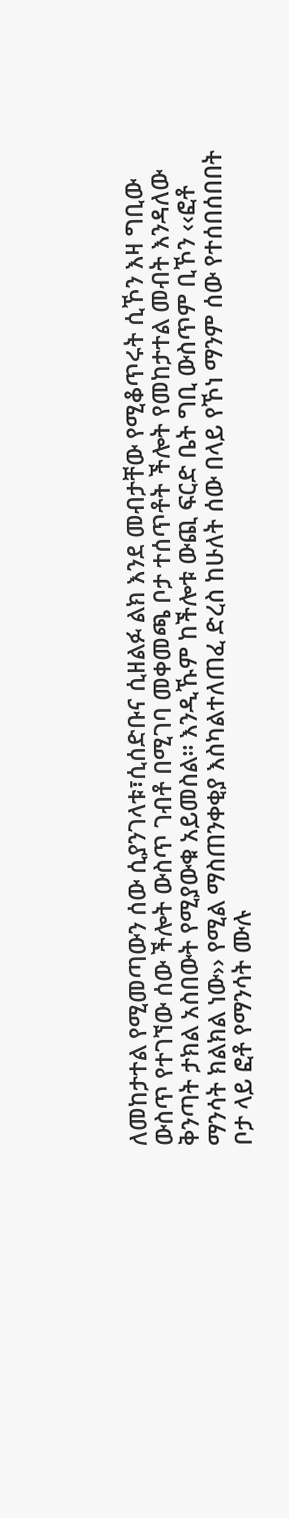ለመከታተል የሚመጣውን ሰው ሲያንገላቱ፣ሲሰድቡና ሲዘልፉ ልክ እንደ መብታቸው የሚቆጥሩት ሲኾን እዛ ግቢው ውስጥ የተገኘው ሰው ችሎት ውስጥ ገብቶ በሚገባ መቀመጫ ቦታ ተሰጥቶት ችሎት የመከታተል መብት እንዳለው ቅንጣት ታክል አስበውት የሚያውቁ አይመስል፡፡ እንዲኹም ከችሎቱ ውጪ ፍርድ ቤት ግቢ ውስጥም ቢኾን ‹‹ፎቶ ማንሳት ክልክል ነው›› የሚል ማስጠንቀቂያ እስካልተለጠፈ ድረስ ከሁለት ሰው በላይ የኾነ ማንም ሰው የተሰበሰበበት ቦታ ላይ ፎቶ የማንሳት ሙሉ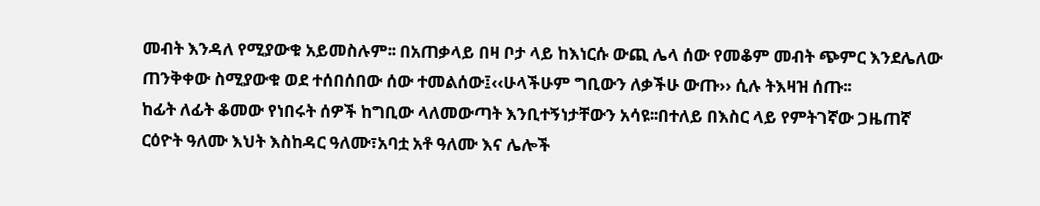መብት እንዳለ የሚያውቁ አይመስሉም፡፡ በአጠቃላይ በዛ ቦታ ላይ ከእነርሱ ውጪ ሌላ ሰው የመቆም መብት ጭምር እንደሌለው ጠንቅቀው ስሚያውቁ ወደ ተሰበሰበው ሰው ተመልሰው፤‹‹ሁላችሁም ግቢውን ለቃችሁ ውጡ›› ሲሉ ትእዛዝ ሰጡ፡፡
ከፊት ለፊት ቆመው የነበሩት ሰዎች ከግቢው ላለመውጣት እንቢተኝነታቸውን አሳዩ፡፡በተለይ በእስር ላይ የምትገኛው ጋዜጠኛ ርዕዮት ዓለሙ እህት እስከዳር ዓለሙ፣አባቷ አቶ ዓለሙ እና ሌሎች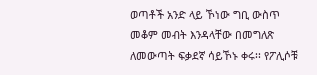ወጣቶች አንድ ላይ ኾነው ግቢ ውስጥ መቆም መብት እንዳላቸው በመግለጽ ለመውጣት ፍቃደኛ ሳይኾኑ ቀሩ፡፡ የፖሊሶቹ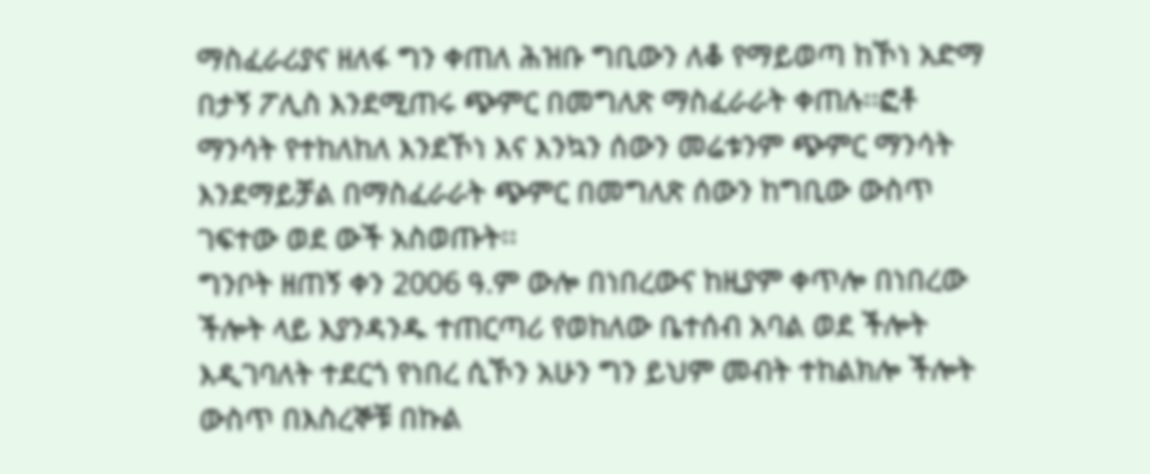ማስፈራሪያና ዘለፋ ግን ቀጠለ ሕዝቡ ግቢውን ለቆ የማይወጣ ከኾነ አድማ በታኝ ፖሊስ እንደሚጠሩ ጭምር በመግለጽ ማስፈራራት ቀጠሉ፡፡ፎቶ ማንሳት የተከለከለ እንደኾነ እና እንኳን ሰውን መሬቱንም ጭምር ማንሳት እንደማይቻል በማስፈራራት ጭምር በመግለጽ ሰውን ከግቢው ውስጥ ገፍተው ወደ ውች አስወጡት፡፡
ግንቦት ዘጠኝ ቀን 2006 ዓ.ም ውሎ በነበረውና ከዚያም ቀጥሎ በነበረው ችሎት ላይ እያንዳንዱ ተጠርጣሪ የወከለው ቤተሰብ አባል ወደ ችሎት እዲገባለት ተደርጎ የነበረ ሲኾን አሁን ግን ይህም መብት ተከልክሎ ችሎት ውስጥ በእስረኞቹ በኩል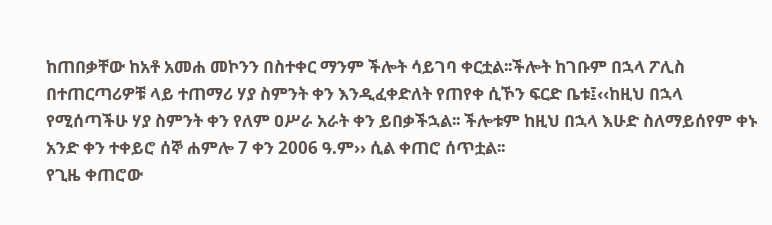ከጠበቃቸው ከአቶ አመሐ መኮንን በስተቀር ማንም ችሎት ሳይገባ ቀርቷል፡፡ችሎት ከገቡም በኋላ ፖሊስ በተጠርጣሪዎቹ ላይ ተጠማሪ ሃያ ስምንት ቀን እንዲፈቀድለት የጠየቀ ሲኾን ፍርድ ቤቱ፤‹‹ከዚህ በኋላ የሚሰጣችሁ ሃያ ስምንት ቀን የለም ዐሥራ አራት ቀን ይበቃችኋል፡፡ ችሎቱም ከዚህ በኋላ እሁድ ስለማይሰየም ቀኑ አንድ ቀን ተቀይሮ ሰኞ ሐምሎ 7 ቀን 2006 ዓ.ም›› ሲል ቀጠሮ ሰጥቷል፡፡
የጊዜ ቀጠሮው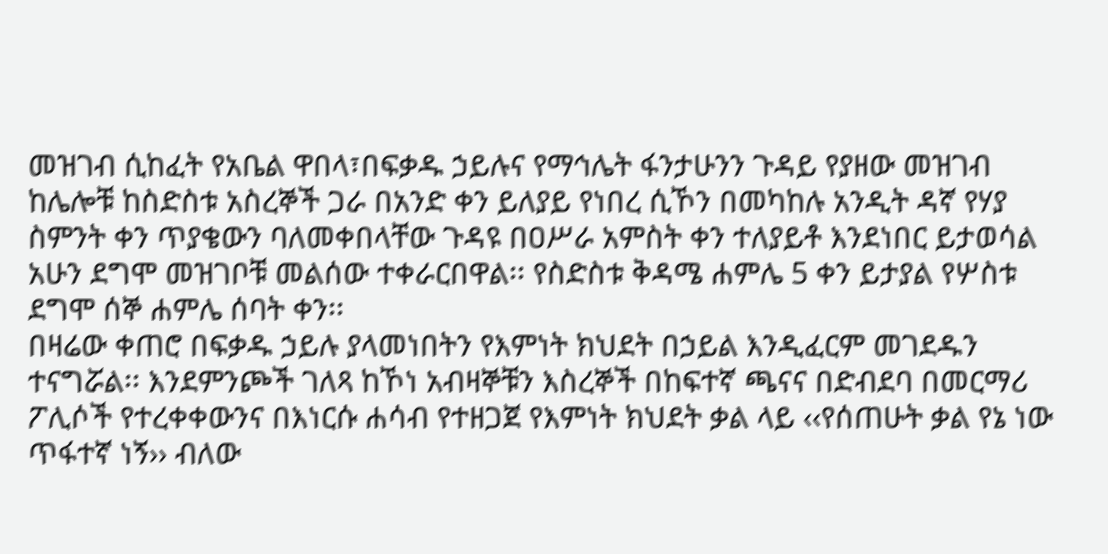መዝገብ ሲከፈት የአቤል ዋበላ፣በፍቃዱ ኃይሉና የማኅሌት ፋንታሁንን ጉዳይ የያዘው መዝገብ ከሌሎቹ ከስድስቱ አስረኞች ጋራ በአንድ ቀን ይለያይ የነበረ ሲኾን በመካከሉ አንዲት ዳኛ የሃያ ስምንት ቀን ጥያቄውን ባለመቀበላቸው ጉዳዩ በዐሥራ አምስት ቀን ተለያይቶ እንደነበር ይታወሳል አሁን ደግሞ መዝገቦቹ መልሰው ተቀራርበዋል፡፡ የስድስቱ ቅዳሜ ሐምሌ 5 ቀን ይታያል የሦስቱ ደግሞ ሰኞ ሐምሌ ሰባት ቀን፡፡
በዛሬው ቀጠሮ በፍቃዱ ኃይሉ ያላመነበትን የእምነት ክህደት በኃይል እንዲፈርም መገደዱን ተናግሯል፡፡ እንደምንጮች ገለጻ ከኾነ አብዛኞቹን እስረኞች በከፍተኛ ጫናና በድብደባ በመርማሪ ፖሊሶች የተረቀቀውንና በእነርሱ ሐሳብ የተዘጋጀ የእምነት ክህደት ቃል ላይ ‹‹የሰጠሁት ቃል የኔ ነው ጥፋተኛ ነኝ›› ብለው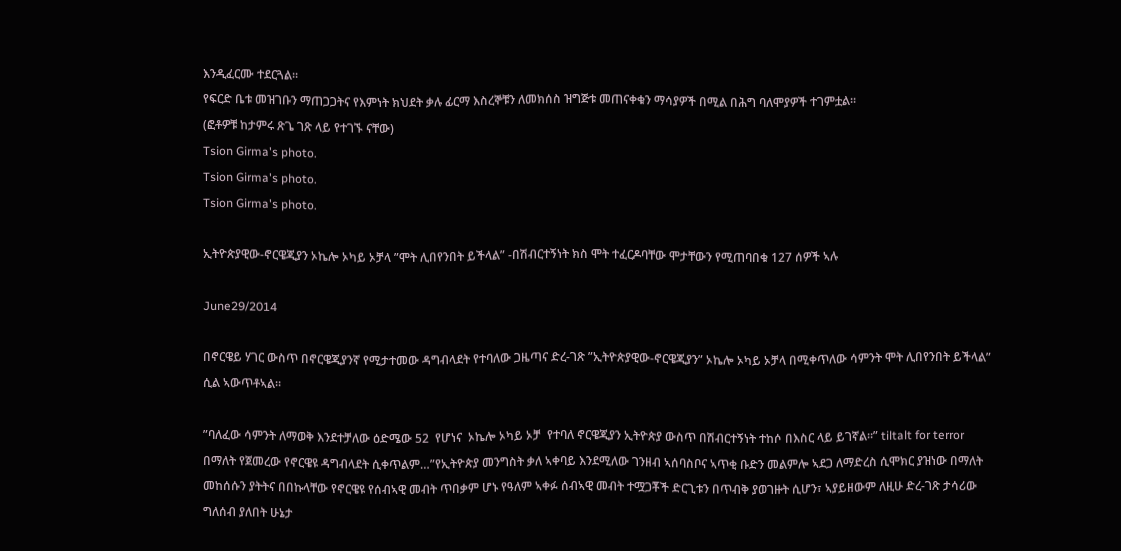እንዲፈርሙ ተደርጓል፡፡
የፍርድ ቤቱ መዝገቡን ማጠጋጋትና የእምነት ክህደት ቃሉ ፊርማ እስረኞቹን ለመክሰስ ዝግጅቱ መጠናቀቁን ማሳያዎች በሚል በሕግ ባለሞያዎች ተገምቷል፡፡
(ፎቶዎቹ ከታምሩ ጽጌ ገጽ ላይ የተገኙ ናቸው)
Tsion Girma's photo.
Tsion Girma's photo.
Tsion Girma's photo.

ኢትዮጵያዊው-ኖርዌጂያን ኦኬሎ ኦካይ ኦቻላ ”ሞት ሊበየንበት ይችላል” -በሽብርተኝነት ክስ ሞት ተፈርዶባቸው ሞታቸውን የሚጠባበቁ 127 ሰዎች ኣሉ

June29/2014

በኖርዌይ ሃገር ውስጥ በኖርዌጂያንኛ የሚታተመው ዳግብላደት የተባለው ጋዜጣና ድረ-ገጽ ”ኢትዮጵያዊው-ኖርዌጂያን” ኦኬሎ ኦካይ ኦቻላ በሚቀጥለው ሳምንት ሞት ሊበየንበት ይችላል” ሲል ኣውጥቶኣል።

”ባለፈው ሳምንት ለማወቅ እንደተቻለው ዕድሜው 52  የሆነና  ኦኬሎ ኦካይ ኦቻ  የተባለ ኖርዌጂያን ኢትዮጵያ ውስጥ በሽብርተኝነት ተከሶ በእስር ላይ ይገኛል።” tiltalt for terror በማለት የጀመረው የኖርዌዩ ዳግብላደት ሲቀጥልም…”የኢትዮጵያ መንግስት ቃለ ኣቀባይ እንደሚለው ገንዘብ ኣሰባስቦና ኣጥቂ ቡድን መልምሎ ኣደጋ ለማድረስ ሲሞክር ያዝነው በማለት መከሰሱን ያትትና በበኩላቸው የኖርዌዩ የሰብኣዊ መብት ጥበቃም ሆኑ የዓለም ኣቀፉ ሰብኣዊ መብት ተሟጋቾች ድርጊቱን በጥብቅ ያወገዙት ሲሆን፣ ኣያይዘውም ለዚሁ ድረ-ገጽ ታሳሪው ግለሰብ ያለበት ሁኔታ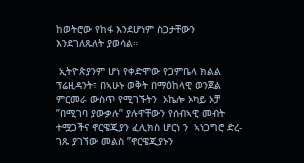ከወትሮው የከፋ እንደሆነም ስጋታቸውን እንደገለጹለት ያወሳል።

 ኢትዮጵያንም ሆነ የቀድሞው የጋምቤላ ክልል ፕሬዚዳንት፣ በኣሁኑ ወቅት በማዕከላዊ ወንጀል ምርመራ ውስጥ የሚገኙትን  ኦኬሎ ኦካይ ኦቻ ”በሚገባ ያውቃሉ” ያሉዋቸውን የሰብኣዊ መብት ተሟጋችና ኖርዌጂያን ፈሊክስ ሆርነ ን  ኣነጋግሮ ድረ-ገጹ ያገኘው መልስ ”ኖርዌጂያኑን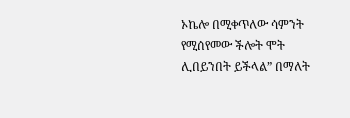ኦኬሎ በሚቀጥለው ሳምንት የሚሰየመው ችሎት ሞት ሊበይንበት ይችላል” በማለት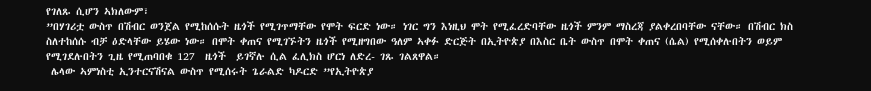የገለጹ ሲሆን ኣክለውም፣
”በሃገሪቷ ውስጥ በሽብር ወንጀል የሚከሰሱት ዜጎች የሚገጥማቸው የሞት ፍርድ ነው። ነገር ግን እነዚህ ሞት የሚፈረድባቸው ዜጎች ምንም ማስረጃ ያልቀረበባቸው ናቸው። በሽብር ክስ ስለተከሰሱ ብቻ ዕድላቸው ይሄው ነው። በሞት ቀጠና የሚገኙትን ዜጎች የሚዘግበው ዓለም ኣቀፉ ድርጅት በኢትዮጵያ በእስር ቤት ውስጥ በሞት ቀጠና (ሴል) የሚሰቀሉበትን ወይም የሚገደሉበትን ጊዜ የሚጠባበቁ 127  ዜጎች  ይገኛሉ ሲል ፈሊክስ ሆርነ ለድረ- ገጹ ገልጸዋል።
 ሌላው ኣምነስቲ ኢንተርናሽናል ውስጥ የሚሰሩት ጌራልድ ካዶርድ ”የኢትዮጵያ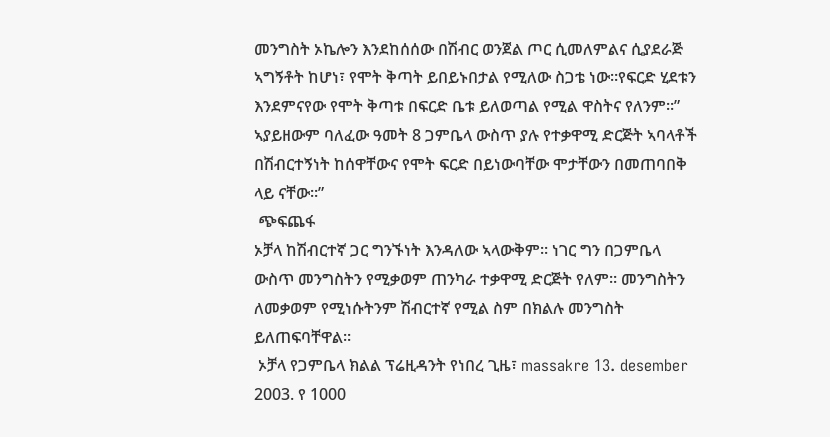መንግስት ኦኬሎን እንደከሰሰው በሽብር ወንጀል ጦር ሲመለምልና ሲያደራጅ ኣግኝቶት ከሆነ፣ የሞት ቅጣት ይበይኑበታል የሚለው ስጋቴ ነው።የፍርድ ሂደቱን እንደምናየው የሞት ቅጣቱ በፍርድ ቤቱ ይለወጣል የሚል ዋስትና የለንም።” ኣያይዘውም ባለፈው ዓመት 8 ጋምቤላ ውስጥ ያሉ የተቃዋሚ ድርጅት ኣባላቶች በሽብርተኝነት ከሰዋቸውና የሞት ፍርድ በይነውባቸው ሞታቸውን በመጠባበቅ ላይ ናቸው።”
 ጭፍጨፋ
ኦቻላ ከሽብርተኛ ጋር ግንኙነት እንዳለው ኣላውቅም። ነገር ግን በጋምቤላ ውስጥ መንግስትን የሚቃወም ጠንካራ ተቃዋሚ ድርጅት የለም። መንግስትን ለመቃወም የሚነሱትንም ሽብርተኛ የሚል ስም በክልሉ መንግስት ይለጠፍባቸዋል።
 ኦቻላ የጋምቤላ ክልል ፕሬዚዳንት የነበረ ጊዜ፣ massakre 13. desember 2003. የ 1000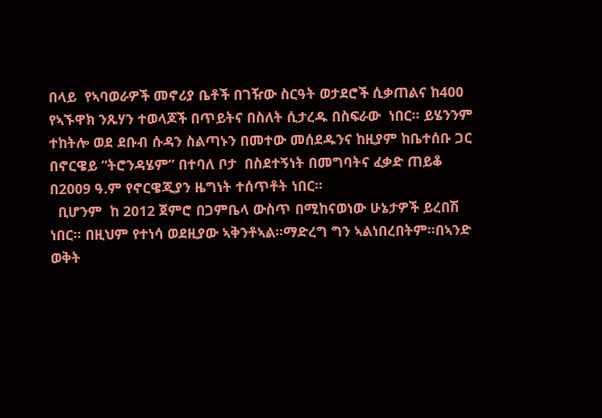በላይ  የኣባወራዎች መኖሪያ ቤቶች በገዥው ስርዓት ወታደሮች ሲቃጠልና ከ400 የኣኙዋክ ንጹሃን ተወላጆች በጥይትና በስለት ሲታረዱ በስፍራው  ነበር። ይሄንንም ተከትሎ ወደ ደቡብ ሱዳን ስልጣኑን በመተው መሰደዱንና ከዚያም ከቤተሰቡ ጋር  በኖርዌይ ”ትሮንዳሄም” በተባለ ቦታ  በስደተኝነት በመግባትና ፈቃድ ጠይቆ በ2009 ዓ.ም የኖርዌጂያን ዜግነት ተሰጥቶት ነበር።
  ቢሆንም  ከ 2012 ጀምሮ በጋምቤላ ውስጥ በሚከናወነው ሁኔታዎች ይረበሽ ነበር። በዚህም የተነሳ ወደዚያው ኣቅንቶኣል።ማድረግ ግን ኣልነበረበትም።በኣንድ ወቅት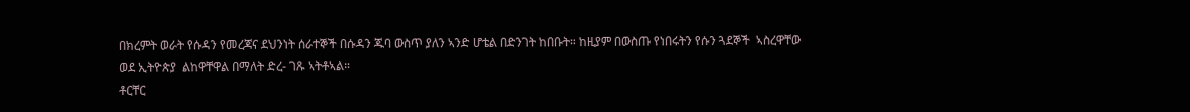በክረምት ወራት የሱዳን የመረጃና ደህንነት ሰራተኞች በሱዳን ጁባ ውስጥ ያለን ኣንድ ሆቴል በድንገት ከበቡት። ከዚያም በውስጡ የነበሩትን የሱን ጓደኞች  ኣስረዋቸው ወደ ኢትዮጵያ  ልከዋቸዋል በማለት ድረ- ገጹ ኣትቶኣል።
ቶርቸር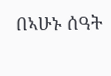በኣሁኑ ሰዓት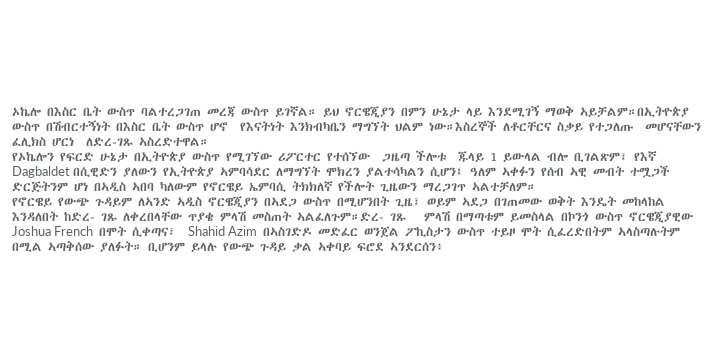ኦኬሎ በእስር ቤት ውስጥ ባልተረጋገጠ መረጃ ውስጥ ይገኛል። ይህ ኖርዌጂያን በምን ሁኔታ ላይ እንደሚገኝ ማወቅ ኣይቻልም።በኢትዮጵያ ውስጥ በሽብርተኝነት በእስር ቤት ውስጥ ሆኖ  የእናትነት እንክብካቤን ማግኘት ህልም ነው።እስረኞች ለቶርቸርና ስቃይ የተጋለጡ  መሆናቸውን ፈሊክስ ሆርነ  ለድረ-ገጹ ኣስረድተዋል።
የኦኬሎን የፍርድ ሁኔታ በኢትዮጵያ ውስጥ የሚገኘው ሪፖርተር የተሰኘው  ጋዜጣ ችሎቱ  ጁላይ 1 ይውላል ብሎ ቢገልጽም፣ የእኛ Dagbaldet በሲዊድን ያለውን የኢትዮጵያ ኣምባሳደር ለማግኘት ሞክረን ያልተሳካልን ሲሆን፤ ዓለም ኣቀፉን የሰብ ኣዊ መብት ተሟጋች ድርጅትንም ሆነ በኣዲስ ኣበባ ካለውም የኖርዌይ ኤምባሲ ትክክለኛ የችሎት ጊዜውን ማረጋገጥ ኣልተቻለም።
የኖርዌይ የውጭ ጉዳይም ለኣንድ ኣዲስ ኖርዌጂያን በኣደጋ ውስጥ በሚሆንበት ጊዜ፣ ወይም ኣደጋ በገጠመው ወቅት እንዴት መከላከል  እንዳለበት ከድረ- ገጹ ለቀረበላቸው ጥያቄ ምላሽ መስጠት ኣልፈለጉም።ድረ- ገጹ   ምላሽ በማጣቱም ይመስላል በኮንጎ ውስጥ ኖርዌጂያዊው Joshua French  በሞት ሲቀጣና፣  Shahid Azim  በኣስገድዶ መድፈር ወንጀል ፖኪስታን ውስጥ ተይዞ ሞት ሲፈረድበትም ኣላስጣሉትም በሚል ኣጣቅሰው ያለፉት። ቢሆንም ይላሉ የውጭ ጉዳይ ቃል ኣቀባይ ፍሮደ ኣንደርሰን፥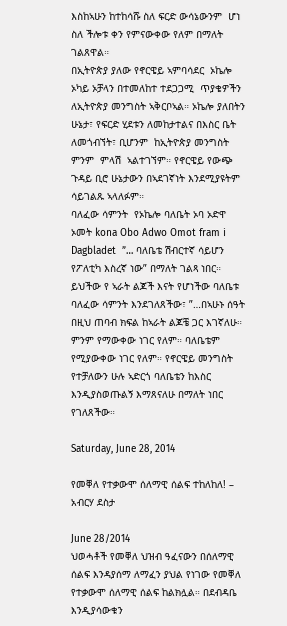እስከኣሁን ከተከሳሹ ስለ ፍርድ ውሳኔውንም  ሆነ  ስለ ችሎቱ ቀን የምናውቀው የለም በማለት ገልጸዋል።
በኢትዮጵያ ያለው የኖርዌይ ኣምባሳደር  ኦኬሎ ኦካይ ኦቻላን በተመለከተ ተደጋጋሚ  ጥያቄዎችን ለኢትዮጵያ መንግስት ኣቅርቦኣል። ኦኬሎ ያለበትን ሁኔታ፣ የፍርድ ሂደቱን ለመከታተልና በእስር ቤት ለመጎብኘት፣ ቢሆንም  ከኢትዮጵያ መንግስት ምንም  ምላሽ  ኣልተገኘም። የኖርዌይ የውጭ ጉዳይ ቢሮ ሁኔታውን በኣደገኛነት እንደሚያዩትም ሳይገልጹ ኣላለፉም።
ባለፈው ሳምንት  የኦኬሎ ባለቤት ኦባ ኦድዋ ኦመት kona Obo Adwo Omot fram i Dagbladet  ”… ባለቤቴ ሽብርተኛ ሳይሆን የፖለቲካ እስረኛ ነው” በማለት ገልጻ ነበር። ይህችው የ ኣራት ልጆች እናት የሆነችው ባለቤቱ ባለፈው ሳምንት እንደገለጸችው፣ ”…በኣሁኑ ሰዓት በዚህ ጠባብ ክፍል ከኣራት ልጆቼ ጋር እገኛለሁ። ምንም የማውቀው ነገር የለም። ባለቤቴም የሚያውቀው ነገር የለም። የኖርዌይ መንግስት የተቻለውን ሁሉ ኣድርጎ ባለቤቴን ከእስር እንዲያስወጡልኝ እማጸናለሁ በማለት ነበር የገለጸችው።

Saturday, June 28, 2014

የመቐለ የተቃውሞ ሰለማዊ ሰልፍ ተከለከለ! – አብርሃ ደስታ

June 28/2014
ህወሓቶች የመቐለ ህዝብ ዓፈናውን በሰለማዊ ሰልፍ እንዳያሰማ ለማፈን ያህል የነገው የመቐለ የተቃውሞ ሰለማዊ ሰልፍ ከልክሏል። በደብዳቤ እንዲያሳውቁን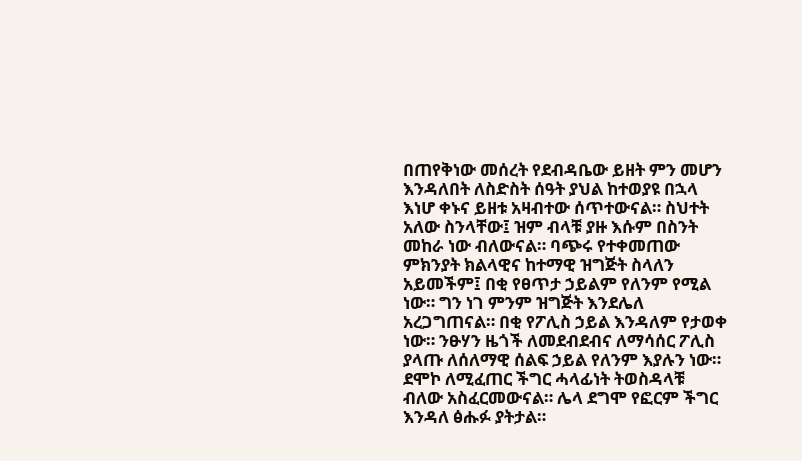በጠየቅነው መሰረት የደብዳቤው ይዘት ምን መሆን እንዳለበት ለስድስት ሰዓት ያህል ከተወያዩ በኋላ እነሆ ቀኑና ይዘቱ አዛብተው ሰጥተውናል። ስህተት አለው ስንላቸው፤ ዝም ብላቹ ያዙ እሱም በስንት መከራ ነው ብለውናል። ባጭሩ የተቀመጠው ምክንያት ክልላዊና ከተማዊ ዝግጅት ስላለን አይመችም፤ በቂ የፀጥታ ኃይልም የለንም የሚል ነው። ግን ነገ ምንም ዝግጅት እንደሌለ አረጋግጠናል። በቂ የፖሊስ ኃይል እንዳለም የታወቀ ነው። ንፁሃን ዜጎች ለመደብደብና ለማሳሰር ፖሊስ ያላጡ ለሰለማዊ ሰልፍ ኃይል የለንም እያሉን ነው። ደሞኮ ለሚፈጠር ችግር ሓላፊነት ትወስዳላቹ ብለው አስፈርመውናል። ሌላ ደግሞ የፎርም ችግር እንዳለ ፅሑፉ ያትታል።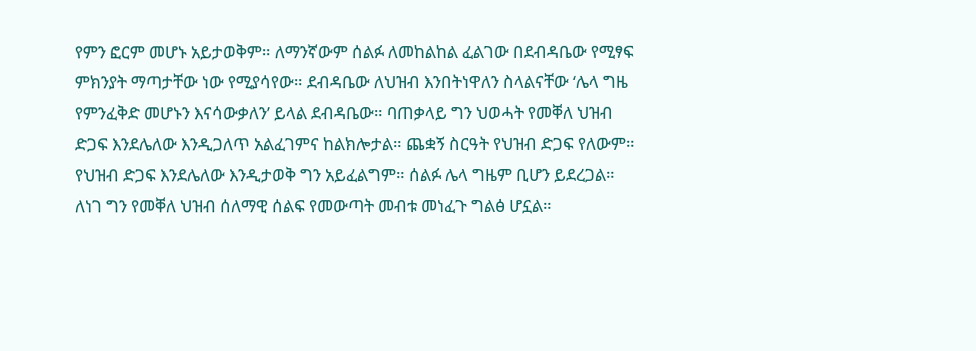የምን ፎርም መሆኑ አይታወቅም። ለማንኛውም ሰልፉ ለመከልከል ፈልገው በደብዳቤው የሚፃፍ ምክንያት ማጣታቸው ነው የሚያሳየው። ደብዳቤው ለህዝብ እንበትነዋለን ስላልናቸው ‘ሌላ ግዜ የምንፈቅድ መሆኑን እናሳውቃለን’ ይላል ደብዳቤው። ባጠቃላይ ግን ህወሓት የመቐለ ህዝብ ድጋፍ እንደሌለው እንዲጋለጥ አልፈገምና ከልክሎታል። ጨቋኝ ስርዓት የህዝብ ድጋፍ የለውም። የህዝብ ድጋፍ እንደሌለው እንዲታወቅ ግን አይፈልግም። ሰልፉ ሌላ ግዜም ቢሆን ይደረጋል። ለነገ ግን የመቐለ ህዝብ ሰለማዊ ሰልፍ የመውጣት መብቱ መነፈጉ ግልፅ ሆኗል።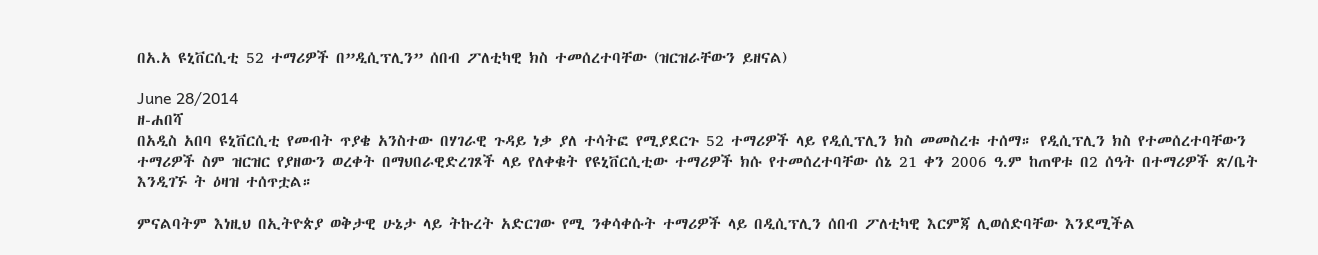በአ.አ ዩኒቨርሲቲ 52 ተማሪዎች በ”ዲሲፕሊን” ሰበብ ፖለቲካዊ ክስ ተመሰረተባቸው (ዝርዝራቸውን ይዘናል)

June 28/2014
ዘ-ሐበሻ
በአዲስ አበባ ዩኒቨርሲቲ የመብት ጥያቄ አንስተው በሃገራዊ ጉዳይ ነቃ ያለ ተሳትፎ የሚያደርጉ 52 ተማሪዎች ላይ የዲሲፕሊን ክስ መመስረቱ ተሰማ። የዲሲፕሊን ክስ የተመሰረተባቸውን ተማሪዎች ስም ዝርዝር የያዘውን ወረቀት በማህበራዊድረገጾች ላይ የለቀቁት የዩኒቨርሲቲው ተማሪዎች ክሱ የተመሰረተባቸው ሰኔ 21 ቀን 2006 ዓ.ም ከጠዋቱ በ2 ሰዓት በተማሪዎች ጽ/ቤት እንዲገኙ ት ዕዛዝ ተሰጥቷል።

ምናልባትም እነዚህ በኢትዮጵያ ወቅታዊ ሁኔታ ላይ ትኩረት አድርገው የሚ ንቀሳቀሱት ተማሪዎች ላይ በዲሲፕሊን ሰበብ ፖለቲካዊ እርምጃ ሊወሰድባቸው እንደሚችል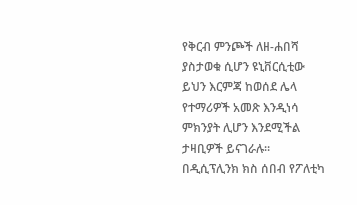የቅርብ ምንጮች ለዘ-ሐበሻ ያስታወቁ ሲሆን ዩኒቨርሲቲው ይህን እርምጃ ከወሰደ ሌላ የተማሪዎች አመጽ እንዲነሳ ምክንያት ሊሆን እንደሚችል ታዛቢዎች ይናገራሉ። በዲሲፕሊንክ ክስ ሰበብ የፖለቲካ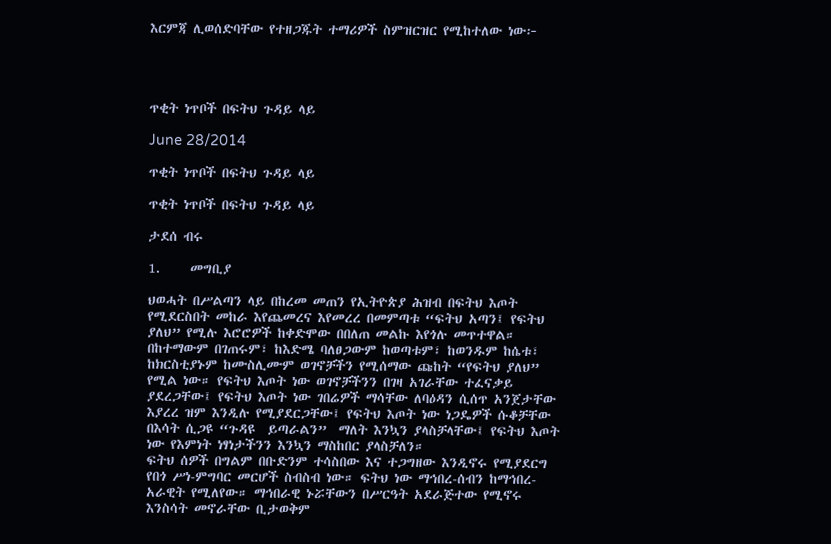እርምጃ ሊወሰድባቸው የተዘጋጁት ተማሪዎች ስምዝርዝር የሚከተለው ነው፦




ጥቂት ነጥቦች በፍትህ ጉዳይ ላይ

June 28/2014

ጥቂት ነጥቦች በፍትህ ጉዳይ ላይ

ጥቂት ነጥቦች በፍትህ ጉዳይ ላይ

ታደሰ ብሩ

1.     መግቢያ

ህወሓት በሥልጣን ላይ በከረመ መጠን የኢትዮጵያ ሕዝብ በፍትህ እጦት የሚደርስበት መከራ እየጨመረና እየመረረ በመምጣቱ “ፍትህ አጣን፤ የፍትህ ያለህ” የሚሉ እሮሮዎች ከቀድሞው በበለጠ መልኩ እየጎሉ መጥተዋል። በከተማውም በገጠሩም፣ ከእድሜ ባለፀጋውም ከወጣቱም፣ ከወንዱም ከሴቱ፣ ከክርስቲያኑም ከሙስሊሙም ወገኖቻችን የሚሰማው ጩከት “የፍትህ ያለህ” የሚል ነው። የፍትህ እጦት ነው ወገኖቻችንን በገዛ አገራቸው ተፈናቃይ ያደረጋቸው፤ የፍትህ እጦት ነው ገበሬዎች ማሳቸው ለባዕዳን ሲሰጥ አንጀታቸው እያረረ ዝም እንዲሉ የሚያደርጋቸው፤ የፍትህ እጦት ነው ነጋዴዎች ሱቆቻቸው በእሳት ሲጋዩ “ጉዳዩ  ይጣራልን”  ማለት እንኳን ያላስቻላቸው፤ የፍትህ እጦት ነው የእምነት ነፃነታችንን እንኳን ማስከበር ያላስቻለን።
ፍትህ ሰዎች በግልም በቡድንም ተሳስበው እና ተጋግዘው እንዲኖሩ የሚያደርግ የበጎ ሥነ-ምግባር መርሆች ስብስብ ነው። ፍትህ ነው ማኅበረ-ሰብን ከማኅበረ-አራዊት የሚለየው። ማኅበራዊ ኑሯቸውን በሥርዓት አደራጅተው የሚኖሩ እንስሳት መኖራቸው ቢታወቅም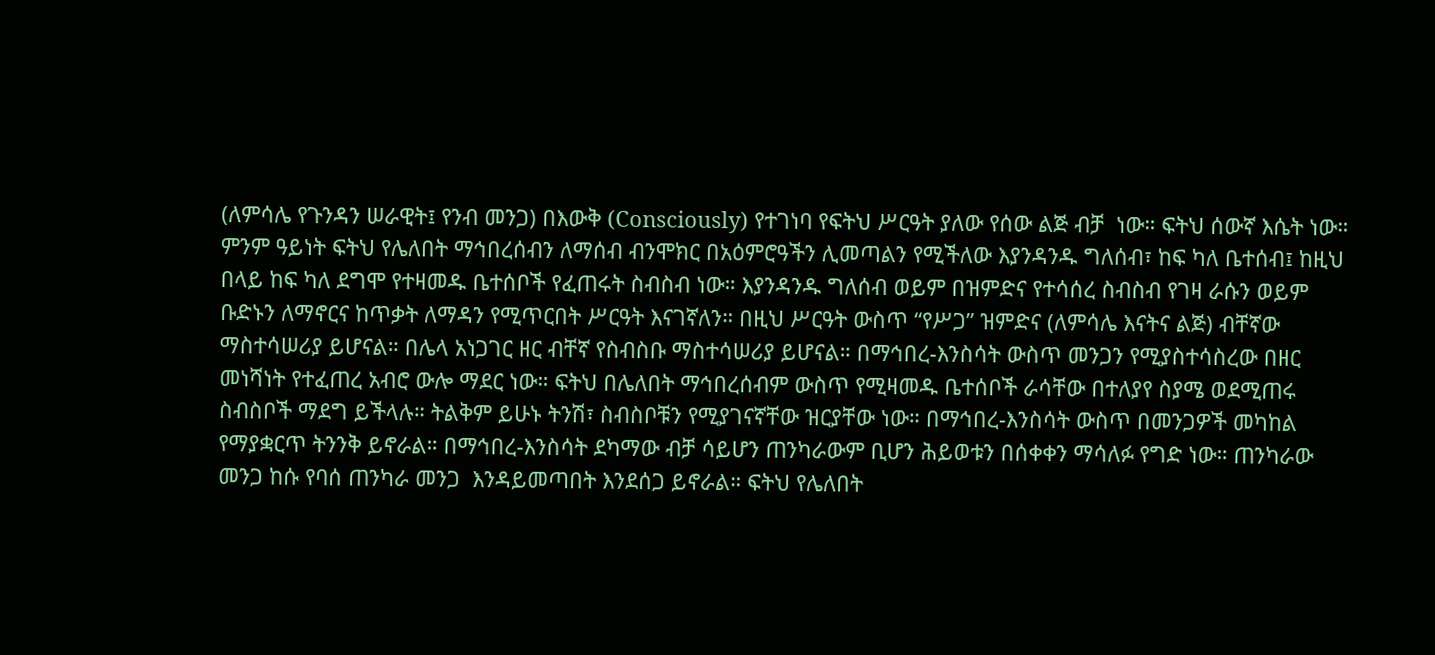(ለምሳሌ የጉንዳን ሠራዊት፤ የንብ መንጋ) በእውቅ (Consciously) የተገነባ የፍትህ ሥርዓት ያለው የሰው ልጅ ብቻ  ነው። ፍትህ ሰውኛ እሴት ነው።
ምንም ዓይነት ፍትህ የሌለበት ማኅበረሰብን ለማሰብ ብንሞክር በአዕምሮዓችን ሊመጣልን የሚችለው እያንዳንዱ ግለሰብ፣ ከፍ ካለ ቤተሰብ፤ ከዚህ በላይ ከፍ ካለ ደግሞ የተዛመዱ ቤተሰቦች የፈጠሩት ስብስብ ነው። እያንዳንዱ ግለሰብ ወይም በዝምድና የተሳሰረ ስብስብ የገዛ ራሱን ወይም ቡድኑን ለማኖርና ከጥቃት ለማዳን የሚጥርበት ሥርዓት እናገኛለን። በዚህ ሥርዓት ውስጥ “የሥጋ” ዝምድና (ለምሳሌ እናትና ልጅ) ብቸኛው ማስተሳሠሪያ ይሆናል። በሌላ አነጋገር ዘር ብቸኛ የስብስቡ ማስተሳሠሪያ ይሆናል። በማኅበረ-እንስሳት ውስጥ መንጋን የሚያስተሳስረው በዘር መነሻነት የተፈጠረ አብሮ ውሎ ማደር ነው። ፍትህ በሌለበት ማኅበረሰብም ውስጥ የሚዛመዱ ቤተሰቦች ራሳቸው በተለያየ ስያሜ ወደሚጠሩ ስብስቦች ማደግ ይችላሉ። ትልቅም ይሁኑ ትንሽ፣ ስብስቦቹን የሚያገናኛቸው ዝርያቸው ነው። በማኅበረ-እንስሳት ውስጥ በመንጋዎች መካከል የማያቋርጥ ትንንቅ ይኖራል። በማኅበረ-እንስሳት ደካማው ብቻ ሳይሆን ጠንካራውም ቢሆን ሕይወቱን በሰቀቀን ማሳለፉ የግድ ነው። ጠንካራው መንጋ ከሱ የባሰ ጠንካራ መንጋ  እንዳይመጣበት እንደሰጋ ይኖራል። ፍትህ የሌለበት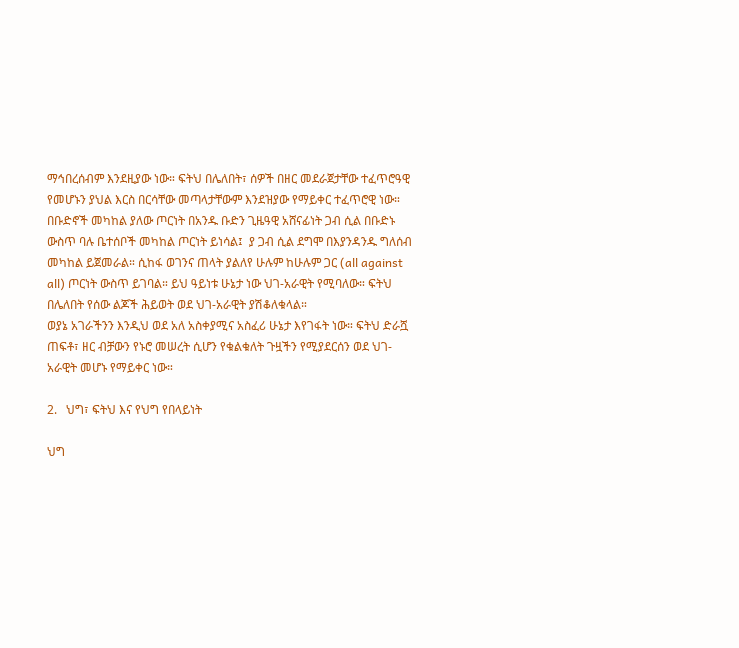ማኅበረሰብም እንደዚያው ነው። ፍትህ በሌለበት፣ ሰዎች በዘር መደራጀታቸው ተፈጥሮዓዊ የመሆኑን ያህል እርስ በርሳቸው መጣላታቸውም እንደዝያው የማይቀር ተፈጥሮዊ ነው። በቡድኖች መካከል ያለው ጦርነት በአንዱ ቡድን ጊዜዓዊ አሸናፊነት ጋብ ሲል በቡድኑ ውስጥ ባሉ ቤተሰቦች መካከል ጦርነት ይነሳል፤  ያ ጋብ ሲል ደግሞ በእያንዳንዱ ግለሰብ መካከል ይጀመራል። ሲከፋ ወገንና ጠላት ያልለየ ሁሉም ከሁሉም ጋር (all against all) ጦርነት ውስጥ ይገባል። ይህ ዓይነቱ ሁኔታ ነው ህገ-አራዊት የሚባለው። ፍትህ በሌለበት የሰው ልጆች ሕይወት ወደ ህገ-አራዊት ያሽቆለቁላል።
ወያኔ አገራችንን እንዲህ ወደ አለ አስቀያሚና አስፈሪ ሁኔታ እየገፋት ነው። ፍትህ ድራሿ ጠፍቶ፣ ዘር ብቻውን የኑሮ መሠረት ሲሆን የቁልቁለት ጉዟችን የሚያደርሰን ወደ ህገ-አራዊት መሆኑ የማይቀር ነው።

2.   ህግ፣ ፍትህ እና የህግ የበላይነት

ህግ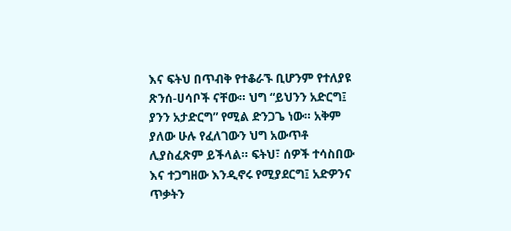እና ፍትህ በጥብቅ የተቆራኙ ቢሆንም የተለያዩ ጽንሰ-ሀሳቦች ናቸው። ህግ “ይህንን አድርግ፤ ያንን አታድርግ” የሚል ድንጋጌ ነው። አቅም ያለው ሁሉ የፈለገውን ህግ አውጥቶ ሊያስፈጽም ይችላል። ፍትህ፣ ሰዎች ተሳስበው እና ተጋግዘው እንዲኖሩ የሚያደርግ፤ አድዎንና ጥቃትን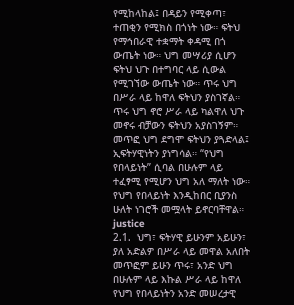የሚከላከል፤ በዳይን የሚቀጣ፣ ተጠቂን የሚክስ በጎነት ነው። ፍትህ የማኅበራዊ ተቋማት ቀዳሚ በጎ ውጤት ነው። ህግ መሣሪያ ሲሆን ፍትህ ህጉ በተግባር ላይ ሲውል የሚገኘው ውጤት ነው። ጥሩ ህግ በሥራ ላይ ከዋለ ፍትህን ያስገኛል። ጥሩ ህግ ኖሮ ሥራ ላይ ካልዋለ ህጉ መኖሩ ብቻውን ፍትህን አያስገኝም። መጥፎ ህግ ደግሞ ፍትህን ያጓድላል፤ ኢፍትሃዊነትን ያነግሳል። “የህግ የበላይነት” ሲባል በሁሉም ላይ ተፈፃሚ የሚሆን ህግ አለ ማለት ነው።
የህግ የበላይነት እንዲከበር ቢያንስ ሁለት ነገሮች መሟላት ይኖርባቸዋል።
justice
2.1.  ህግ፣ ፍትሃዊ ይሁንም አይሁን፣ ያለ አድልዎ በሥራ ላይ መዋል አለበት
መጥፎም ይሁን ጥሩ፣ አንድ ህግ በሁሉም ላይ እኩል ሥራ ላይ ከዋለ የህግ የበላይነትን አንድ መሠረታዊ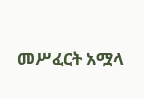መሥፈርት አሟላ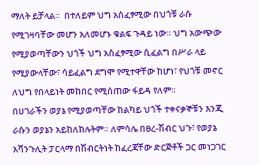ማለት ይቻላል።  በተለይም ህግ አስፈፃሚው በህጎቹ ራሱ የሚገዛባቸው መሆን አለመሆኑ ቁልፍ ጉዳይ ነው። ህግ አውጭው የሚያወጣቸውን ህጎች ህግ አስፈፃሚው ሲፈልግ በሥራ ላይ የሚያውላቸው፣ ሳይፈልግ ደግሞ የሚተዋቸው ከሆነ፣ የህጎቹ መኖር ለህግ የበላይነት መከበር የሚሰጠው ፋይዳ የለም።
በሀገራችን ወያኔ የሚያወጣቸው ከልካይ ህጎች ተቀናቃኞቹን እንጂ ራሱን ወያኔን አይከለክሉትም። ለምሳሌ በፀረ-ሽብር ህጉ፣ የወያኔ አሻንጉሊት ፓርላማ በሽብርትነት ከፈረጃቸው ድርጅቶች ጋር መነጋገር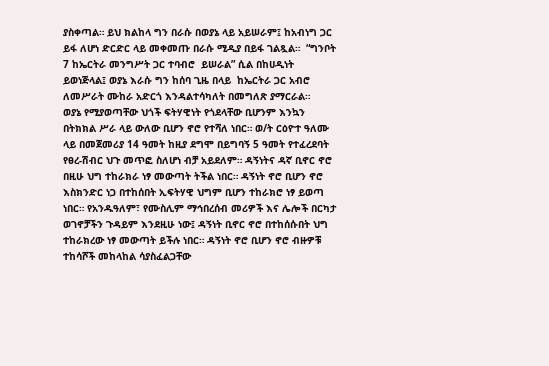ያስቀጣል። ይህ ክልከላ ግን በራሱ በወያኔ ላይ አይሠራም፤ ከአብነግ ጋር ይፋ ለሆነ ድርድር ላይ መቀመጡ በራሱ ሚዲያ በይፋ ገልጿል።  “ግንቦት 7 ከኤርትራ መንግሥት ጋር ተባብሮ  ይሠራል” ሲል በከሀዲነት ይወነጅላል፤ ወያኔ እራሱ ግን ከሰባ ጊዜ በላይ  ከኤርትራ ጋር አብሮ ለመሥራት ሙከራ አድርጎ እንዳልተሳካለት በመግለጽ ያማርራል።
ወያኔ የሚያወጣቸው ህጎች ፍትሃዊነት የጎደላቸው ቢሆንም እንኳን በትክክል ሥራ ላይ ውለው ቢሆን ኖሮ የተሻለ ነበር። ወ/ት ርዕዮተ ዓለሙ ላይ በመጀመሪያ 14 ዓመት ከዚያ ደግሞ በይግባኝ 5 ዓመት የተፈረደባት የፀረ-ሽብር ህጉ መጥፎ ስለሆነ ብቻ አይደለም። ዳኝነትና ዳኛ ቢኖር ኖሮ በዚሁ ህግ ተከራክራ ነፃ መውጣት ትችል ነበር። ዳኝነት ኖሮ ቢሆን ኖሮ እስክንድር ነጋ በተከሰበት ኢፍትሃዊ ህግም ቢሆን ተከራክሮ ነፃ ይወጣ ነበር። የአንዱዓለም፣ የሙስሊም ማኅበረሰብ መሪዎች እና ሌሎች በርካታ ወገኖቻችን ጉዳይም እንደዚሁ ነው፤ ዳኝነት ቢኖር ኖሮ በተከሰሱበት ህግ ተከራክረው ነፃ መውጣት ይችሉ ነበር። ዳኝነት ኖሮ ቢሆን ኖሮ ብዙዎቹ ተከሳሾች መከላከል ሳያስፈልጋቸው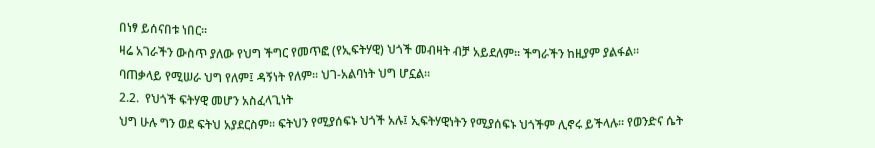በነፃ ይሰናበቱ ነበር።
ዛሬ አገራችን ውስጥ ያለው የህግ ችግር የመጥፎ (የኢፍትሃዊ) ህጎች መብዛት ብቻ አይደለም። ችግራችን ከዚያም ያልፋል። ባጠቃላይ የሚሠራ ህግ የለም፤ ዳኝነት የለም። ህገ-አልባነት ህግ ሆኗል።
2.2.  የህጎች ፍትሃዊ መሆን አስፈላጊነት
ህግ ሁሉ ግን ወደ ፍትህ አያደርስም። ፍትህን የሚያሰፍኑ ህጎች አሉ፤ ኢፍትሃዊነትን የሚያሰፍኑ ህጎችም ሊኖሩ ይችላሉ። የወንድና ሴት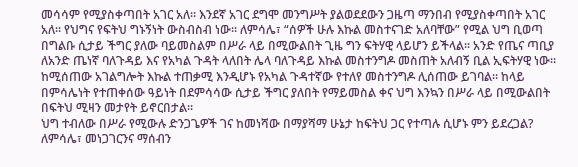መሳሳም የሚያስቀጣበት አገር አለ። እንደኛ አገር ደግሞ መንግሥት ያልወደደውን ጋዜጣ ማንበብ የሚያስቀጣበት አገር አለ። የህግና የፍትህ ግኑኝነት ውስብስብ ነው። ለምሳሌ፣ “ሰዎች ሁሉ እኩል መስተናገድ አለባቸው” የሚል ህግ ቢወጣ በግልቡ ሲታይ ችግር ያለው ባይመስልም በሥራ ላይ በሚውልበት ጊዜ ግን ፍትሃዊ ላይሆን ይችላል። አንድ የጤና ጣቢያ ለአንድ ጤነኛ ባለጉዳይ እና የአካል ጉዳት ላለበት ሌላ ባለጉዳይ እኩል መስተንግዶ መስጠት አለብኝ ቢል ኢፍትሃዊ ነው። ከሚሰጠው አገልግሎት እኩል ተጠቃሚ እንዲሆኑ የአካል ጉዳተኛው የተለየ መስተንግዶ ሊሰጠው ይገባል። ከላይ በምሳሌነት የተጠቀሰው ዓይነት በደምሳሳው ሲታይ ችግር ያለበት የማይመስል ቀና ህግ እንኳን በሥራ ላይ በሚውልበት በፍትህ ሚዛን መታየት ይኖርበታል።
ህግ ተብለው በሥራ የሚውሉ ድንጋጌዎች ገና ከመነሻው በማያሻማ ሁኔታ ከፍትህ ጋር የተጣሉ ሲሆኑ ምን ይደረጋል? ለምሳሌ፣ መነጋገርንና ማሰብን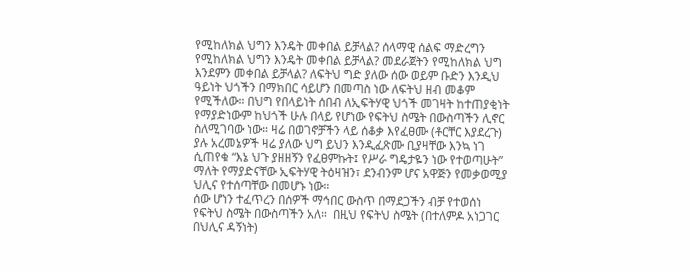የሚከለክል ህግን እንዴት መቀበል ይቻላል? ሰላማዊ ሰልፍ ማድረግን የሚከለክል ህግን እንዴት መቀበል ይቻላል? መደራጀትን የሚከለክል ህግ እንደምን መቀበል ይቻላል? ለፍትህ ግድ ያለው ሰው ወይም ቡድን እንዲህ ዓይነት ህጎችን በማክበር ሳይሆን በመጣስ ነው ለፍትህ ዘብ መቆም የሚችለው። በህግ የበላይነት ሰበብ ለኢፍትሃዊ ህጎች መገዛት ከተጠያቂነት የማያድነውም ከህጎች ሁሉ በላይ የሆነው የፍትህ ስሜት በውስጣችን ሊኖር ስለሚገባው ነው። ዛሬ በወገኖቻችን ላይ ሰቆቃ እየፈፀሙ (ቶርቸር እያደረጉ) ያሉ አረመኔዎች ዛሬ ያለው ህግ ይህን እንዲፈጽሙ ቢያዛቸው እንኳ ነገ ሲጠየቁ “እኔ ህጉ ያዘዘኝን የፈፀምኩት፤ የሥራ ግዴታዬን ነው የተወጣሁት” ማለት የማያድናቸው ኢፍትሃዊ ትዕዛዝን፣ ደንብንም ሆና አዋጅን የመቃወሚያ ህሊና የተሰጣቸው በመሆኑ ነው።
ሰው ሆነን ተፈጥረን በሰዎች ማኅበር ውስጥ በማደጋችን ብቻ የተወሰነ የፍትህ ስሜት በውስጣችን አለ።  በዚህ የፍትህ ስሜት (በተለምዶ አነጋገር በህሊና ዳኝነት)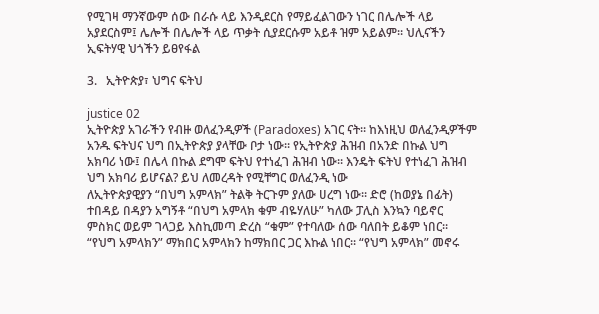የሚገዛ ማንኛውም ሰው በራሱ ላይ እንዲደርስ የማይፈልገውን ነገር በሌሎች ላይ አያደርስም፤ ሌሎች በሌሎች ላይ ጥቃት ሲያደርሱም አይቶ ዝም አይልም። ህሊናችን ኢፍትሃዊ ህጎችን ይፀየፋል

3.   ኢትዮጵያ፣ ህግና ፍትህ

justice 02
ኢትዮጵያ አገራችን የብዙ ወለፈንዲዎች (Paradoxes) አገር ናት። ከእነዚህ ወለፈንዲዎችም አንዱ ፍትህና ህግ በኢትዮጵያ ያላቸው ቦታ ነው። የኢትዮጵያ ሕዝብ በአንድ በኩል ህግ አክባሪ ነው፤ በሌላ በኩል ደግሞ ፍትህ የተነፈገ ሕዝብ ነው። እንዴት ፍትህ የተነፈገ ሕዝብ ህግ አክባሪ ይሆናል? ይህ ለመረዳት የሚቸግር ወለፈንዲ ነው
ለኢትዮጵያዊያን “በህግ አምላክ” ትልቅ ትርጉም ያለው ሀረግ ነው። ድሮ (ከወያኔ በፊት) ተበዳይ በዳያን አግኝቶ “በህግ አምላክ ቁም ብዬሃለሁ” ካለው ፓሊስ እንኳን ባይኖር ምስክር ወይም ገላጋይ እስኪመጣ ድረስ “ቁም” የተባለው ሰው ባለበት ይቆም ነበር። “የህግ አምላክን” ማክበር አምላክን ከማክበር ጋር እኩል ነበር። “የህግ አምላክ” መኖሩ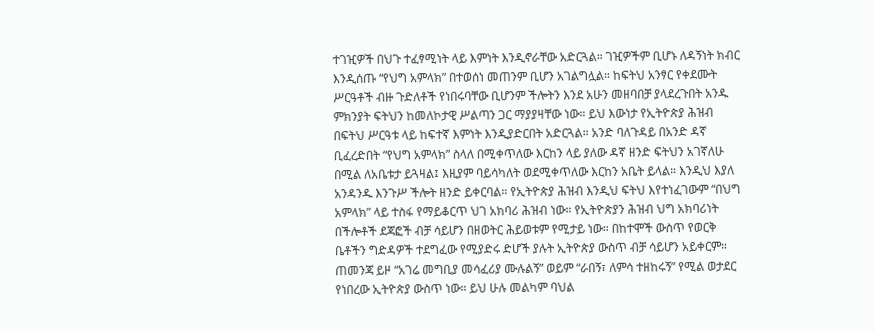ተገዢዎች በህጉ ተፈፃሚነት ላይ እምነት እንዲኖራቸው አድርጓል። ገዢዎችም ቢሆኑ ለዳኝነት ክብር እንዲሰጡ “የህግ አምላክ” በተወሰነ መጠንም ቢሆን አገልግሏል። ከፍትህ አንፃር የቀደሙት ሥርዓቶች ብዙ ጉድለቶች የነበሩባቸው ቢሆንም ችሎትን እንደ አሁን መዘባበቻ ያላደረጉበት አንዱ ምክንያት ፍትህን ከመለኮታዊ ሥልጣን ጋር ማያያዛቸው ነው። ይህ እውነታ የኢትዮጵያ ሕዝብ በፍትህ ሥርዓቱ ላይ ከፍተኛ እምነት እንዲያድርበት አድርጓል። አንድ ባለጉዳይ በአንድ ዳኛ ቢፈረድበት “የህግ አምላክ” ስላለ በሚቀጥለው እርከን ላይ ያለው ዳኛ ዘንድ ፍትህን አገኛለሁ በሚል ለአቤቱታ ይጓዛል፤ እዚያም ባይሳካለት ወደሚቀጥለው እርከን አቤት ይላል። እንዲህ እያለ አንዳንዱ እንጉሥ ችሎት ዘንድ ይቀርባል። የኢትዮጵያ ሕዝብ እንዲህ ፍትህ እየተነፈገውም “በህግ አምላክ” ላይ ተስፋ የማይቆርጥ ህገ አክባሪ ሕዝብ ነው። የኢትዮጵያን ሕዝብ ህግ አክባሪነት በችሎቶች ደጃፎች ብቻ ሳይሆን በዘወትር ሕይወቱም የሚታይ ነው። በከተሞች ውስጥ የወርቅ ቤቶችን ግድዳዎች ተደግፈው የሚያድሩ ድሆች ያሉት ኢትዮጵያ ውስጥ ብቻ ሳይሆን አይቀርም። ጠመንጃ ይዞ “አገሬ መግቢያ መሳፈሪያ ሙሉልኝ” ወይም “ራበኝ፣ ለምሳ ተዘከሩኝ” የሚል ወታደር የነበረው ኢትዮጵያ ውስጥ ነው። ይህ ሁሉ መልካም ባህል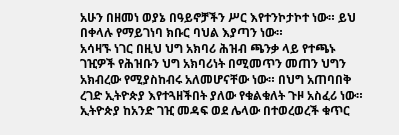አሁን በዘመነ ወያኔ በዓይኖቻችን ሥር እየተንኮታኮተ ነው። ይህ በቀላሉ የማይገነባ ክቡር ባህል እያጣን ነው።
አሳዛኙ ነገር በዚህ ህግ አክባሪ ሕዝብ ጫንቃ ላይ የተጫኑ ገዢዎች የሕዝቡን ህግ አክባሪነት በሚመጥን መጠን ህግን አክብረው የሚያስከብሩ አለመሆናቸው ነው። በህግ አጠባበቅ ረገድ ኢትዮጵያ እየተጓዘችበት ያለው የቁልቁለት ጉዞ አስፈሪ ነው። ኢትዮጵያ ከአንድ ገዢ መዳፍ ወደ ሌላው በተወረወረች ቁጥር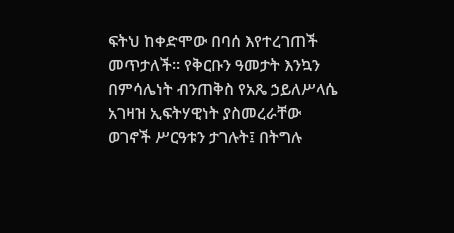ፍትህ ከቀድሞው በባሰ እየተረገጠች መጥታለች። የቅርቡን ዓመታት እንኳን በምሳሌነት ብንጠቅስ የአጼ ኃይለሥላሴ አገዛዝ ኢፍትሃዊነት ያስመረራቸው ወገኖች ሥርዓቱን ታገሉት፤ በትግሉ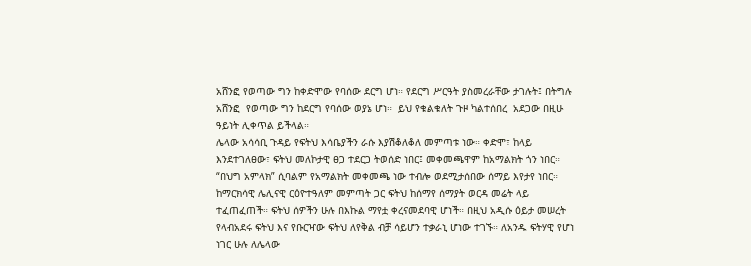አሸንፎ የወጣው ግን ከቀድሞው የባሰው ደርግ ሆነ። የደርግ ሥርዓት ያስመረራቸው ታገሉት፤ በትግሉ አሸንፎ  የወጣው ግን ከደርግ የባሰው ወያኔ ሆነ።  ይህ የቁልቁለት ጉዞ ካልተሰበረ  አደጋው በዚሁ ዓይነት ሊቀጥል ይችላል።
ሌላው አሳሳቢ ጉዳይ የፍትህ እሳቤያችን ራሱ እያሽቆለቆለ መምጣቱ ነው። ቀድሞ፣ ከላይ እንደተገለፀው፣ ፍትህ መለኮታዊ ፀጋ ተደርጋ ትወሰድ ነበር፤ መቀመጫዋም ከአማልክት ጎን ነበር። “በህግ አምላክ” ሲባልም የአማልክት መቀመጫ ነው ተብሎ ወደሚታሰበው ሰማይ እየታየ ነበር። ከማርክሳዊ ሌሊናዊ ርዕዮተዓለም መምጣት ጋር ፍትህ ከሰማየ ሰማያት ወርዳ መሬት ላይ ተፈጠፈጠች። ፍትህ ሰዎችን ሁሉ በእኩል ማየቷ ቀረናመደባዊ ሆነች። በዚህ አዲሱ ዕይታ መሠረት የላብአደሩ ፍትህ እና የቡርዣው ፍትህ ለየቅል ብቻ ሳይሆን ተቃራኒ ሆነው ተገኙ። ለአንዱ ፍትሃዊ የሆነ ነገር ሁሉ ለሌላው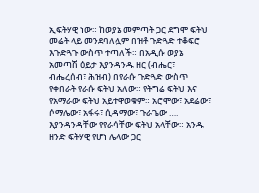ኢፍትሃዊ ነው። ከወያኔ መምጣት ጋር ደግሞ ፍትህ መሬት ላይ መንደባለሏም በዝቶ ጉድጓድ ተቆፍሮ እጉድጓጉ ውስጥ ተጣለች። በአዲሱ ወያኔ አመጣሽ ዕይታ እያንዳንዱ ዘር (ብሔር፣ ብሔረሰብ፣ ሕዝብ) በየራሱ ጉድጓድ ውስጥ የቀበራት የራሱ ፍትህ አለው። የትግሬ ፍትህ እና የአማራው ፍትህ አይተዋወቁም። አሮሞው፣ አደሬው፣ ሶማሌው፣ አፋሩ፣ ሲዳማው፣ ጉራጌው …. እያንዳንዳቸው የየራሳቸው ፍትህ አላቸው። አንዱ ዘንድ ፍትሃዊ የሆነ ሌላው ጋር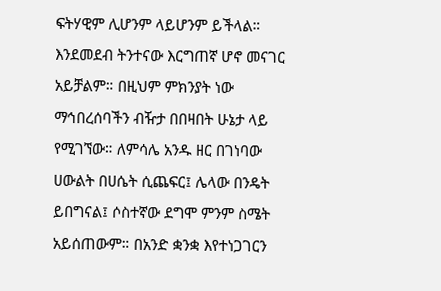ፍትሃዊም ሊሆንም ላይሆንም ይችላል። እንደመደብ ትንተናው እርግጠኛ ሆኖ መናገር አይቻልም። በዚህም ምክንያት ነው ማኅበረሰባችን ብዥታ በበዛበት ሁኔታ ላይ የሚገኘው። ለምሳሌ አንዱ ዘር በገነባው ሀውልት በሀሴት ሲጨፍር፤ ሌላው በንዴት ይበግናል፤ ሶስተኛው ደግሞ ምንም ስሜት አይሰጠውም። በአንድ ቋንቋ እየተነጋገርን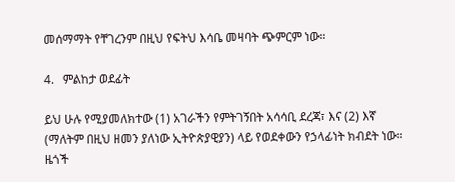መሰማማት የቸገረንም በዚህ የፍትህ እሳቤ መዛባት ጭምርም ነው።

4.   ምልከታ ወደፊት

ይህ ሁሉ የሚያመለክተው (1) አገራችን የምትገኝበት አሳሳቢ ደረጃ፣ እና (2) እኛ (ማለትም በዚህ ዘመን ያለነው ኢትዮጵያዊያን) ላይ የወደቀውን የኃላፊነት ክብደት ነው። ዜጎች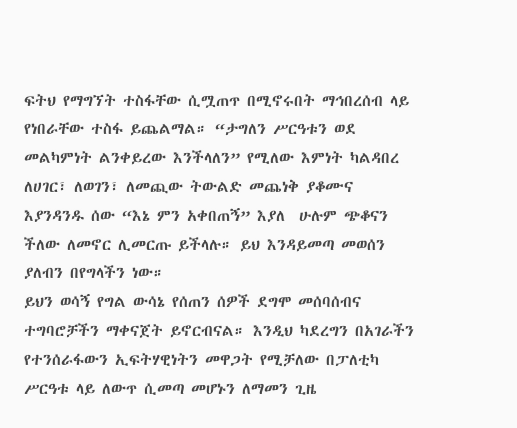ፍትህ የማግኘት ተስፋቸው ሲሟጠጥ በሚኖሩበት ማኅበረሰብ ላይ የነበራቸው ተስፋ ይጨልማል። “ታግለን ሥርዓቱን ወደ መልካምነት ልንቀይረው እንችላለን” የሚለው እምነት ካልዳበረ ለሀገር፣ ለወገን፣ ለመጪው ትውልድ መጨነቅ ያቆሙና እያንዳንዱ ሰው “እኔ ምን አቀበጠኝ” እያለ  ሁሉም ጭቆናን ችለው ለመኖር ሊመርጡ ይችላሉ። ይህ እንዳይመጣ መወሰን ያለብን በየግላችን ነው።
ይህን ወሳኝ የግል ውሳኔ የሰጠን ሰዎች ደግሞ መሰባሰብና ተግባሮቻችን ማቀናጀት ይኖርብናል። እንዲህ ካደረግን በአገራችን የተንሰራፋውን ኢፍትሃዊነትን መዋጋት የሚቻለው በፓለቲካ ሥርዓቱ ላይ ለውጥ ሲመጣ መሆኑን ለማመን ጊዜ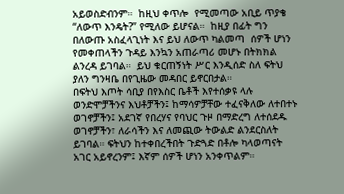አይወስድብንም።  ከዚህ ቀጥሎ  የሚመጣው አቢይ ጥያቄ “ለውጥ እንዴት?” የሚለው ይሆናል።  ከዚያ በፊት ግን በለውጡ አስፈላጊነት እና ይህ ለውጥ ካልመጣ  ሰዎች ሆነን የመቀጠላችን ጉዳይ እንኳን አጠራጣሪ መሆኑ በትክክል ልንረዳ ይገባል።  ይህ ቁርጠኝነት ሥር እንዲሰድ ስለ ፍትህ ያለን ግንዛቤ በየጊዜው መዳበር ይኖርበታል።
በፍትህ እጦት ሳቢያ በየእስር ቤቶች እየተሰቃዩ ላሉ ወንድሞቻችንና እህቶቻችን፤ ከማሳዎቻቸው ተፈናቅለው ለተበተኑ ወገኖቻችን፤ አደገኛ የበረሃና የባህር ጉዞ በማድረግ ለተሰደዱ ወገኖቻችን፣ ለራሳችን እና ለመጪው ትውልድ ልንደርስለት ይገባል። ፍትህን ከተቀበረችበት ጉድጓድ በቶሎ ካላወጣናት አገር አይኖረንም፤ እኛም ሰዎች ሆነን አንቀጥልም።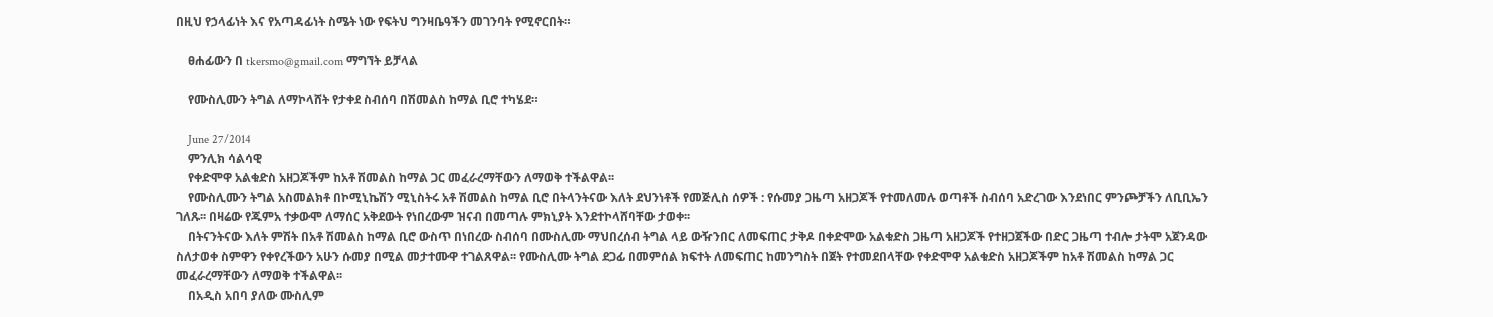በዚህ የኃላፊነት እና የአጣዳፊነት ስሜት ነው የፍትህ ግንዛቤዓችን መገንባት የሚኖርበት።

    ፀሐፊውን በ tkersmo@gmail.com ማግኘት ይቻላል

    የሙስሊሙን ትግል ለማኮላሸት የታቀደ ስብሰባ በሽመልስ ከማል ቢሮ ተካሄደ።

    June 27/2014
    ምንሊክ ሳልሳዊ
    የቀድሞዋ አልቁድስ አዘጋጆችም ከአቶ ሽመልስ ከማል ጋር መፈራረማቸውን ለማወቅ ተችልዋል፡፡
    የሙስሊሙን ትግል አስመልክቶ በኮሚኒኬሽን ሚኒስትሩ አቶ ሽመልስ ከማል ቢሮ በትላንትናው እለት ደህንነቶች የመጅሊስ ሰዎች : የሱመያ ጋዜጣ አዘጋጆች የተመለመሉ ወጣቶች ስብሰባ አድረገው እንደነበር ምንጮቻችን ለቢቢኤን ገለጹ፡፡ በዛሬው የጁምአ ተቃውሞ ለማሰር አቅደውት የነበረውም ዝናብ በመጣሉ ምክኒያት እንደተኮላሸባቸው ታወቀ፡፡
    በትናንትናው እለት ምሽት በአቶ ሽመልስ ከማል ቢሮ ውስጥ በነበረው ስብሰባ በሙስሊሙ ማህበረሰብ ትግል ላይ ውዥንበር ለመፍጠር ታቅዶ በቀድሞው አልቁድስ ጋዜጣ አዘጋጆች የተዘጋጀችው በድር ጋዜጣ ተብሎ ታትሞ አጀንዳው ስለታወቀ ስምዋን የቀየረችውን አሁን ሱመያ በሚል መታተሙዋ ተገልጸዋል፡፡ የሙስሊሙ ትግል ደጋፊ በመምሰል ክፍተት ለመፍጠር ከመንግስት በጀት የተመደበላቸው የቀድሞዋ አልቁድስ አዘጋጆችም ከአቶ ሽመልስ ከማል ጋር መፈራረማቸውን ለማወቅ ተችልዋል፡፡
    በአዲስ አበባ ያለው ሙስሊም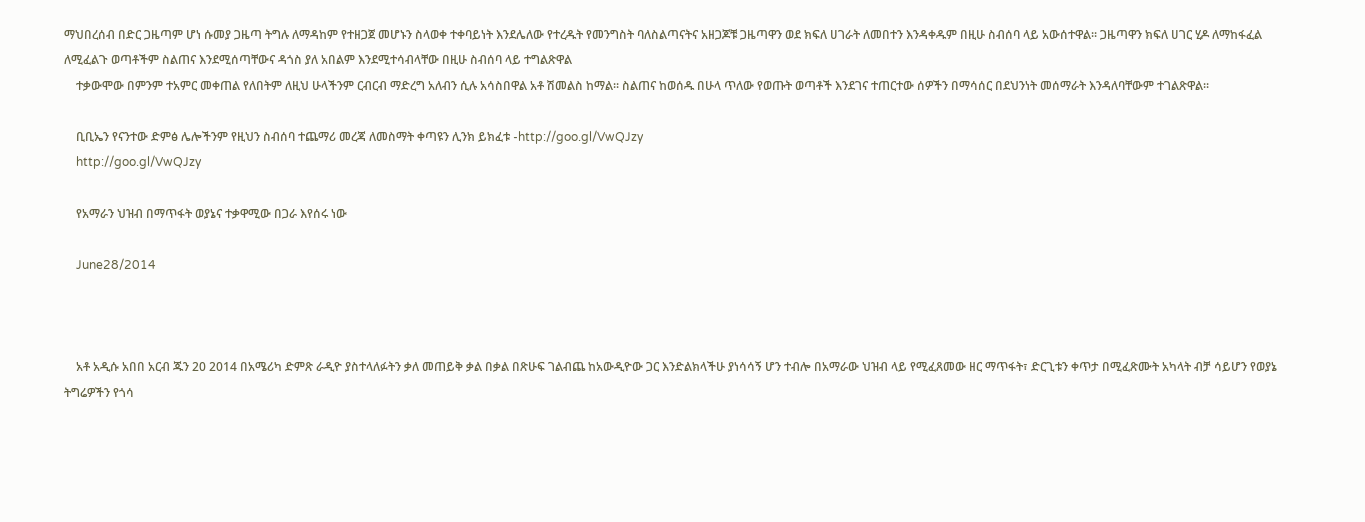ማህበረሰብ በድር ጋዜጣም ሆነ ሱመያ ጋዜጣ ትግሉ ለማዳከም የተዘጋጀ መሆኑን ስላወቀ ተቀባይነት እንደሌለው የተረዱት የመንግስት ባለስልጣናትና አዘጋጆቹ ጋዜጣዋን ወደ ክፍለ ሀገራት ለመበተን እንዳቀዱም በዚሁ ስብሰባ ላይ አውሰተዋል፡፡ ጋዜጣዋን ክፍለ ሀገር ሂዶ ለማከፋፈል ለሚፈልጉ ወጣቶችም ስልጠና እንደሚሰጣቸውና ዳጎስ ያለ አበልም እንደሚተሳብላቸው በዚሁ ስብሰባ ላይ ተግልጽዋል
    ተቃውሞው በምንም ተአምር መቀጠል የለበትም ለዚህ ሁላችንም ርብርብ ማድረግ አለብን ሲሉ አሳስበዋል አቶ ሽመልስ ከማል፡፡ ስልጠና ከወሰዱ በሁላ ጥለው የወጡት ወጣቶች እንደገና ተጠርተው ሰዎችን በማሳሰር በደህንነት መሰማራት እንዳለባቸውም ተገልጽዋል፡፡

    ቢቢኤን የናንተው ድምፅ ሌሎችንም የዚህን ስብሰባ ተጨማሪ መረጃ ለመስማት ቀጣዩን ሊንክ ይክፈቱ -http://goo.gl/VwQJzy
    http://goo.gl/VwQJzy

    የአማራን ህዝብ በማጥፋት ወያኔና ተቃዋሚው በጋራ እየሰሩ ነው

    June28/2014



    አቶ አዲሱ አበበ አርብ ጁን 20 2014 በአሜሪካ ድምጽ ራዲዮ ያስተላለፉትን ቃለ መጠይቅ ቃል በቃል በጽሁፍ ገልብጨ ከአውዲዮው ጋር እንድልክላችሁ ያነሳሳኝ ሆን ተብሎ በአማራው ህዝብ ላይ የሚፈጸመው ዘር ማጥፋት፣ ድርጊቱን ቀጥታ በሚፈጽሙት አካላት ብቻ ሳይሆን የወያኔ ትግሬዎችን የጎሳ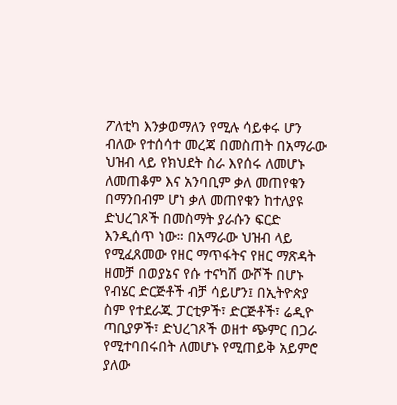ፖለቲካ እንቃወማለን የሚሉ ሳይቀሩ ሆን ብለው የተሰሳተ መረጃ በመስጠት በአማራው ህዝብ ላይ የክህደት ስራ እየሰሩ ለመሆኑ ለመጠቆም እና አንባቢም ቃለ መጠየቁን በማንበብም ሆነ ቃለ መጠየቁን ከተለያዩ ድህረገጾች በመስማት ያራሱን ፍርድ እንዲሰጥ ነው። በአማራው ህዝብ ላይ የሚፈጸመው የዘር ማጥፋትና የዘር ማጽዳት ዘመቻ በወያኔና የሱ ተናካሽ ውሾች በሆኑ የብሄር ድርጅቶች ብቻ ሳይሆን፤ በኢትዮጵያ ስም የተደራጁ ፓርቲዎች፣ ድርጅቶች፣ ሬዲዮ ጣቢያዎች፣ ድህረገጾች ወዘተ ጭምር በጋራ የሚተባበሩበት ለመሆኑ የሚጠይቅ አይምሮ ያለው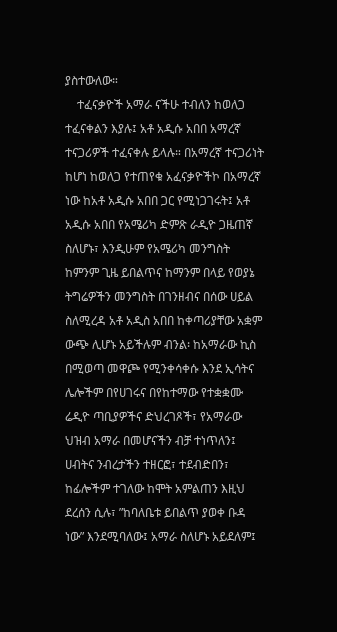ያስተውለው።
    ተፈናቃዮች አማራ ናችሁ ተብለን ከወለጋ ተፈናቀልን እያሉ፤ አቶ አዲሱ አበበ አማረኛ ተናጋሪዎች ተፈናቀሉ ይላሉ። በአማረኛ ተናጋሪነት ከሆነ ከወለጋ የተጠየቁ አፈናቃዮችኮ በአማረኛ ነው ከአቶ አዲሱ አበበ ጋር የሚነጋገሩት፤ አቶ አዲሱ አበበ የአሜሪካ ድምጽ ራዲዮ ጋዜጠኛ ስለሆኑ፣ እንዲሁም የአሜሪካ መንግስት ከምንም ጊዜ ይበልጥና ከማንም በላይ የወያኔ ትግሬዎችን መንግስት በገንዘብና በሰው ሀይል ስለሚረዳ አቶ አዲስ አበበ ከቀጣሪያቸው አቋም ውጭ ሊሆኑ አይችሉም ብንል፡ ከአማራው ኪስ በሚወጣ መዋጮ የሚንቀሳቀሱ እንደ ኢሳትና ሌሎችም በየሀገሩና በየከተማው የተቋቋሙ ሬዲዮ ጣቢያዎችና ድህረገጾች፣ የአማራው ህዝብ አማራ በመሆናችን ብቻ ተነጥለን፤ ሀብትና ንብረታችን ተዘርፎ፣ ተደብድበን፣ ከፊሎችም ተገለው ከሞት አምልጠን እዚህ ደረሰን ሲሉ፣ ”ከባለቤቱ ይበልጥ ያወቀ ቡዳ ነው” እንደሚባለው፤ አማራ ስለሆኑ አይደለም፤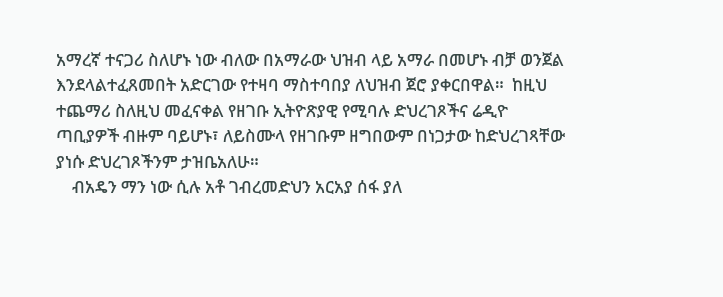አማረኛ ተናጋሪ ስለሆኑ ነው ብለው በአማራው ህዝብ ላይ አማራ በመሆኑ ብቻ ወንጀል እንደላልተፈጸመበት አድርገው የተዛባ ማስተባበያ ለህዝብ ጀሮ ያቀርበዋል።  ከዚህ ተጨማሪ ስለዚህ መፈናቀል የዘገቡ ኢትዮጽያዊ የሚባሉ ድህረገጾችና ሬዲዮ ጣቢያዎች ብዙም ባይሆኑ፣ ለይስሙላ የዘገቡም ዘግበውም በነጋታው ከድህረገጻቸው ያነሱ ድህረገጾችንም ታዝቤአለሁ።
    ብአዴን ማን ነው ሲሉ አቶ ገብረመድህን አርአያ ሰፋ ያለ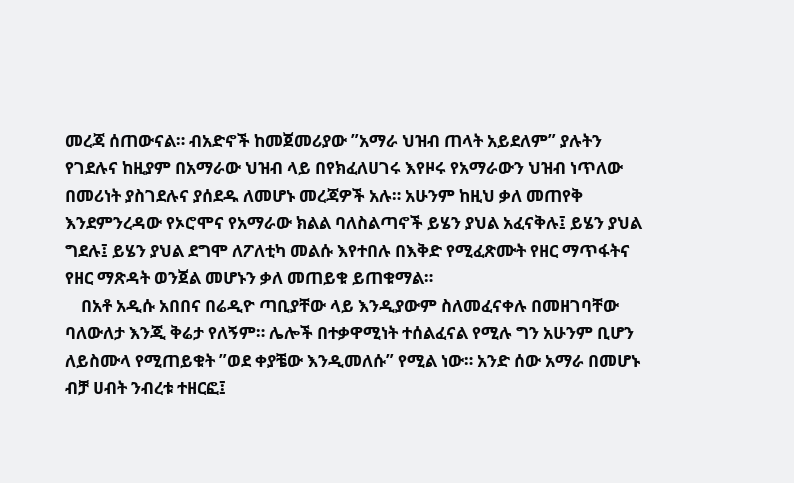መረጃ ሰጠውናል። ብአድኖች ከመጀመሪያው ”አማራ ህዝብ ጠላት አይደለም” ያሉትን የገደሉና ከዚያም በአማራው ህዝብ ላይ በየክፈለሀገሩ እየዞሩ የአማራውን ህዝብ ነጥለው በመሪነት ያስገደሉና ያሰደዱ ለመሆኑ መረጃዎች አሉ። አሁንም ከዚህ ቃለ መጠየቅ እንደምንረዳው የኦሮሞና የአማራው ክልል ባለስልጣኖች ይሄን ያህል አፈናቅሉ፤ ይሄን ያህል ግደሉ፤ ይሄን ያህል ደግሞ ለፖለቲካ መልሱ እየተበሉ በእቅድ የሚፈጽሙት የዘር ማጥፋትና የዘር ማጽዳት ወንጀል መሆኑን ቃለ መጠይቁ ይጠቁማል።
    በአቶ አዲሱ አበበና በሬዲዮ ጣቢያቸው ላይ እንዲያውም ስለመፈናቀሉ በመዘገባቸው ባለውለታ እንጂ ቅሬታ የለኝም። ሌሎች በተቃዋሚነት ተሰልፈናል የሚሉ ግን አሁንም ቢሆን ለይስሙላ የሚጠይቁት ”ወደ ቀያቼው እንዲመለሱ” የሚል ነው። አንድ ሰው አማራ በመሆኑ ብቻ ሀብት ንብረቱ ተዘርፎ፤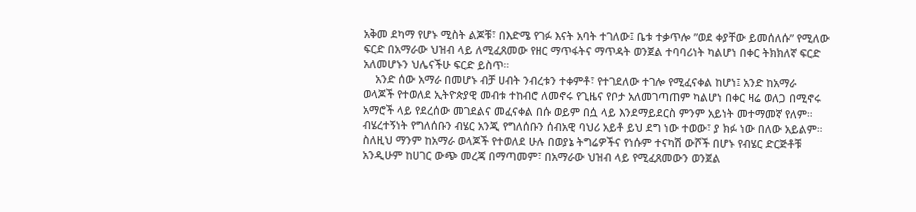አቅመ ደካማ የሆኑ ሚስት ልጆቹ፣ በእድሜ የገፉ እናት አባት ተገለው፤ ቤቱ ተቃጥሎ ”ወደ ቀያቸው ይመሰለሱ” የሚለው ፍርድ በአማራው ህዝብ ላይ ለሚፈጸመው የዘር ማጥፋትና ማጥዳት ወንጀል ተባባሪነት ካልሆነ በቀር ትክክለኛ ፍርድ አለመሆኑን ህሌናችሁ ፍርድ ይስጥ።
    አንድ ሰው አማራ በመሆኑ ብቻ ሀብት ንብረቱን ተቀምቶ፣ የተገደለው ተገሎ የሚፈናቀል ከሆነ፤ አንድ ከአማራ ወላጆች የተወለደ ኢትዮጵያዊ መብቱ ተከብሮ ለመኖሩ የጊዜና የቦታ አለመገጣጠም ካልሆነ በቀር ዛሬ ወለጋ በሚኖሩ አማሮች ላይ የደረሰው መገደልና መፈናቀል በሱ ወይም በሷ ላይ እንደማይደርስ ምንም አይነት መተማመኛ የለም። ብሄረተኝነት የግለሰቡን ብሄር አንጂ የግለሰቡን ሰብአዊ ባህሪ አይቶ ይህ ደግ ነው ተወው፣ ያ ክፉ ነው በለው አይልም። ስለዚህ ማንም ከአማራ ወላጆች የተወለደ ሁሉ በወያኔ ትግሬዎችና የነሱም ተናካሽ ውሾች በሆኑ የብሄር ድርጅቶቹ አንዲሁም ከሀገር ውጭ መረጃ በማጣመም፣ በአማራው ህዝብ ላይ የሚፈጸመውን ወንጀል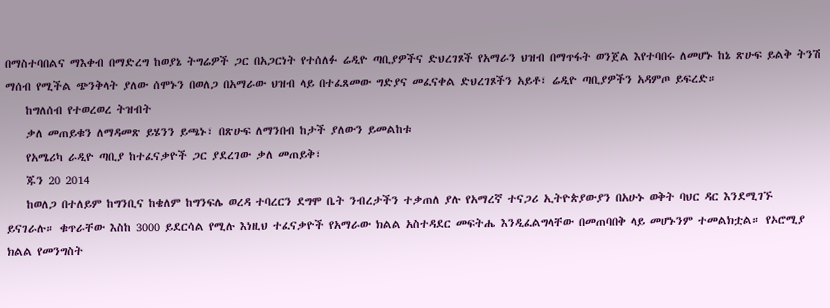በማስተባበልና ማእቀብ በማድረግ ከወያኔ ትግሬዎች ጋር በአጋርነት የተሰለፉ ሬዲዮ ጣቢያዎችና ድህረገጾች የአማራን ህዝብ በማጥፋት ወንጀል እየተባበሩ ለመሆኑ ከኔ ጽሁፍ ይልቅ ትንሽ ማሰብ የሚችል ጭንቅላት ያለው ሰሞኑን በወለጋ በአማራው ህዝብ ላይ በተፈጸመው ግድያና መፈናቀል ድህረገጾችን አይቶ፣ ሬዲዮ ጣቢያዎችን አዳምጦ ይፍረድ።
    ከግለሰብ የተወረወረ ትዝብት
    ቃለ መጠይቁን ለማዳመጽ ይሄንን ይጫኑ፣ በጽሁፍ ለማንበብ ከታች ያለውን ይመልከቱ
    የአሜሪካ ራዲዮ ጣቢያ ከተፈናቃዮች ጋር ያደረገው ቃለ መጠይቅ፣
    ጁን 20 2014
    ከወለጋ በተለይም ከግንቢና ከቄለም ከግንፍሌ ወረዳ ተባረርን ደግሞ ቤት ንብረታችን ተቃጠለ ያሉ የአማረኛ ተናጋሪ ኢትዮጵያውያን በአሁኑ ወቅት ባህር ዳር እንደሚገኙ ይናገራሉ። ቁጥራቸው እስከ 3000 ይደርሳል የሚሉ እነዚህ ተፈናቃዮች የአማራው ክልል አስተዳደር መፍትሔ እንዲፈልግላቸው በመጠባበቅ ላይ መሆኑንም ተመልክቷል። የኦሮሚያ ክልል የመንግስት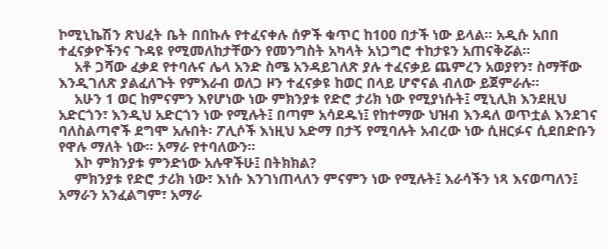ኮሚኒኬሽን ጽህፈት ቤት በበኩሉ የተፈናቀሉ ሰዎች ቁጥር ከ100 በታች ነው ይላል። አዲሱ አበበ ተፈናቃዮችንና ጉዳዩ የሚመለከታቸውን የመንግስት አካላት አነጋግሮ ተከታዩን አጠናቅሯል።
    አቶ ጋሻው ፈቃደ የተባሉና ሌላ አንድ ስሜ አንዳይገለጽ ያሉ ተፈናቃይ ጨምረን አወያየን፣ ስማቸው እንዲገለጽ ያልፈለጉት የምእራብ ወለጋ ዞን ተፈናቃዩ ከወር በላይ ሆኖናል ብለው ይጀምራሉ።
    አሁን 1 ወር ከምናምን እየሆነው ነው ምክንያቱ የድሮ ታሪክ ነው የሚያነሱት፤ ሚኒሊክ እንደዚህ አድርጎን፣ እንዲህ አድርጎን ነው የሚሉት፤ በጣም አሳደዱነ፤ የከተማው ህዝብ እንዳለ ወጥቷል እንደገና ባለስልጣኖች ደግሞ አሉበት፡ ፖሊሶች እነዚህ አድማ በታኝ የሚባሉት አብረው ነው ሲዘርፉና ሲደበድቡን የዋሉ ማለት ነው። አማራ የተባለውን።
    እኮ ምክንያቱ ምንድነው አሉዋችሁ፤ በትክክል?
    ምክንያቱ የድሮ ታሪክ ነው፣ እነሱ እንገነጠላለን ምናምን ነው የሚሉት፤ እራሳችን ነጻ እናወጣለን፤ አማራን አንፈልግም፣ አማራ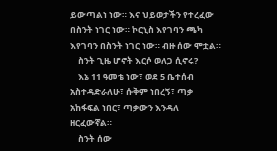ይውጣልነ ነው። እና ህይወታችን የተረፈው በስንት ነገር ነው። ኮርኒስ እየገባን ጫካ እየገባን በስንት ነገር ነው። ብዙ ሰው ሞቷል።
    ስንት ጊዜ ሆኖት እርሶ ወለጋ ሲኖሩ?
    እኔ 11 ዓመቴ ነው፣ ወደ 5 ቤተሰብ አስተዳድራለሁ፣ ሱቅም ነበረኝ፣ ጣቃ አከፋፍል ነበር፣ ጣቃውን እንዳለ ዘርፈውኛል።
    ስንት ሰው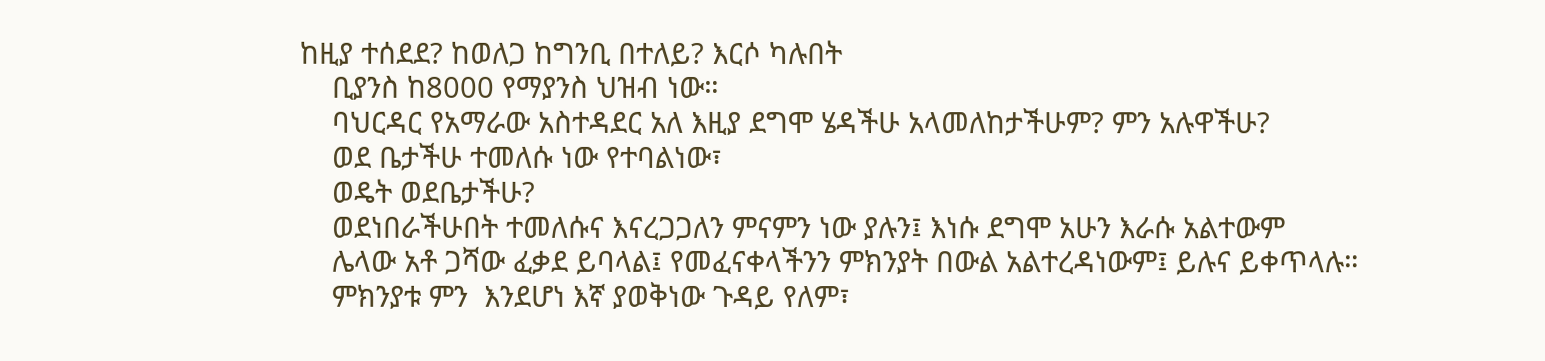ከዚያ ተሰደደ? ከወለጋ ከግንቢ በተለይ? እርሶ ካሉበት
    ቢያንስ ከ8000 የማያንስ ህዝብ ነው።
    ባህርዳር የአማራው አስተዳደር አለ እዚያ ደግሞ ሄዳችሁ አላመለከታችሁም? ምን አሉዋችሁ?
    ወደ ቤታችሁ ተመለሱ ነው የተባልነው፣
    ወዴት ወደቤታችሁ?
    ወደነበራችሁበት ተመለሱና እናረጋጋለን ምናምን ነው ያሉን፤ እነሱ ደግሞ አሁን እራሱ አልተውም
    ሌላው አቶ ጋሻው ፈቃደ ይባላል፤ የመፈናቀላችንን ምክንያት በውል አልተረዳነውም፤ ይሉና ይቀጥላሉ።
    ምክንያቱ ምን  እንደሆነ እኛ ያወቅነው ጉዳይ የለም፣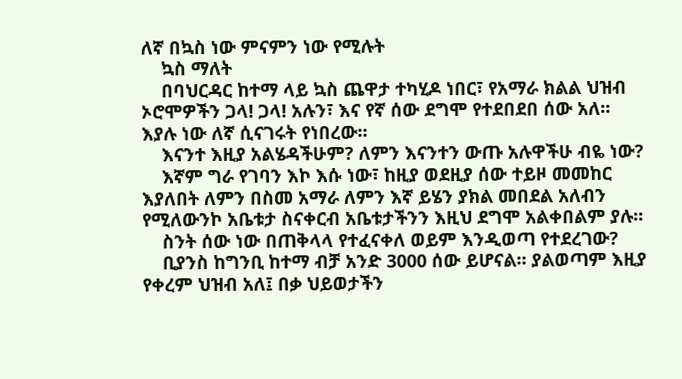ለኛ በኳስ ነው ምናምን ነው የሚሉት
    ኳስ ማለት
    በባህርዳር ከተማ ላይ ኳስ ጨዋታ ተካሂዶ ነበር፣ የአማራ ክልል ህዝብ ኦሮሞዎችን ጋላ! ጋላ! አሉን፣ እና የኛ ሰው ደግሞ የተደበደበ ሰው አለ። እያሉ ነው ለኛ ሲናገሩት የነበረው።
    እናንተ እዚያ አልሄዳችሁም? ለምን እናንተን ውጡ አሉዋችሁ ብዬ ነው?
    እኛም ግራ የገባን እኮ እሱ ነው፣ ከዚያ ወደዚያ ሰው ተይዞ መመከር እያለበት ለምን በስመ አማራ ለምን እኛ ይሄን ያክል መበደል አለብን የሚለውንኮ አቤቱታ ስናቀርብ አቤቱታችንን እዚህ ደግሞ አልቀበልም ያሉ።
    ስንት ሰው ነው በጠቅላላ የተፈናቀለ ወይም እንዲወጣ የተደረገው?
    ቢያንስ ከግንቢ ከተማ ብቻ አንድ 3000 ሰው ይሆናል። ያልወጣም እዚያ የቀረም ህዝብ አለ፤ በቃ ህይወታችን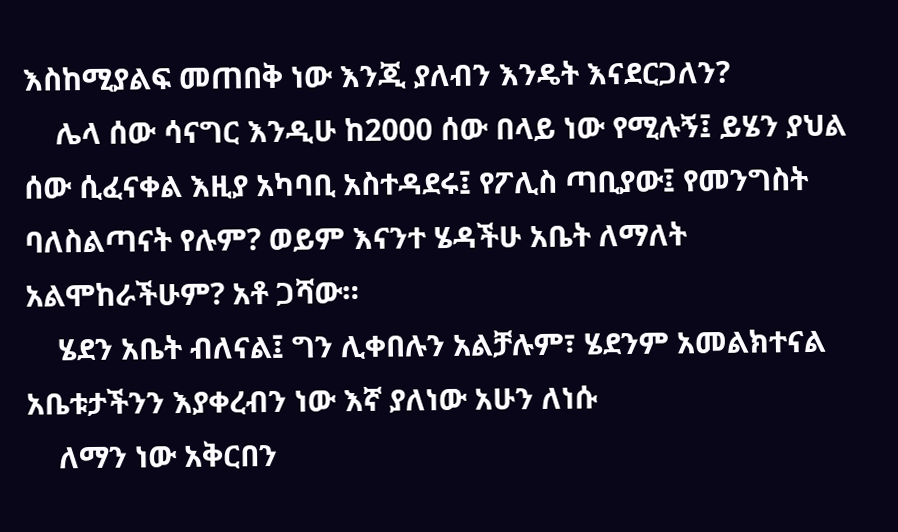እስከሚያልፍ መጠበቅ ነው እንጂ ያለብን እንዴት እናደርጋለን?
    ሌላ ሰው ሳናግር እንዲሁ ከ2000 ሰው በላይ ነው የሚሉኝ፤ ይሄን ያህል ሰው ሲፈናቀል እዚያ አካባቢ አስተዳደሩ፤ የፖሊስ ጣቢያው፤ የመንግስት ባለስልጣናት የሉም? ወይም እናንተ ሄዳችሁ አቤት ለማለት አልሞከራችሁም? አቶ ጋሻው።
    ሄደን አቤት ብለናል፤ ግን ሊቀበሉን አልቻሉም፣ ሄደንም አመልክተናል አቤቱታችንን እያቀረብን ነው እኛ ያለነው አሁን ለነሱ
    ለማን ነው አቅርበን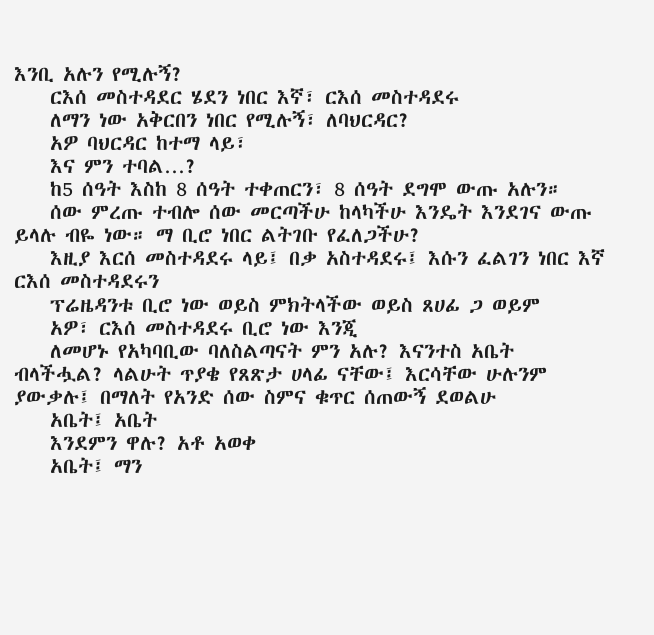እንቢ አሉን የሚሉኝ?
    ርእሰ መስተዳደር ሄደን ነበር እኛ፣ ርእሰ መስተዳደሩ
    ለማን ነው አቅርበን ነበር የሚሉኝ፣ ለባህርዳር?
    አዎ ባህርዳር ከተማ ላይ፣
    እና ምን ተባል…?
    ከ5 ሰዓት እስከ 8 ሰዓት ተቀጠርን፣ 8 ሰዓት ደግሞ ውጡ አሉን።
    ሰው ምረጡ ተብሎ ሰው መርጣችሁ ከላካችሁ እንዴት እንደገና ውጡ ይላሉ ብዬ ነው። ማ ቢሮ ነበር ልትገቡ የፈለጋችሁ?
    እዚያ እርሰ መስተዳደሩ ላይ፤ በቃ አስተዳደሩ፤ እሱን ፈልገን ነበር እኛ ርእሰ መስተዳደሩን
    ፕሬዜዳንቱ ቢሮ ነው ወይስ ምክትላችው ወይስ ጸሀፊ ጋ ወይም
    አዎ፣ ርእሰ መስተዳደሩ ቢሮ ነው እንጂ
    ለመሆኑ የአካባቢው ባለስልጣናት ምን አሉ? እናንተስ አቤት ብላችሗል? ላልሁት ጥያቄ የጸጽታ ሀላፊ ናቸው፤ እርሳቸው ሁሉንም ያውቃሉ፤ በማለት የአንድ ሰው ስምና ቁጥር ሰጠውኝ ደወልሁ
    አቤት፤ አቤት
    እንደምን ዋሉ? አቶ አወቀ
    አቤት፤ ማን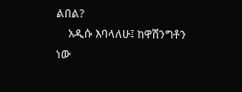ልበል?
    አዲሱ እባላለሁ፤ ከዋሽንግቶን ነው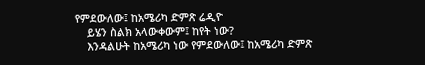የምደውለው፤ ከአሜሪካ ድምጽ ሬዲዮ
    ይሄን ስልክ አላውቀውም፤ ከየት ነው?
    እንዳልሁት ከአሜሪካ ነው የምደውለው፤ ከአሜሪካ ድምጽ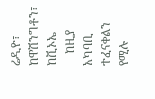ሬዲዮ፣ ከዋሽንግቶን፣ ከቪኦኤ
    ከዚያ አካባቢ ተፈናቀልን የሚሉ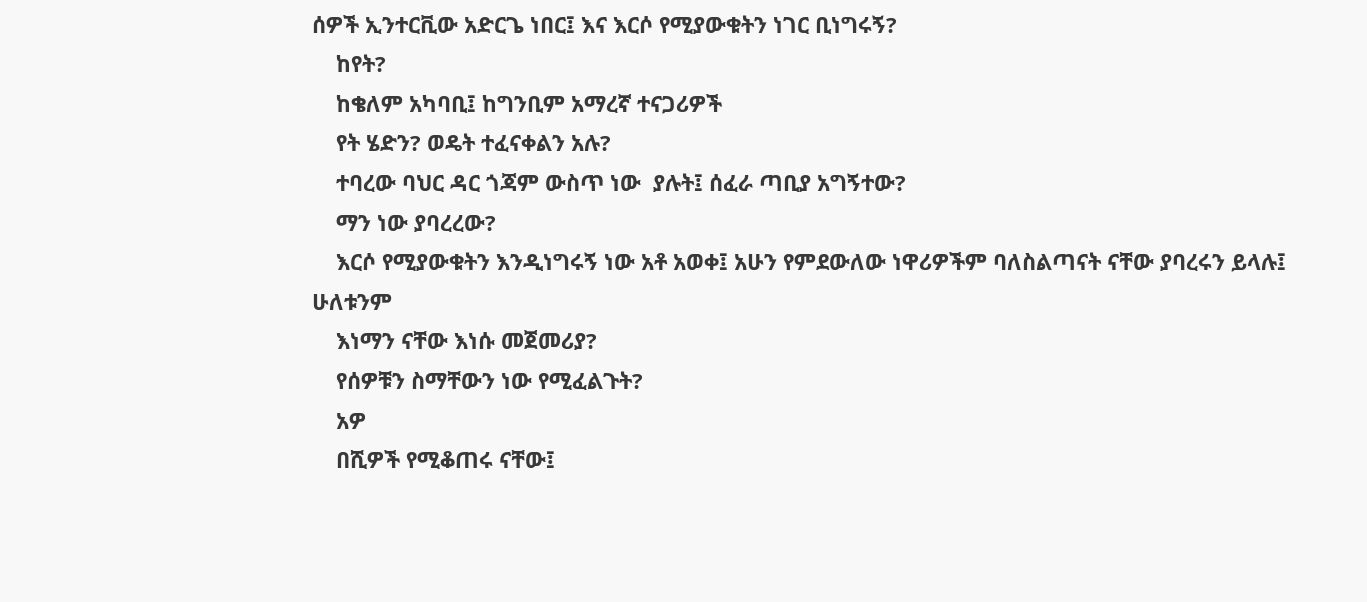ሰዎች ኢንተርቪው አድርጌ ነበር፤ እና እርሶ የሚያውቁትን ነገር ቢነግሩኝ?
    ከየት?
    ከቄለም አካባቢ፤ ከግንቢም አማረኛ ተናጋሪዎች
    የት ሄድን? ወዴት ተፈናቀልን አሉ?
    ተባረው ባህር ዳር ጎጃም ውስጥ ነው  ያሉት፤ ሰፈራ ጣቢያ አግኝተው?
    ማን ነው ያባረረው?
    እርሶ የሚያውቁትን እንዲነግሩኝ ነው አቶ አወቀ፤ አሁን የምደውለው ነዋሪዎችም ባለስልጣናት ናቸው ያባረሩን ይላሉ፤ ሁለቱንም
    እነማን ናቸው እነሱ መጀመሪያ?
    የሰዎቹን ስማቸውን ነው የሚፈልጉት?
    አዎ
    በሺዎች የሚቆጠሩ ናቸው፤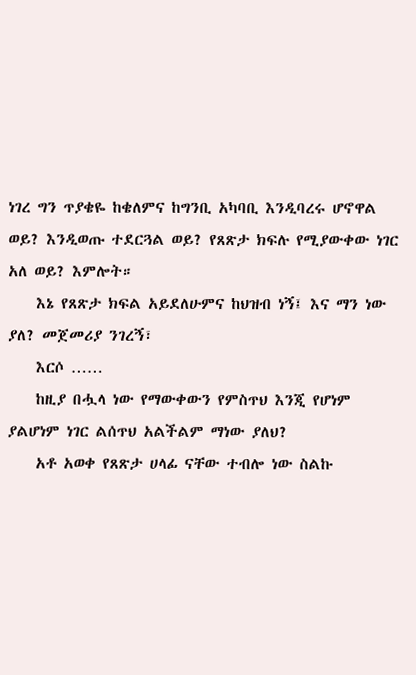ነገረ ግን ጥያቄዬ ከቄለምና ከግንቢ አካባቢ እንዲባረሩ ሆኖዋል ወይ? እንዲወጡ ተደርጓል ወይ? የጸጽታ ክፍሉ የሚያውቀው ነገር አለ ወይ? እምሎት።
    እኔ የጸጽታ ክፍል አይደለሁምና ከህዝብ ነኝ፤ እና ማን ነው ያለ? መጀመሪያ ንገረኝ፣
    እርሶ ……
    ከዚያ በሗላ ነው የማውቀውን የምስጥህ እንጂ የሆነም ያልሆነም ነገር ልሰጥህ አልችልም ማነው ያለህ?
    አቶ አወቀ የጸጽታ ሀላፊ ናቸው ተብሎ ነው ስልኩ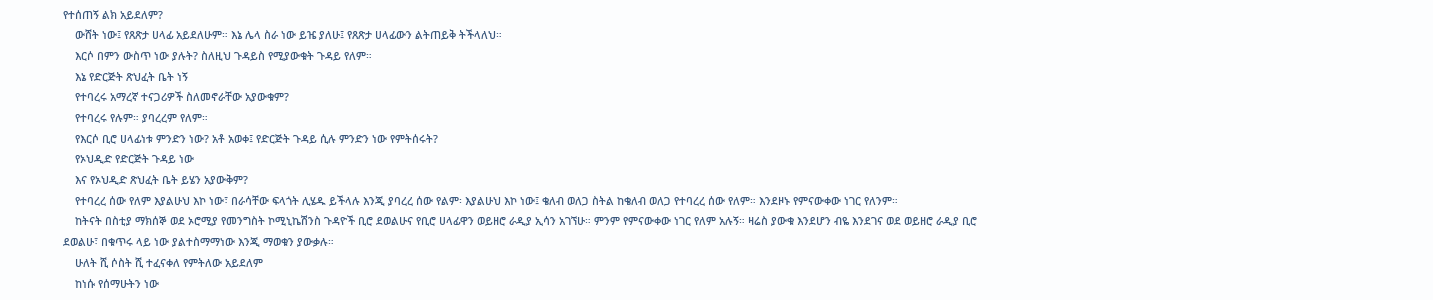የተሰጠኝ ልክ አይደለም?
    ውሸት ነው፤ የጸጽታ ሀላፊ አይደለሁም። እኔ ሌላ ስራ ነው ይዤ ያለሁ፤ የጸጽታ ሀላፊውን ልትጠይቅ ትችላለህ።
    እርሶ በምን ውስጥ ነው ያሉት? ስለዚህ ጉዳይስ የሚያውቁት ጉዳይ የለም።
    እኔ የድርጅት ጽህፈት ቤት ነኝ
    የተባረሩ አማረኛ ተናጋሪዎች ስለመኖራቸው አያውቁም?
    የተባረሩ የሉም። ያባረረም የለም።
    የእርሶ ቢሮ ሀላፊነቱ ምንድን ነው? አቶ አወቀ፤ የድርጅት ጉዳይ ሲሉ ምንድን ነው የምትሰሩት?
    የኦህዲድ የድርጅት ጉዳይ ነው
    እና የኦህዲድ ጽህፈት ቤት ይሄን አያውቅም?
    የተባረረ ሰው የለም እያልሁህ እኮ ነው፣ በራሳቸው ፍላጎት ሊሄዱ ይችላሉ እንጂ ያባረረ ሰው የልም፡ እያልሁህ እኮ ነው፤ ቄለብ ወለጋ ስትል ከቄለብ ወለጋ የተባረረ ሰው የለም። እንደዞኑ የምናውቀው ነገር የለንም።
    ከትናት በስቲያ ማክሰኞ ወደ ኦሮሚያ የመንግስት ኮሚኒኬሽንስ ጉዳዮች ቢሮ ደወልሁና የቢሮ ሀላፊዋን ወይዘሮ ራዲያ ኢሳን አገኘሁ። ምንም የምናውቀው ነገር የለም አሉኝ። ዛሬስ ያውቁ እንደሆን ብዬ እንደገና ወደ ወይዘሮ ራዲያ ቢሮ ደወልሁ፣ በቁጥሩ ላይ ነው ያልተስማማነው እንጂ ማወቁን ያውቃሉ።
    ሁለት ሺ ሶስት ሺ ተፈናቀለ የምትለው አይደለም
    ከነሱ የሰማሁትን ነው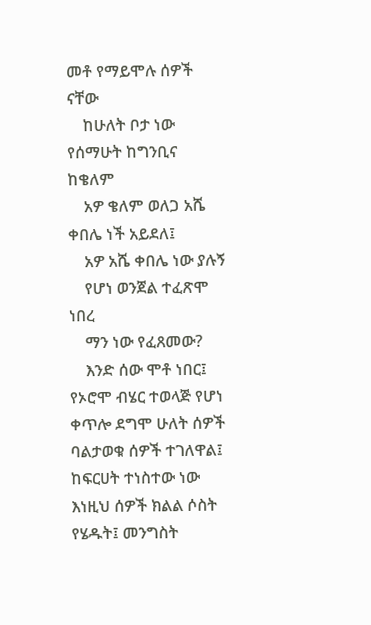መቶ የማይሞሉ ሰዎች ናቸው
    ከሁለት ቦታ ነው የሰማሁት ከግንቢና ከቄለም
    አዎ ቄለም ወለጋ አሼ ቀበሌ ነች አይደለ፤
    አዎ አሼ ቀበሌ ነው ያሉኝ
    የሆነ ወንጀል ተፈጽሞ ነበረ
    ማን ነው የፈጸመው?
    እንድ ሰው ሞቶ ነበር፤ የኦሮሞ ብሄር ተወላጅ የሆነ ቀጥሎ ደግሞ ሁለት ሰዎች ባልታወቁ ሰዎች ተገለዋል፤ ከፍርሀት ተነስተው ነው እነዚህ ሰዎች ክልል ሶስት የሄዱት፤ መንግስት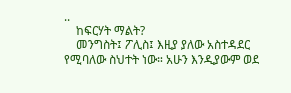..
    ከፍርሃት ማልት?
    መንግስት፤ ፖሊስ፤ እዚያ ያለው አስተዳደር የሚባለው ስህተት ነው። አሁን እንዲያውም ወደ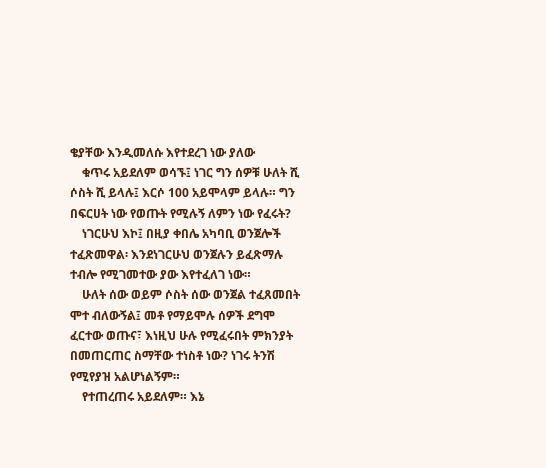ቄያቸው እንዲመለሱ እየተደረገ ነው ያለው
    ቁጥሩ አይደለም ወሳኙ፤ ነገር ግን ሰዎቹ ሁለት ሺ ሶስት ሺ ይላሉ፤ እርሶ 100 አይሞላም ይላሉ። ግን በፍርሀት ነው የወጡት የሚሉኝ ለምን ነው የፈሩት?
    ነገርሁህ እኮ፤ በዚያ ቀበሌ አካባቢ ወንጀሎች ተፈጽመዋል፡ እንደነገርሁህ ወንጀሉን ይፈጽማሉ ተብሎ የሚገመተው ያው እየተፈለገ ነው።
    ሁለት ሰው ወይም ሶስት ሰው ወንጀል ተፈጸመበት ሞተ ብለውኝል፤ መቶ የማይሞሉ ሰዎች ደግሞ ፈርተው ወጡና፣ እነዚህ ሁሉ የሚፈሩበት ምክንያት በመጠርጠር ስማቸው ተነስቶ ነው? ነገሩ ትንሽ የሚየያዝ አልሆነልኝም።
    የተጠረጠሩ አይደለም። እኔ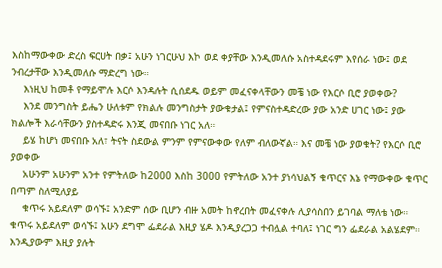እስከማውቀው ድረስ ፍርሀት በቃ፤ አሁን ነገርሁህ እኮ ወደ ቀያቸው እንዲመለሱ አስተዳደሩም እየሰራ ነው፤ ወደ ንብረታቸው እንዲመለሱ ማድረግ ነው።
    እነዚህ ከመቶ የማይሞሉ እርሶ እንዳሉት ሲሰደዱ ወይም መፈናቀላቸውን መቼ ነው የእርሶ ቢሮ ያወቀው?
    እንደ መንግስት ይሔን ሁለቱም የክልሉ መንግስታት ያውቁታል፤ የምናስተዳድረው ያው አንድ ሀገር ነው፤ ያው ክልሎች እራሳቸውን ያስተዳድሩ እንጂ መናበቡ ነገር አለ።
    ይሄ ከሆነ መናበቡ አለ፣ ትናት ስደውል ምንም የምናውቀው የለም ብለውኛል። እና መቼ ነው ያወቁት? የእርሶ ቢሮ ያወቀው
    አሁንም አሁንም አንተ የምትለው ከ2000 እስከ 3000 የምትለው አንተ ያነሳህልኝ ቁጥርና እኔ የማውቀው ቁጥር በጣም ስለሚለያይ
    ቁጥሩ አይደለም ወሳኙ፤ አንድም ሰው ቢሆን ብዙ አመት ከኖረበት መፈናቀሉ ሊያሳስበን ይገባል ማለቴ ነው። ቁጥሩ አይደለም ወሳኙ፤ አሁን ደግሞ ፌደራል እዚያ ሄዶ እንዲያረጋጋ ተብሏል ተባለ፤ ነገር ግን ፌደራል አልሄደም። እንዲያውም እዚያ ያሉት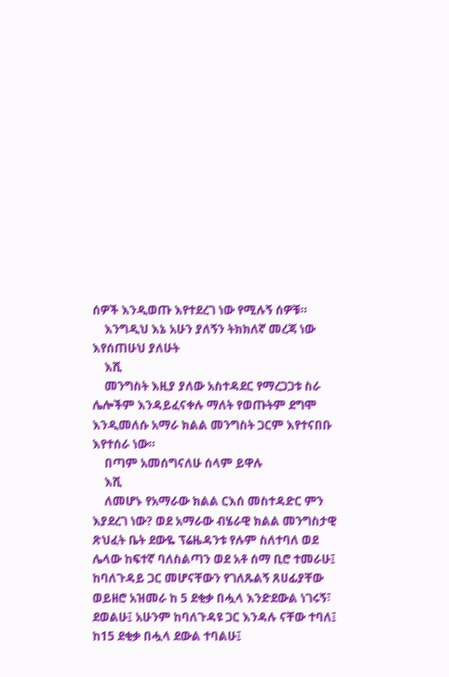ሰዎች እንዲወጡ እየተደረገ ነው የሚሉኝ ሰዎቹ።
    እንግዲህ እኔ አሁን ያለኝን ትክክለኛ መረጃ ነው እየሰጠሁህ ያለሁት
    እሺ
    መንግስት እዚያ ያለው አስተዳደር የማረጋጋቱ ስራ ሌሎችም እንዳይፈናቀሉ ማለት የወጡትም ደግሞ እንዲመለሱ አማራ ክልል መንግስት ጋርም እየተናበቡ እየተሰራ ነው።
    በጣም አመሰግናለሁ ሰላም ይዋሉ
    እሺ
    ለመሆኑ የአማራው ክልል ርእሰ መስተዳድር ምን እያደረገ ነው? ወደ አማራው ብሄራዊ ክልል መንግስታዊ ጽህፈት ቤት ደውዬ ፕሬዜዳንቱ የሉም ስለተባለ ወደ ሌላው ከፍተኛ ባለስልጣን ወደ አቶ ሰማ ቢሮ ተመራሁ፤ ከባለጉዳይ ጋር መሆናቸውን የገለጹልኝ ጸሀፊያቸው ወይዘሮ አዝመራ ከ 5 ደቂቃ በሗላ እንድደውል ነገሩኝ፣ ደወልሁ፤ አሁንም ከባለጉዳዩ ጋር እንዳሉ ናቸው ተባለ፤ ከ15 ደቂቃ በሗላ ደውል ተባልሁ፤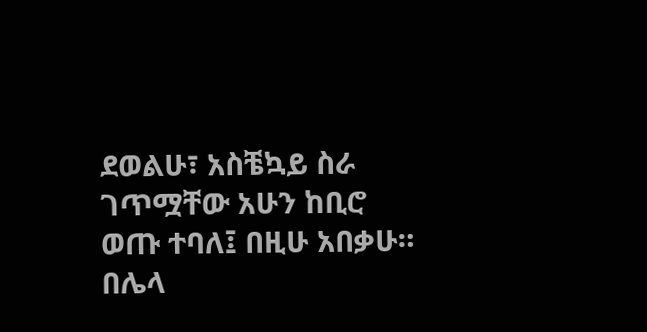ደወልሁ፣ አስቼኳይ ስራ ገጥሟቸው አሁን ከቢሮ ወጡ ተባለ፤ በዚሁ አበቃሁ። በሌላ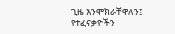ጊዜ እንሞክራቸዋለን፤ የተፈናቃዮችን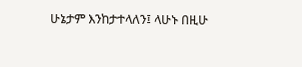ሁኔታም እንከታተላለን፤ ላሁኑ በዚሁ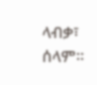ላብቃ፣ ሰላም።